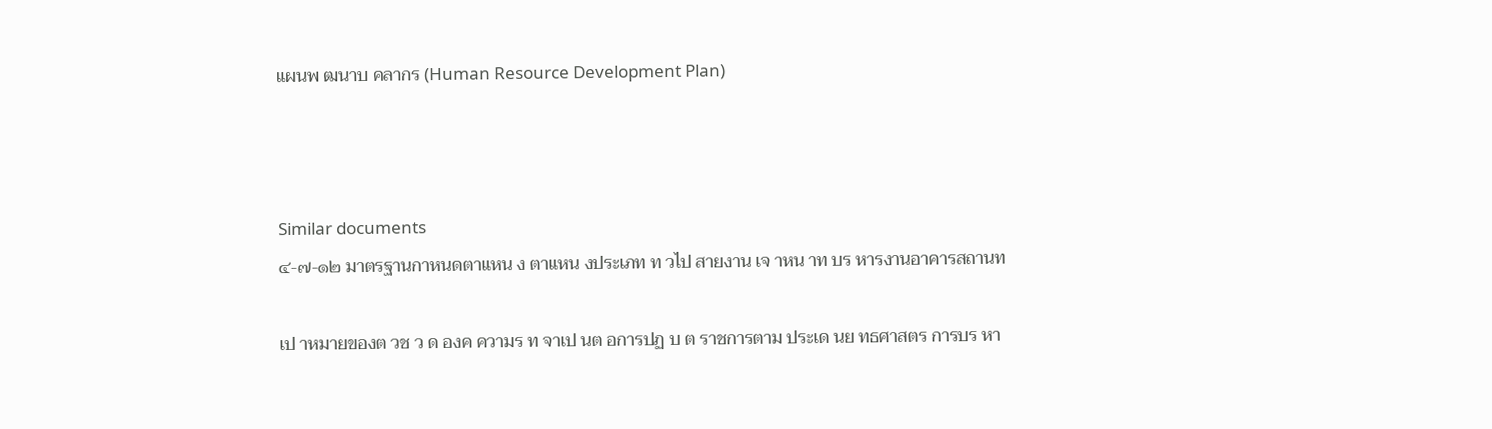แผนพ ฒนาบ คลากร (Human Resource Development Plan)



Similar documents
๔-๗-๑๒ มาตรฐานกาหนดตาแหน ง ตาแหน งประเภท ท วไป สายงาน เจ าหน าท บร หารงานอาคารสถานท

เป าหมายของต วช ว ด องค ความร ท จาเป นต อการปฏ บ ต ราชการตาม ประเด นย ทธศาสตร การบร หา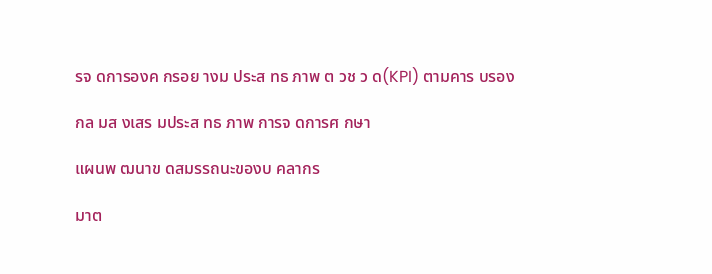รจ ดการองค กรอย างม ประส ทธ ภาพ ต วช ว ด(KPI) ตามคาร บรอง

กล มส งเสร มประส ทธ ภาพ การจ ดการศ กษา

แผนพ ฒนาข ดสมรรถนะของบ คลากร

มาต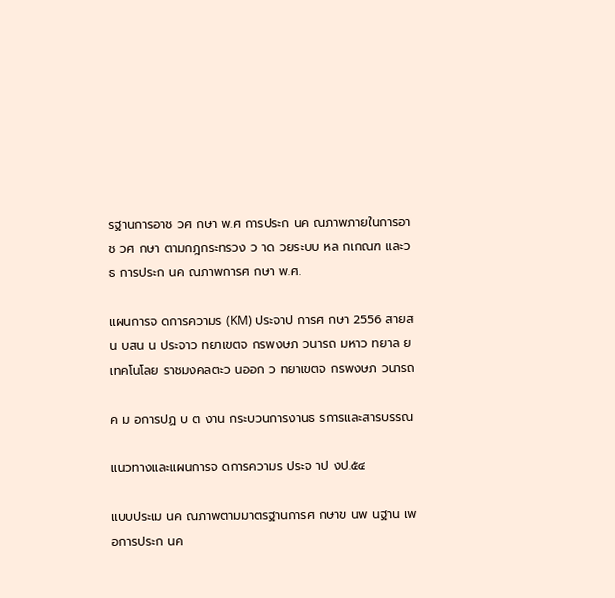รฐานการอาช วศ กษา พ.ศ การประก นค ณภาพภายในการอาช วศ กษา ตามกฎกระทรวง ว าด วยระบบ หล กเกณฑ และว ธ การประก นค ณภาพการศ กษา พ.ศ.

แผนการจ ดการความร (KM) ประจาป การศ กษา 2556 สายสน บสน น ประจาว ทยาเขตจ กรพงษภ วนารถ มหาว ทยาล ยเทคโนโลย ราชมงคลตะว นออก ว ทยาเขตจ กรพงษภ วนารถ

ค ม อการปฏ บ ต งาน กระบวนการงานธ รการและสารบรรณ

แนวทางและแผนการจ ดการความร ประจ าป งป.๕๔

แบบประเม นค ณภาพตามมาตรฐานการศ กษาข นพ นฐาน เพ อการประก นค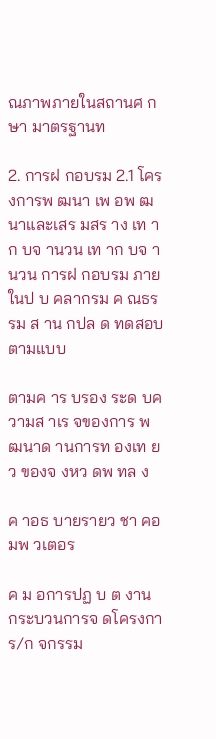ณภาพภายในสถานศ กษา มาตรฐานท

2. การฝ กอบรม 2.1 โครงการพ ฒนา เพ อพ ฒนาและเสร มสร าง เท าก บจ านวน เท าก บจ านวน การฝ กอบรม ภายในป บ คลากรม ค ณธรรม ส าน กปล ด ทดสอบตามแบบ

ตามค าร บรอง ระด บความส าเร จของการ พ ฒนาด านการท องเท ยว ของจ งหว ดพ ทล ง

ค าอธ บายรายว ชา คอมพ วเตอร

ค ม อการปฏ บ ต งาน กระบวนการจ ดโครงการ/ก จกรรม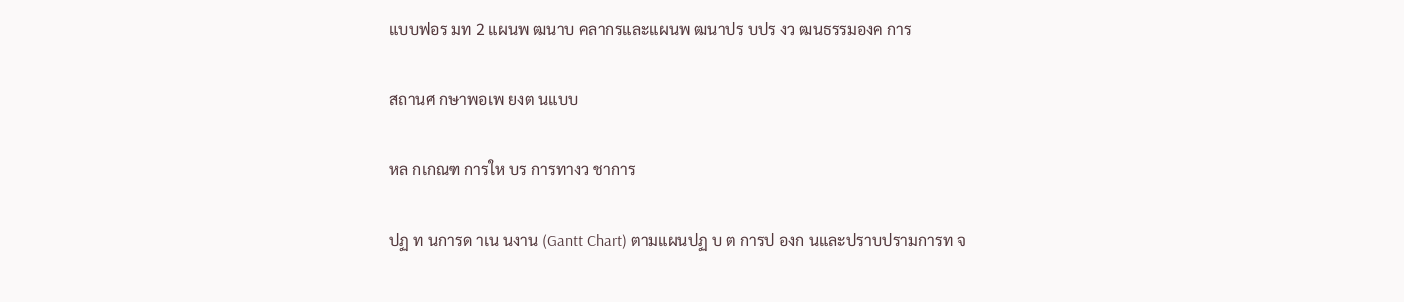แบบฟอร มท 2 แผนพ ฒนาบ คลากรและแผนพ ฒนาปร บปร งว ฒนธรรมองค การ

สถานศ กษาพอเพ ยงต นแบบ

หล กเกณฑ การให บร การทางว ชาการ

ปฏ ท นการด าเน นงาน (Gantt Chart) ตามแผนปฏ บ ต การป องก นและปราบปรามการท จ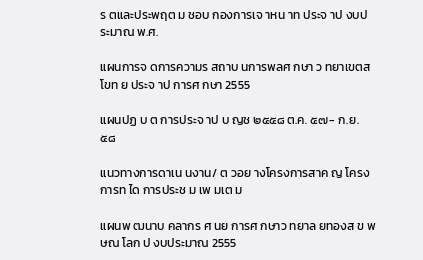ร ตและประพฤต ม ชอบ กองการเจ าหน าท ประจ าป งบประมาณ พ.ศ.

แผนการจ ดการความร สถาบ นการพลศ กษา ว ทยาเขตส โขท ย ประจ าป การศ กษา 2555

แผนปฏ บ ต การประจ าป บ ญช ๒๕๕๘ ต.ค. ๕๗- ก.ย. ๕๘

แนวทางการดาเน นงาน/ ต วอย างโครงการสาค ญ โครงการท ได การประช ม เพ มเต ม

แผนพ ฒนาบ คลากร ศ นย การศ กษาว ทยาล ยทองส ข พ ษณ โลก ป งบประมาณ 2555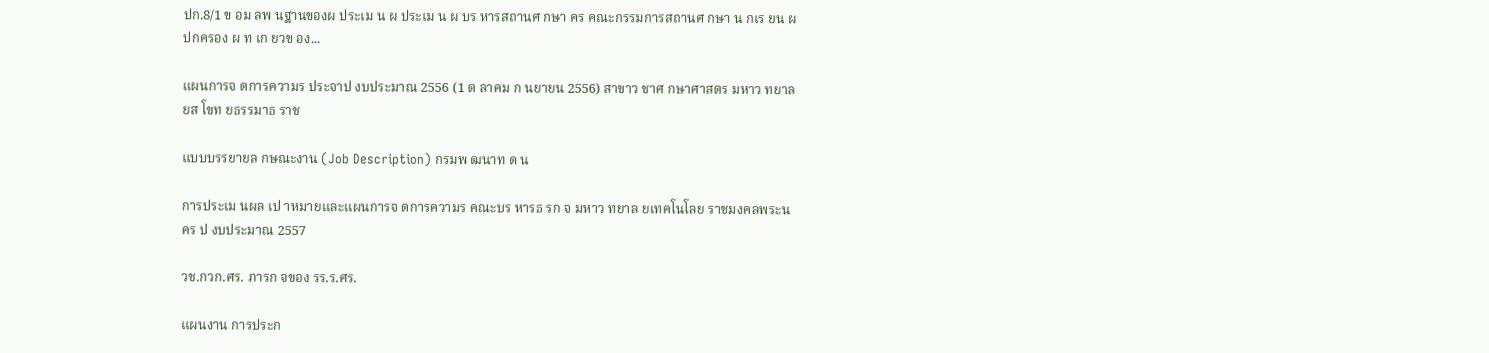ปก.8/1 ข อม ลพ นฐานของผ ประเม น ผ ประเม น ผ บร หารสถานศ กษา คร คณะกรรมการสถานศ กษา น กเร ยน ผ ปกครอง ผ ท เก ยวข อง...

แผนการจ ดการความร ประจาป งบประมาณ 2556 (1 ต ลาคม ก นยายน 2556) สาขาว ชาศ กษาศาสตร มหาว ทยาล ยส โขท ยธรรมาธ ราช

แบบบรรยายล กษณะงาน (Job Description) กรมพ ฒนาท ด น

การประเม นผล เป าหมายและแผนการจ ดการความร คณะบร หารธ รก จ มหาว ทยาล ยเทคโนโลย ราชมงคลพระนคร ป งบประมาณ 2557

วช.กวก.ศร. ภารก จของ รร.ร.ศร.

แผนงาน การประก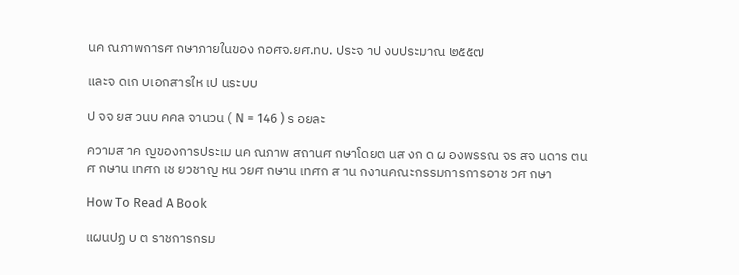นค ณภาพการศ กษาภายในของ กอศจ.ยศ.ทบ. ประจ าป งบประมาณ ๒๕๕๗

และจ ดเก บเอกสารให เป นระบบ

ป จจ ยส วนบ คคล จานวน ( N = 146 ) ร อยละ

ความส าค ญของการประเม นค ณภาพ สถานศ กษาโดยต นส งก ด ผ องพรรณ จร สจ นดาร ตน ศ กษาน เทศก เช ยวชาญ หน วยศ กษาน เทศก ส าน กงานคณะกรรมการการอาช วศ กษา

How To Read A Book

แผนปฏ บ ต ราชการกรม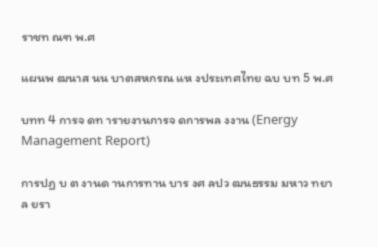ราชท ณฑ พ.ศ

แผนพ ฒนาส นน บาตสหกรณ แห งประเทศไทย ฉบ บท 5 พ.ศ

บทท 4 การจ ดท ารายงานการจ ดการพล งงาน (Energy Management Report)

การปฏ บ ต งานด านการทาน บาร งศ ลปว ฒนธรรม มหาว ทยาล ยรา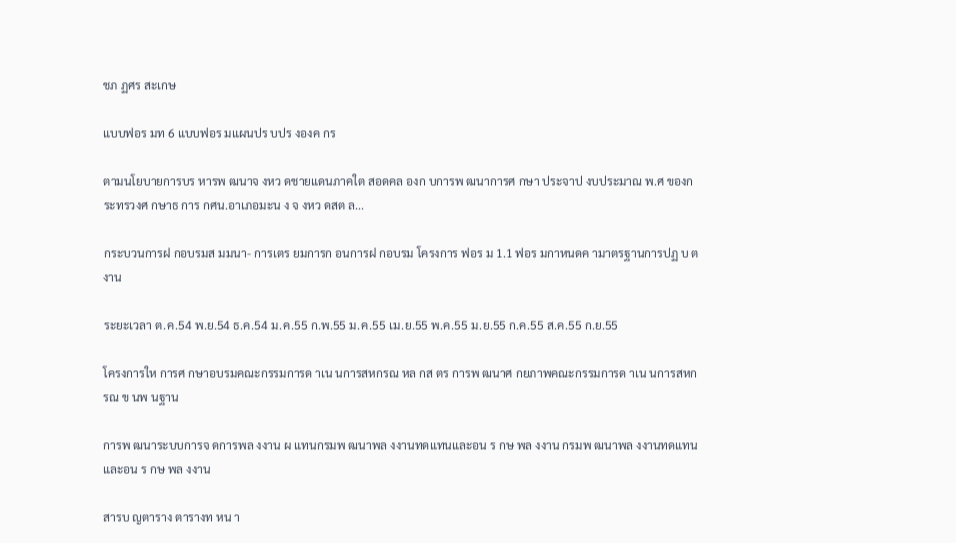ชภ ฏศร สะเกษ

แบบฟอร มท 6 แบบฟอร มแผนปร บปร งองค กร

ตามนโยบายการบร หารพ ฒนาจ งหว ดชายแดนภาคใต สอดคล องก บการพ ฒนาการศ กษา ประจาป งบประมาณ พ.ศ ของกระทรวงศ กษาธ การ กศน.อาเภอมะน ง จ งหว ดสต ล...

กระบวนการฝ กอบรมส มมนา- การเตร ยมการก อนการฝ กอบรม โครงการ ฟอร ม 1.1 ฟอร มกาหนดค ามาตรฐานการปฏ บ ต งาน

ระยะเวลา ต.ค.54 พ.ย.54 ธ.ค.54 ม.ค.55 ก.พ.55 ม.ค.55 เม.ย.55 พ.ค.55 ม.ย.55 ก.ค.55 ส.ค.55 ก.ย.55

โครงการให การศ กษาอบรมคณะกรรมการด าเน นการสหกรณ หล กส ตร การพ ฒนาศ กยภาพคณะกรรมการด าเน นการสหกรณ ข นพ นฐาน

การพ ฒนาระบบการจ ดการพล งงาน ผ แทนกรมพ ฒนาพล งงานทดแทนและอน ร กษ พล งงาน กรมพ ฒนาพล งงานทดแทนและอน ร กษ พล งงาน

สารบ ญตาราง ตารางท หน า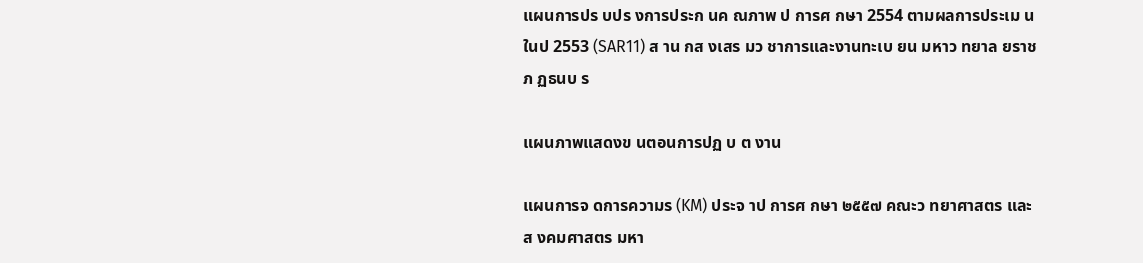แผนการปร บปร งการประก นค ณภาพ ป การศ กษา 2554 ตามผลการประเม นในป 2553 (SAR11) ส าน กส งเสร มว ชาการและงานทะเบ ยน มหาว ทยาล ยราชภ ฏธนบ ร

แผนภาพแสดงข นตอนการปฏ บ ต งาน

แผนการจ ดการความร (KM) ประจ าป การศ กษา ๒๕๕๗ คณะว ทยาศาสตร และส งคมศาสตร มหา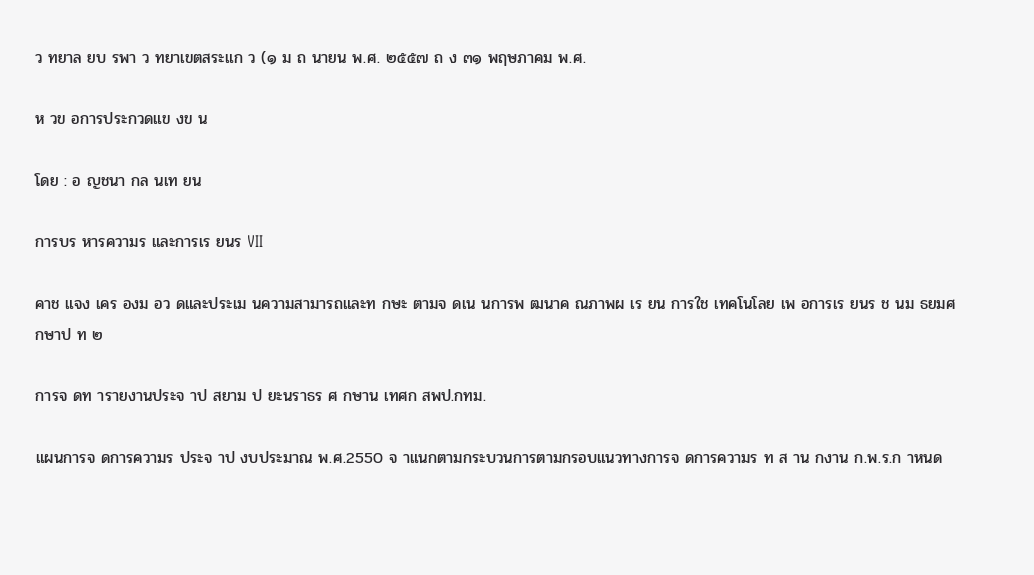ว ทยาล ยบ รพา ว ทยาเขตสระแก ว (๑ ม ถ นายน พ.ศ. ๒๕๕๗ ถ ง ๓๑ พฤษภาคม พ.ศ.

ห วข อการประกวดแข งข น

โดย : อ ญชนา กล นเท ยน

การบร หารความร และการเร ยนร VII

คาช แจง เคร องม อว ดและประเม นความสามารถและท กษะ ตามจ ดเน นการพ ฒนาค ณภาพผ เร ยน การใช เทคโนโลย เพ อการเร ยนร ช นม ธยมศ กษาป ท ๒

การจ ดท ารายงานประจ าป สยาม ป ยะนราธร ศ กษาน เทศก สพป.กทม.

แผนการจ ดการความร ประจ าป งบประมาณ พ.ศ.2550 จ าแนกตามกระบวนการตามกรอบแนวทางการจ ดการความร ท ส าน กงาน ก.พ.ร.ก าหนด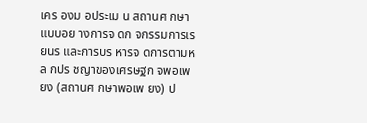เคร องม อประเม น สถานศ กษาแบบอย างการจ ดก จกรรมการเร ยนร และการบร หารจ ดการตามหล กปร ชญาของเศรษฐก จพอเพ ยง (สถานศ กษาพอเพ ยง) ป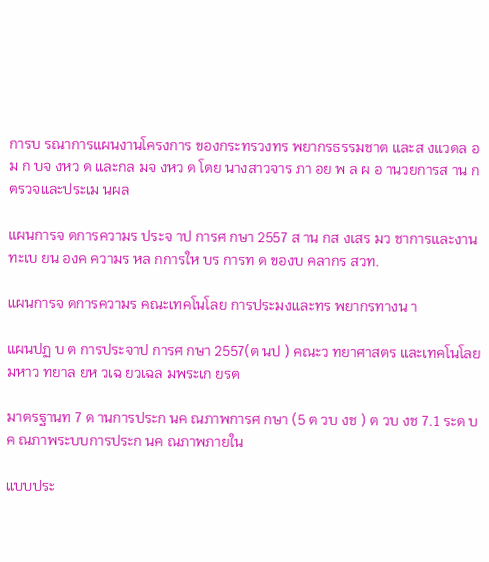การบ รณาการแผนงานโครงการ ของกระทรวงทร พยากรธรรมชาต และส งแวดล อม ก บจ งหว ด และกล มจ งหว ด โดย นางสาวจาร ภา อย พ ล ผ อ านวยการส าน กตรวจและประเม นผล

แผนการจ ดการความร ประจ าป การศ กษา 2557 ส าน กส งเสร มว ชาการและงานทะเบ ยน องค ความร หล กการให บร การท ด ของบ คลากร สวท.

แผนการจ ดการความร คณะเทคโนโลย การประมงและทร พยากรทางน า

แผนปฏ บ ต การประจาป การศ กษา 2557(ต นป ) คณะว ทยาศาสตร และเทคโนโลย มหาว ทยาล ยห วเฉ ยวเฉล มพระเก ยรต

มาตรฐานท 7 ด านการประก นค ณภาพการศ กษา (5 ต วบ งช ) ต วบ งช 7.1 ระด บค ณภาพระบบการประก นค ณภาพภายใน

แบบประ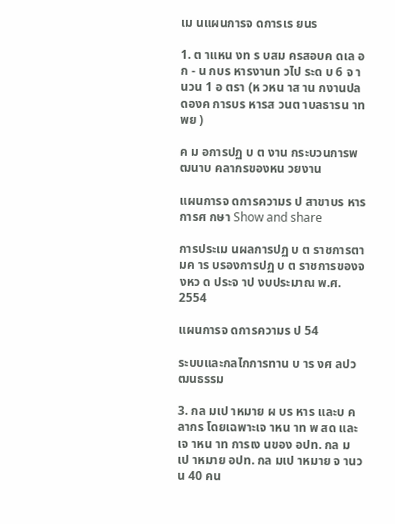เม นแผนการจ ดการเร ยนร

1. ต าแหน งท ร บสม ครสอบค ดเล อก - น กบร หารงานท วไป ระด บ 6 จ านวน 1 อ ตรา (ห วหน าส าน กงานปล ดองค การบร หารส วนต าบลธารน าท พย )

ค ม อการปฏ บ ต งาน กระบวนการพ ฒนาบ คลากรของหน วยงาน

แผนการจ ดการความร ป สาขาบร หารการศ กษา Show and share

การประเม นผลการปฏ บ ต ราชการตามค าร บรองการปฏ บ ต ราชการของจ งหว ด ประจ าป งบประมาณ พ.ศ. 2554

แผนการจ ดการความร ป 54

ระบบและกลไกการทาน บ าร งศ ลปว ฒนธรรม

3. กล มเป าหมาย ผ บร หาร และบ คลากร โดยเฉพาะเจ าหน าท พ สด และเจ าหน าท การเง นของ อปท. กล มเป าหมาย อปท. กล มเป าหมาย จ านวน 40 คน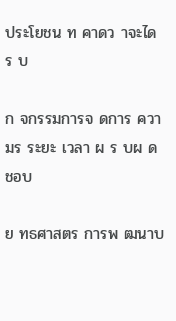ประโยชน ท คาดว าจะได ร บ

ก จกรรมการจ ดการ ความร ระยะ เวลา ผ ร บผ ด ชอบ

ย ทธศาสตร การพ ฒนาบ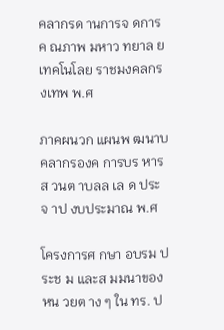คลากรด านการจ ดการค ณภาพ มหาว ทยาล ยเทคโนโลย ราชมงคลกร งเทพ พ.ศ

ภาคผนวก แผนพ ฒนาบ คลากรองค การบร หารส วนต าบลล เล ด ประจ าป งบประมาณ พ.ศ

โครงการศ กษา อบรม ประช ม และส มมนาของหน วยต าง ๆ ใน ทร. ป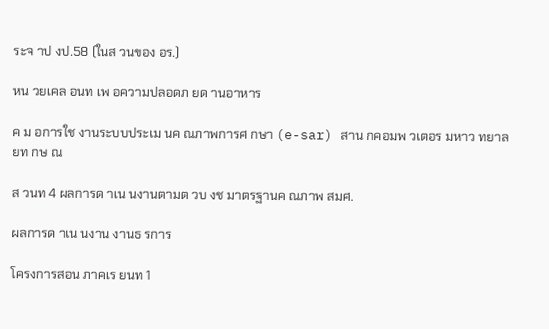ระจ าป งป.58 (ในส วนของ อร.)

หน วยเคล อนท เพ อความปลอดภ ยด านอาหาร

ค ม อการใช งานระบบประเม นค ณภาพการศ กษา (e-sar) สาน กคอมพ วเตอร มหาว ทยาล ยท กษ ณ

ส วนท 4 ผลการด าเน นงานตามต วบ งช มาตรฐานค ณภาพ สมศ.

ผลการด าเน นงาน งานธ รการ

โครงการสอน ภาคเร ยนท 1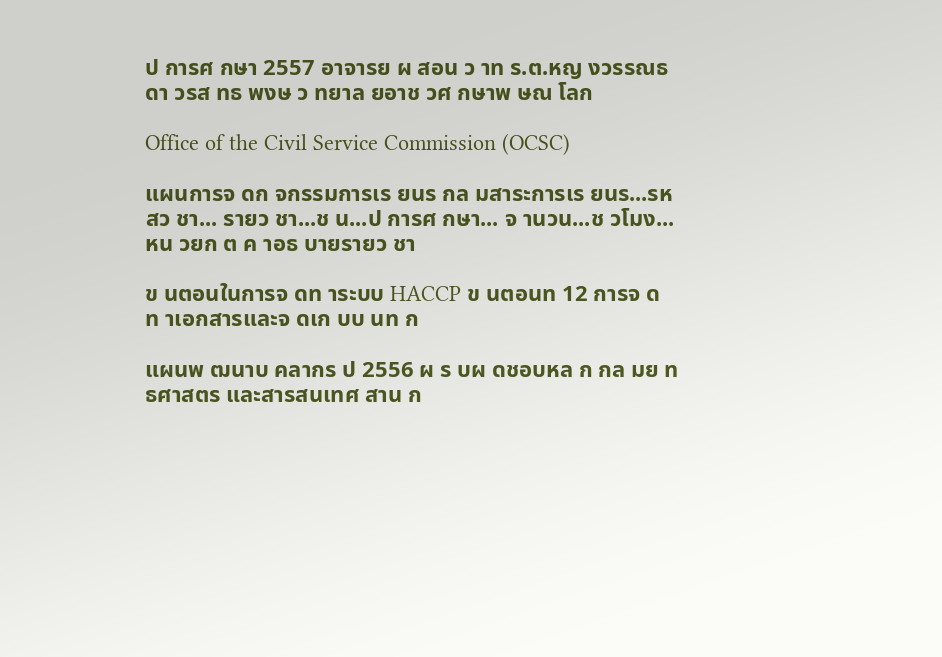ป การศ กษา 2557 อาจารย ผ สอน ว าท ร.ต.หญ งวรรณธ ดา วรส ทธ พงษ ว ทยาล ยอาช วศ กษาพ ษณ โลก

Office of the Civil Service Commission (OCSC)

แผนการจ ดก จกรรมการเร ยนร กล มสาระการเร ยนร...รห สว ชา... รายว ชา...ช น...ป การศ กษา... จ านวน...ช วโมง...หน วยก ต ค าอธ บายรายว ชา

ข นตอนในการจ ดท าระบบ HACCP ข นตอนท 12 การจ ดท าเอกสารและจ ดเก บบ นท ก

แผนพ ฒนาบ คลากร ป 2556 ผ ร บผ ดชอบหล ก กล มย ทธศาสตร และสารสนเทศ สาน ก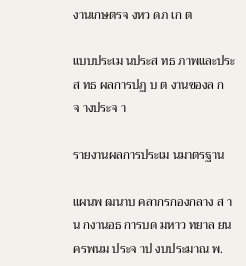งานเกษตรจ งหว ดภ เก ต

แบบประเม นประส ทธ ภาพและประส ทธ ผลการปฏ บ ต งานของล กจ างประจ า

รายงานผลการประเม นมาตรฐาน

แผนพ ฒนาบ คลากรกองกลาง ส าน กงานอธ การบด มหาว ทยาล ยนครพนม ประจ าป งบประมาณ พ.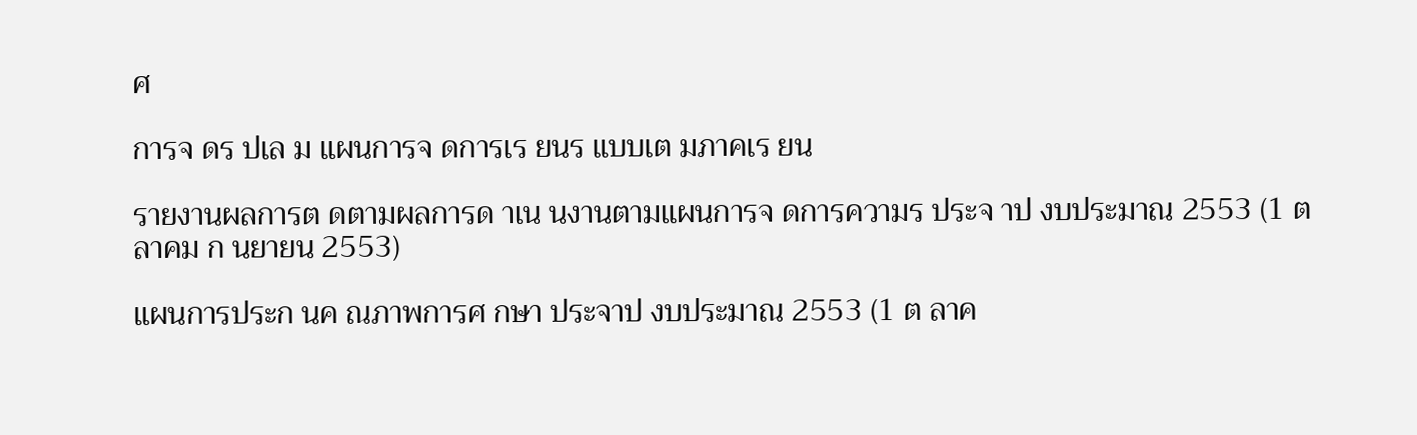ศ

การจ ดร ปเล ม แผนการจ ดการเร ยนร แบบเต มภาคเร ยน

รายงานผลการต ดตามผลการด าเน นงานตามแผนการจ ดการความร ประจ าป งบประมาณ 2553 (1 ต ลาคม ก นยายน 2553)

แผนการประก นค ณภาพการศ กษา ประจาป งบประมาณ 2553 (1 ต ลาค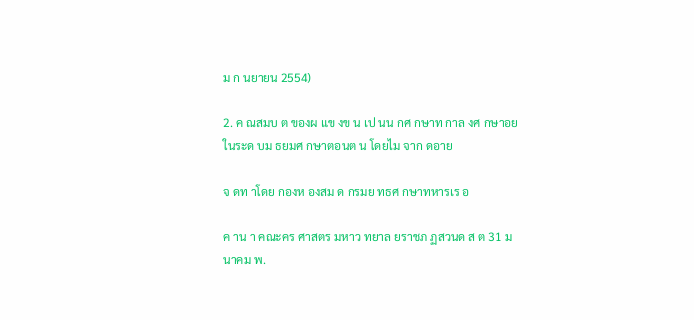ม ก นยายน 2554)

2. ค ณสมบ ต ของผ แข งข น เป นน กศ กษาท กาล งศ กษาอย ในระด บม ธยมศ กษาตอนต น โดยไม จาก ดอาย

จ ดท าโดย กองห องสม ด กรมย ทธศ กษาทหารเร อ

ค าน า คณะคร ศาสตร มหาว ทยาล ยราชภ ฏสวนด ส ต 31 ม นาคม พ.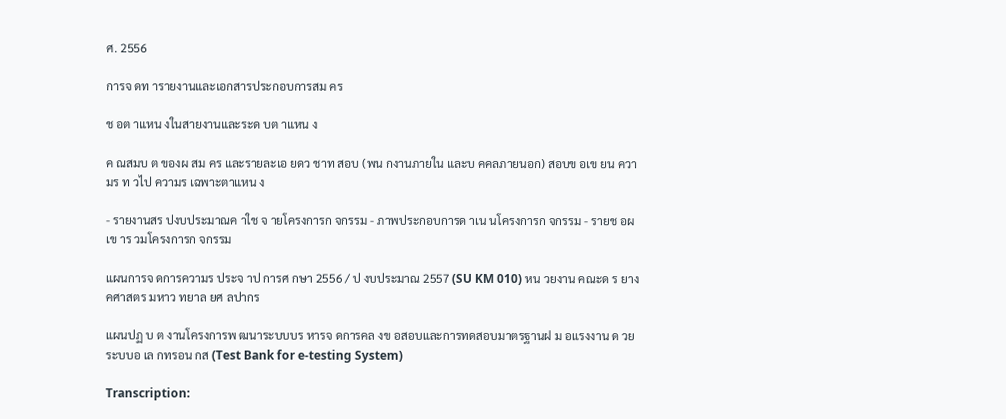ศ. 2556

การจ ดท ารายงานและเอกสารประกอบการสม คร

ช อต าแหน งในสายงานและระด บต าแหน ง

ค ณสมบ ต ของผ สม คร และรายละเอ ยดว ชาท สอบ (พน กงานภายใน และบ คคลภายนอก) สอบข อเข ยน ความร ท วไป ความร เฉพาะตาแหน ง

- รายงานสร ปงบประมาณค าใช จ ายโครงการก จกรรม - ภาพประกอบการด าเน นโครงการก จกรรม - รายช อผ เข าร วมโครงการก จกรรม

แผนการจ ดการความร ประจ าป การศ กษา 2556 / ป งบประมาณ 2557 (SU KM 010) หน วยงาน คณะด ร ยางคศาสตร มหาว ทยาล ยศ ลปากร

แผนปฏ บ ต งานโครงการพ ฒนาระบบบร หารจ ดการคล งข อสอบและการทดสอบมาตรฐานฝ ม อแรงงาน ด วยระบบอ เล กทรอน กส (Test Bank for e-testing System)

Transcription: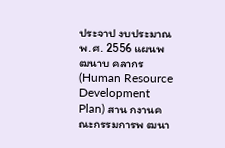ประจาป งบประมาณ พ.ศ. 2556 แผนพ ฒนาบ คลากร (Human Resource Development Plan) สาน กงานคณะกรรมการพ ฒนา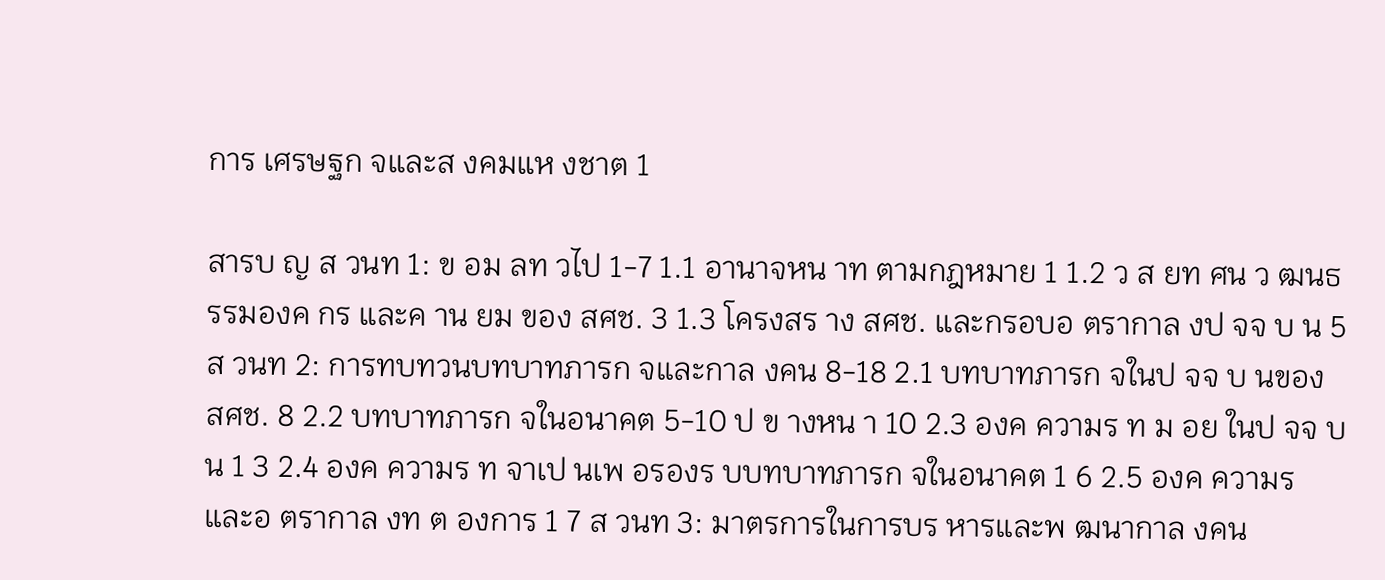การ เศรษฐก จและส งคมแห งชาต 1

สารบ ญ ส วนท 1: ข อม ลท วไป 1-7 1.1 อานาจหน าท ตามกฎหมาย 1 1.2 ว ส ยท ศน ว ฒนธรรมองค กร และค าน ยม ของ สศช. 3 1.3 โครงสร าง สศช. และกรอบอ ตรากาล งป จจ บ น 5 ส วนท 2: การทบทวนบทบาทภารก จและกาล งคน 8-18 2.1 บทบาทภารก จในป จจ บ นของ สศช. 8 2.2 บทบาทภารก จในอนาคต 5-10 ป ข างหน า 10 2.3 องค ความร ท ม อย ในป จจ บ น 1 3 2.4 องค ความร ท จาเป นเพ อรองร บบทบาทภารก จในอนาคต 1 6 2.5 องค ความร และอ ตรากาล งท ต องการ 1 7 ส วนท 3: มาตรการในการบร หารและพ ฒนากาล งคน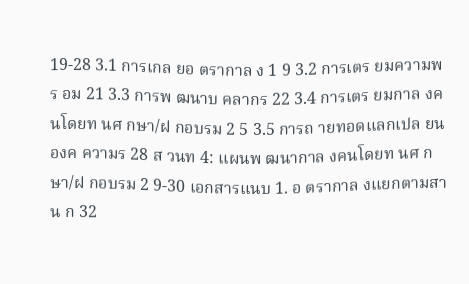19-28 3.1 การเกล ยอ ตรากาล ง 1 9 3.2 การเตร ยมความพร อม 21 3.3 การพ ฒนาบ คลากร 22 3.4 การเตร ยมกาล งคนโดยท นศ กษา/ฝ กอบรม 2 5 3.5 การถ ายทอดแลกเปล ยนองค ความร 28 ส วนท 4: แผนพ ฒนากาล งคนโดยท นศ กษา/ฝ กอบรม 2 9-30 เอกสารแนบ 1. อ ตรากาล งแยกตามสาน ก 32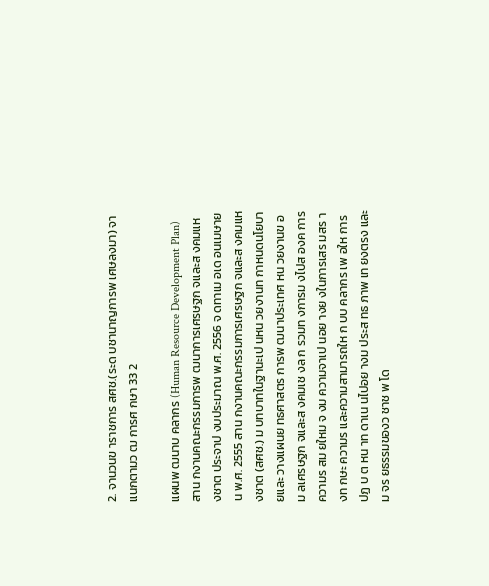2. จานวนข าราชการ สศช.(ระด บชานาญการพ เศษลงมา) จาแนกตามว ฒ การศ กษา 33 2

แผนพ ฒนาบ คลากร (Human Resource Development Plan) สาน กงานคณะกรรมการพ ฒนาการเศรษฐก จและส งคมแห งชาต ประจาป งบประมาณ พ.ศ. 2556 จ ดทาเม อเด อนเมษายน พ.ศ. 2555 สาน กงานคณะกรรมการเศรษฐก จและส งคมแห งชาต (สศช.) ม บทบาทในฐานะเป นหน วยงานท กาหนดนโยบายและ วางแผนย ทธศาสตร การพ ฒนาประเทศ หน วยงานข อม ลเศรษฐก จและส งคมเช งล ก รวมท งการม งไปส องค การความร สม ยใหม จ งม ความจาเป นอย างย งในการเสร มสร างท กษะ ความร และความสามารถให ก บบ คลากร เพ อให การ ปฏ บ ต หน าท ดาเน นไปอย างม ประส ทธ ภาพ เท ยงตรง และม จร ยธรรมของว ชาช พ โด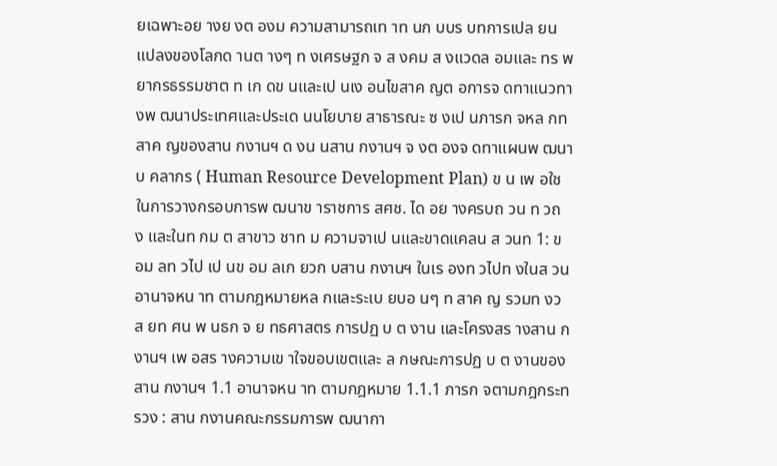ยเฉพาะอย างย งต องม ความสามารถเท าท นก บบร บทการเปล ยนแปลงของโลกด านต างๆ ท งเศรษฐก จ ส งคม ส งแวดล อมและ ทร พยากรธรรมชาต ท เก ดข นและเป นเง อนไขสาค ญต อการจ ดทาแนวทางพ ฒนาประเทศและประเด นนโยบาย สาธารณะ ซ งเป นภารก จหล กท สาค ญของสาน กงานฯ ด งน นสาน กงานฯ จ งต องจ ดทาแผนพ ฒนาบ คลากร ( Human Resource Development Plan) ข น เพ อใช ในการวางกรอบการพ ฒนาข าราชการ สศช. ได อย างครบถ วน ท วถ ง และในท กม ต สาขาว ชาท ม ความจาเป นและขาดแคลน ส วนท 1: ข อม ลท วไป เป นข อม ลเก ยวก บสาน กงานฯ ในเร องท วไปท งในส วนอานาจหน าท ตามกฎหมายหล กและระเบ ยบอ นๆ ท สาค ญ รวมท งว ส ยท ศน พ นธก จ ย ทธศาสตร การปฏ บ ต งาน และโครงสร างสาน กงานฯ เพ อสร างความเข าใจขอบเขตและ ล กษณะการปฏ บ ต งานของสาน กงานฯ 1.1 อานาจหน าท ตามกฎหมาย 1.1.1 ภารก จตามกฎกระทรวง : สาน กงานคณะกรรมการพ ฒนากา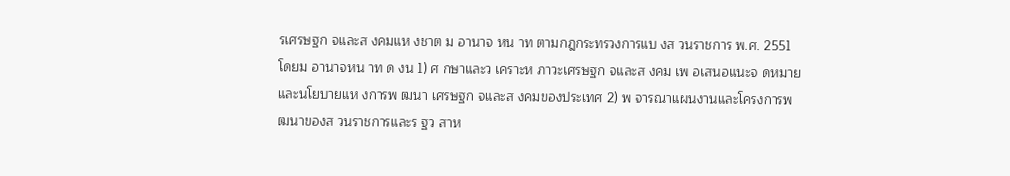รเศรษฐก จและส งคมแห งชาต ม อานาจ หน าท ตามกฎกระทรวงการแบ งส วนราชการ พ.ศ. 2551 โดยม อานาจหน าท ด งน 1) ศ กษาและว เคราะห ภาวะเศรษฐก จและส งคม เพ อเสนอแนะจ ดหมายและนโยบายแห งการพ ฒนา เศรษฐก จและส งคมของประเทศ 2) พ จารณาแผนงานและโครงการพ ฒนาของส วนราชการและร ฐว สาห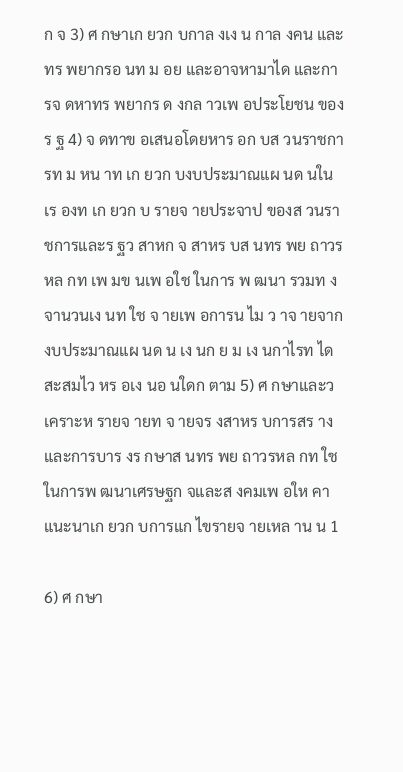ก จ 3) ศ กษาเก ยวก บกาล งเง น กาล งคน และทร พยากรอ นท ม อย และอาจหามาได และการจ ดหาทร พยากร ด งกล าวเพ อประโยชน ของร ฐ 4) จ ดทาข อเสนอโดยหาร อก บส วนราชการท ม หน าท เก ยวก บงบประมาณแผ นด นในเร องท เก ยวก บ รายจ ายประจาป ของส วนราชการและร ฐว สาหก จ สาหร บส นทร พย ถาวรหล กท เพ มข นเพ อใช ในการ พ ฒนา รวมท งจานวนเง นท ใช จ ายเพ อการน ไม ว าจ ายจากงบประมาณแผ นด น เง นก ย ม เง นกาไรท ได สะสมไว หร อเง นอ นใดก ตาม 5) ศ กษาและว เคราะห รายจ ายท จ ายจร งสาหร บการสร างและการบาร งร กษาส นทร พย ถาวรหล กท ใช ในการพ ฒนาเศรษฐก จและส งคมเพ อให คาแนะนาเก ยวก บการแก ไขรายจ ายเหล าน น 1

6) ศ กษา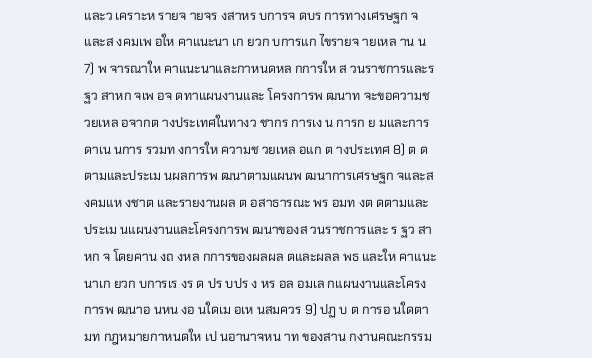และว เคราะห รายจ ายจร งสาหร บการจ ดบร การทางเศรษฐก จและส งคมเพ อให คาแนะนา เก ยวก บการแก ไขรายจ ายเหล าน น 7) พ จารณาให คาแนะนาและกาหนดหล กการให ส วนราชการและร ฐว สาหก จเพ อจ ดทาแผนงานและ โครงการพ ฒนาท จะขอความช วยเหล อจากต างประเทศในทางว ชากร การเง น การก ย มและการ ดาเน นการ รวมท งการให ความช วยเหล อแก ต างประเทศ 8) ต ดตามและประเม นผลการพ ฒนาตามแผนพ ฒนาการเศรษฐก จและส งคมแห งชาต และรายงานผล ต อสาธารณะ พร อมท งต ดตามและประเม นแผนงานและโครงการพ ฒนาของส วนราชการและ ร ฐว สาหก จ โดยคาน งถ งหล กการของผลผล ตและผลล พธ และให คาแนะนาเก ยวก บการเร งร ด ปร บปร ง หร อล อมเล กแผนงานและโครงการพ ฒนาอ นหน งอ นใดเม อเห นสมควร 9) ปฏ บ ต การอ นใดตามท กฎหมายกาหนดให เป นอานาจหน าท ของสาน กงานคณะกรรม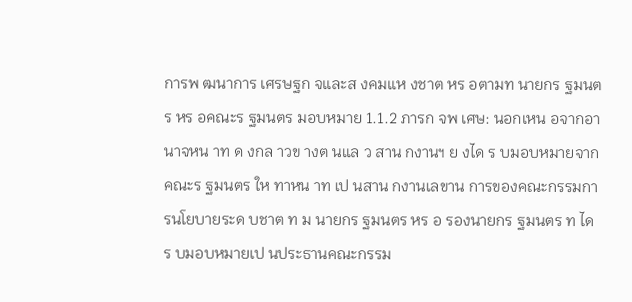การพ ฒนาการ เศรษฐก จและส งคมแห งชาต หร อตามท นายกร ฐมนตร หร อคณะร ฐมนตร มอบหมาย 1.1.2 ภารก จพ เศษ: นอกเหน อจากอานาจหน าท ด งกล าวข างต นแล ว สาน กงานฯ ย งได ร บมอบหมายจาก คณะร ฐมนตร ให ทาหน าท เป นสาน กงานเลขาน การของคณะกรรมการนโยบายระด บชาต ท ม นายกร ฐมนตร หร อ รองนายกร ฐมนตร ท ได ร บมอบหมายเป นประธานคณะกรรม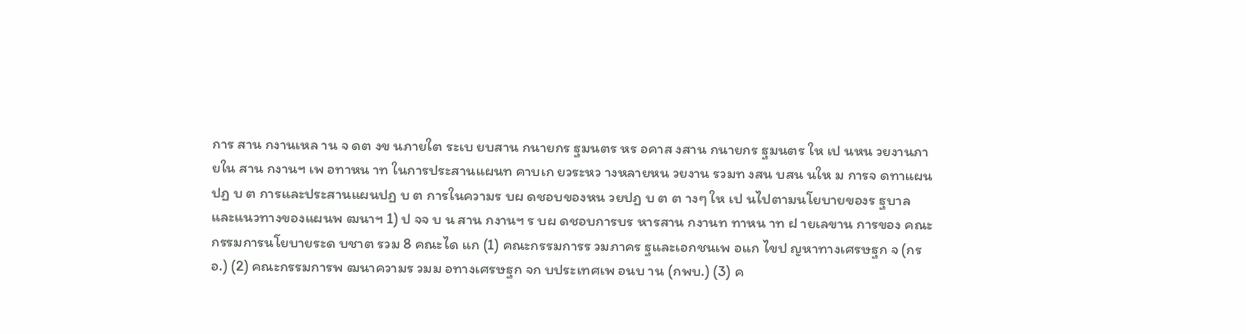การ สาน กงานเหล าน จ ดต งข นภายใต ระเบ ยบสาน กนายกร ฐมนตร หร อคาส งสาน กนายกร ฐมนตร ให เป นหน วยงานภายใน สาน กงานฯ เพ อทาหน าท ในการประสานแผนท คาบเก ยวระหว างหลายหน วยงาน รวมท งสน บสน นให ม การจ ดทาแผนปฏ บ ต การและประสานแผนปฏ บ ต การในความร บผ ดชอบของหน วยปฏ บ ต ต างๆ ให เป นไปตามนโยบายของร ฐบาล และแนวทางของแผนพ ฒนาฯ 1) ป จจ บ น สาน กงานฯ ร บผ ดชอบการบร หารสาน กงานท ทาหน าท ฝ ายเลขาน การของ คณะกรรมการนโยบายระด บชาต รวม 8 คณะได แก (1) คณะกรรมการร วมภาคร ฐและเอกชนเพ อแก ไขป ญหาทางเศรษฐก จ (กรอ.) (2) คณะกรรมการพ ฒนาความร วมม อทางเศรษฐก จก บประเทศเพ อนบ าน (กพบ.) (3) ค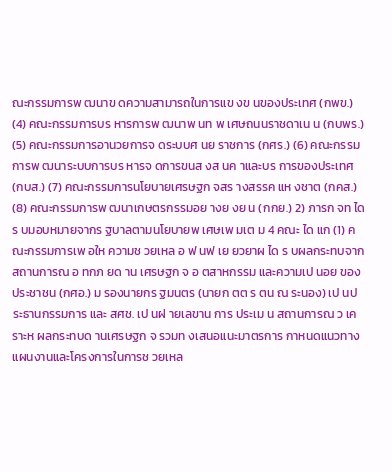ณะกรรมการพ ฒนาข ดความสามารถในการแข งข นของประเทศ (กพข.) (4) คณะกรรมการบร หารการพ ฒนาพ นท พ เศษถนนราชดาเน น (กบพร.) (5) คณะกรรมการอานวยการจ ดระบบศ นย ราชการ (กศร.) (6) คณะกรรมการพ ฒนาระบบการบร หารจ ดการขนส งส นค าและบร การของประเทศ (กบส.) (7) คณะกรรมการนโยบายเศรษฐก จสร างสรรค แห งชาต (กคส.) (8) คณะกรรมการพ ฒนาเกษตรกรรมอย างย งย น (กกย.) 2) ภารก จท ได ร บมอบหมายจากร ฐบาลตามนโยบายพ เศษเพ มเต ม 4 คณะ ได แก (1) คณะกรรมการเพ อให ความช วยเหล อ ฟ นฟ เย ยวยาผ ได ร บผลกระทบจากสถานการณ อ ทกภ ยด าน เศรษฐก จ อ ตสาหกรรม และความเป นอย ของประชาชน (กศอ.) ม รองนายกร ฐมนตร (นายก ตต ร ตน ณ ระนอง) เป นประธานกรรมการ และ สศช. เป นฝ ายเลขาน การ ประเม น สถานการณ ว เคราะห ผลกระทบด านเศรษฐก จ รวมท งเสนอแนะมาตรการ กาหนดแนวทาง แผนงานและโครงการในการช วยเหล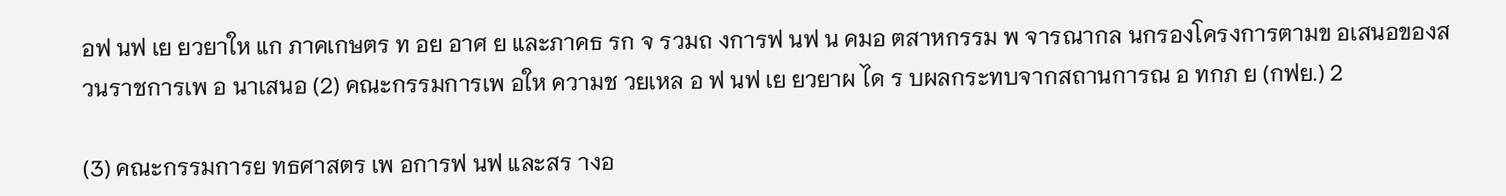อฟ นฟ เย ยวยาให แก ภาคเกษตร ท อย อาศ ย และภาคธ รก จ รวมถ งการฟ นฟ น คมอ ตสาหกรรม พ จารณากล นกรองโครงการตามข อเสนอของส วนราชการเพ อ นาเสนอ (2) คณะกรรมการเพ อให ความช วยเหล อ ฟ นฟ เย ยวยาผ ได ร บผลกระทบจากสถานการณ อ ทกภ ย (กฟย.) 2

(3) คณะกรรมการย ทธศาสตร เพ อการฟ นฟ และสร างอ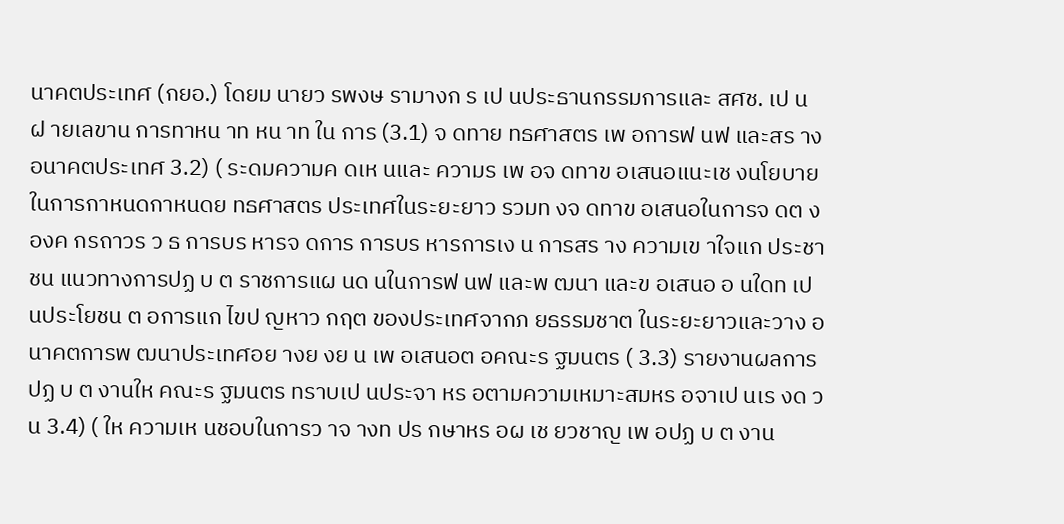นาคตประเทศ (กยอ.) โดยม นายว รพงษ รามางก ร เป นประธานกรรมการและ สศช. เป นฝ ายเลขาน การทาหน าท หน าท ใน การ (3.1) จ ดทาย ทธศาสตร เพ อการฟ นฟ และสร างอนาคตประเทศ 3.2) ( ระดมความค ดเห นและ ความร เพ อจ ดทาข อเสนอแนะเช งนโยบายในการกาหนดกาหนดย ทธศาสตร ประเทศในระยะยาว รวมท งจ ดทาข อเสนอในการจ ดต งองค กรถาวร ว ธ การบร หารจ ดการ การบร หารการเง น การสร าง ความเข าใจแก ประชาชน แนวทางการปฏ บ ต ราชการแผ นด นในการฟ นฟ และพ ฒนา และข อเสนอ อ นใดท เป นประโยชน ต อการแก ไขป ญหาว กฤต ของประเทศจากภ ยธรรมชาต ในระยะยาวและวาง อนาคตการพ ฒนาประเทศอย างย งย น เพ อเสนอต อคณะร ฐมนตร ( 3.3) รายงานผลการ ปฏ บ ต งานให คณะร ฐมนตร ทราบเป นประจา หร อตามความเหมาะสมหร อจาเป นเร งด วน 3.4) ( ให ความเห นชอบในการว าจ างท ปร กษาหร อผ เช ยวชาญ เพ อปฏ บ ต งาน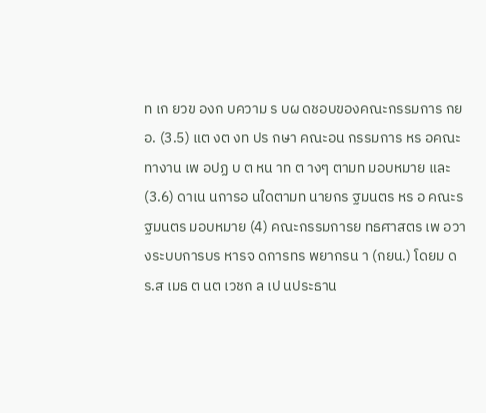ท เก ยวข องก บความ ร บผ ดชอบของคณะกรรมการ กยอ. (3.5) แต งต งท ปร กษา คณะอน กรรมการ หร อคณะทางาน เพ อปฏ บ ต หน าท ต างๆ ตามท มอบหมาย และ (3.6) ดาเน นการอ นใดตามท นายกร ฐมนตร หร อ คณะร ฐมนตร มอบหมาย (4) คณะกรรมการย ทธศาสตร เพ อวางระบบการบร หารจ ดการทร พยากรน า (กยน.) โดยม ดร.ส เมธ ต นต เวชก ล เป นประธาน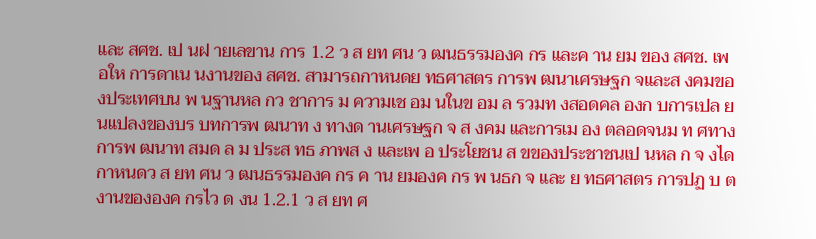และ สศช. เป นฝ ายเลขาน การ 1.2 ว ส ยท ศน ว ฒนธรรมองค กร และค าน ยม ของ สศช. เพ อให การดาเน นงานของ สศช. สามารถกาหนดย ทธศาสตร การพ ฒนาเศรษฐก จและส งคมของประเทศบน พ นฐานหล กว ชาการ ม ความเช อม นในข อม ล รวมท งสอดคล องก บการเปล ยนแปลงของบร บทการพ ฒนาท ง ทางด านเศรษฐก จ ส งคม และการเม อง ตลอดจนม ท ศทางการพ ฒนาท สมด ล ม ประส ทธ ภาพส ง และเพ อ ประโยชน ส ขของประชาชนเป นหล ก จ งได กาหนดว ส ยท ศน ว ฒนธรรมองค กร ค าน ยมองค กร พ นธก จ และ ย ทธศาสตร การปฏ บ ต งานขององค กรไว ด งน 1.2.1 ว ส ยท ศ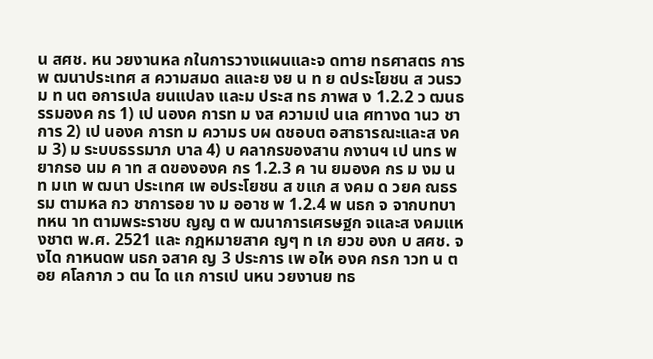น สศช. หน วยงานหล กในการวางแผนและจ ดทาย ทธศาสตร การพ ฒนาประเทศ ส ความสมด ลและย งย น ท ย ดประโยชน ส วนรวม ท นต อการเปล ยนแปลง และม ประส ทธ ภาพส ง 1.2.2 ว ฒนธรรมองค กร 1) เป นองค การท ม งส ความเป นเล ศทางด านว ชาการ 2) เป นองค การท ม ความร บผ ดชอบต อสาธารณะและส งคม 3) ม ระบบธรรมาภ บาล 4) บ คลากรของสาน กงานฯ เป นทร พยากรอ นม ค าท ส ดขององค กร 1.2.3 ค าน ยมองค กร ม งม น ท มเท พ ฒนา ประเทศ เพ อประโยชน ส ขแก ส งคม ด วยค ณธรรม ตามหล กว ชาการอย าง ม ออาช พ 1.2.4 พ นธก จ จากบทบาทหน าท ตามพระราชบ ญญ ต พ ฒนาการเศรษฐก จและส งคมแห งชาต พ.ศ. 2521 และ กฎหมายสาค ญๆ ท เก ยวข องก บ สศช. จ งได กาหนดพ นธก จสาค ญ 3 ประการ เพ อให องค กรก าวท น ต อย คโลกาภ ว ตน ได แก การเป นหน วยงานย ทธ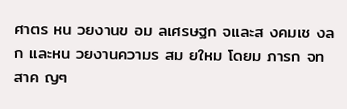ศาตร หน วยงานข อม ลเศรษฐก จและส งคมเช งล ก และหน วยงานความร สม ยใหม โดยม ภารก จท สาค ญๆ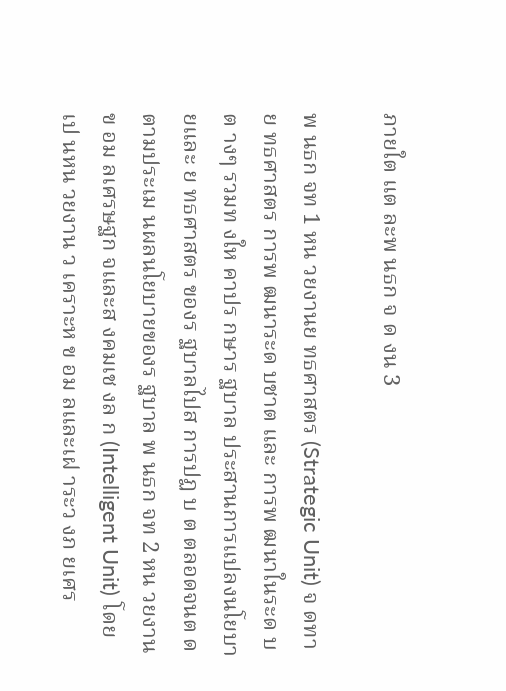ภายใต แต ละพ นธก จ ด งน 3

พ นธก จท 1 หน วยงานย ทธศาสตร (Strategic Unit) จ ดทาย ทธศาสตร การพ ฒนาระด บชาต และ การพ ฒนาในระด บต างๆ รวมท งให คาปร กษาร ฐบาล ประสานการแปลงนโยบายและ ย ทธศาสตร ของร ฐบาลไปส การปฏ บ ต ตลอดจนต ดตามประเม นผลนโยบายของร ฐบาล พ นธก จท 2 หน วยงานข อม ลเศรษฐก จและส งคมเช งล ก (Intelligent Unit) โดยเป นหน วยงาน ว เคราะห ข อม ลและเฝ าระว งภ ยเศร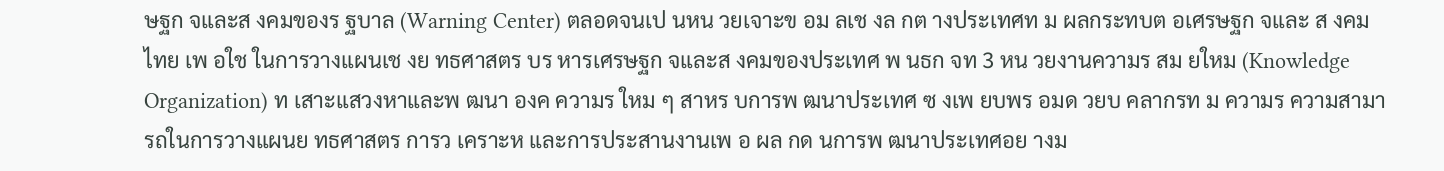ษฐก จและส งคมของร ฐบาล (Warning Center) ตลอดจนเป นหน วยเจาะข อม ลเช งล กต างประเทศท ม ผลกระทบต อเศรษฐก จและ ส งคมไทย เพ อใช ในการวางแผนเช งย ทธศาสตร บร หารเศรษฐก จและส งคมของประเทศ พ นธก จท 3 หน วยงานความร สม ยใหม (Knowledge Organization) ท เสาะแสวงหาและพ ฒนา องค ความร ใหม ๆ สาหร บการพ ฒนาประเทศ ซ งเพ ยบพร อมด วยบ คลากรท ม ความร ความสามารถในการวางแผนย ทธศาสตร การว เคราะห และการประสานงานเพ อ ผล กด นการพ ฒนาประเทศอย างม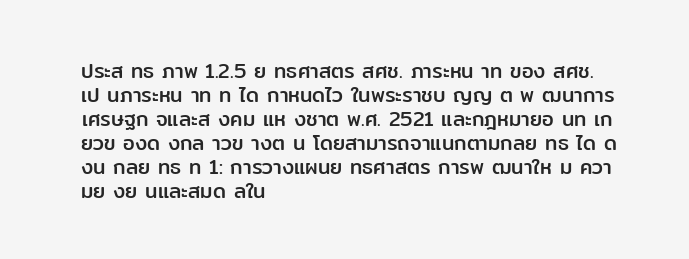ประส ทธ ภาพ 1.2.5 ย ทธศาสตร สศช. ภาระหน าท ของ สศช. เป นภาระหน าท ท ได กาหนดไว ในพระราชบ ญญ ต พ ฒนาการเศรษฐก จและส งคม แห งชาต พ.ศ. 2521 และกฎหมายอ นท เก ยวข องด งกล าวข างต น โดยสามารถจาแนกตามกลย ทธ ได ด งน กลย ทธ ท 1: การวางแผนย ทธศาสตร การพ ฒนาให ม ความย งย นและสมด ลใน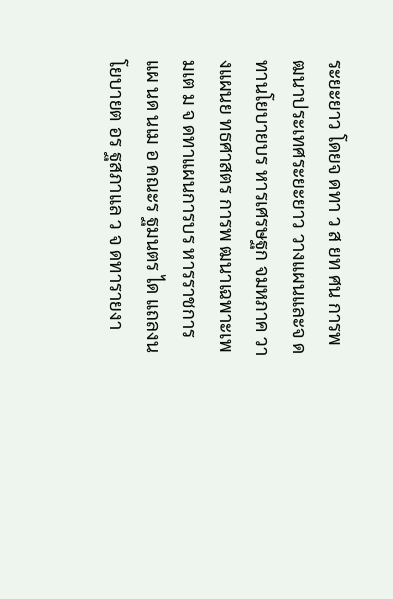ระยะยาว โดยจ ดทา ว ส ยท ศน การพ ฒนาประเทศระยะยาว วางแผนและจ ดทานโยบายบร หารเศรษฐก จมหภาค วางแผนย ทธศาสตร การพ ฒนาเฉพาะเพ มเต ม จ ดทาแผนการบร หารราชการแผ นด นเม อ คณะร ฐมนตร ได แถลงนโยบายต อร ฐสภาแล ว จ ดทารายงา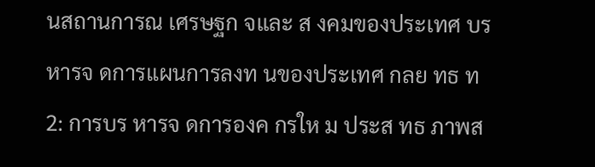นสถานการณ เศรษฐก จและ ส งคมของประเทศ บร หารจ ดการแผนการลงท นของประเทศ กลย ทธ ท 2: การบร หารจ ดการองค กรให ม ประส ทธ ภาพส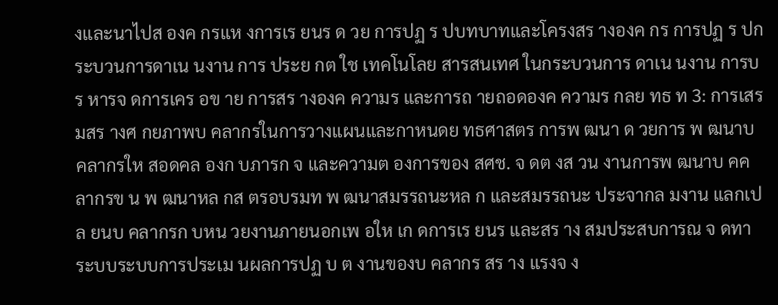งและนาไปส องค กรแห งการเร ยนร ด วย การปฏ ร ปบทบาทและโครงสร างองค กร การปฏ ร ปกระบวนการดาเน นงาน การ ประย กต ใช เทคโนโลย สารสนเทศ ในกระบวนการ ดาเน นงาน การบร หารจ ดการเคร อข าย การสร างองค ความร และการถ ายถอดองค ความร กลย ทธ ท 3: การเสร มสร างศ กยภาพบ คลากรในการวางแผนและกาหนดย ทธศาสตร การพ ฒนา ด วยการ พ ฒนาบ คลากรให สอดคล องก บภารก จ และความต องการของ สศช. จ ดต งส วน งานการพ ฒนาบ คคลากรข น พ ฒนาหล กส ตรอบรมท พ ฒนาสมรรถนะหล ก และสมรรถนะ ประจากล มงาน แลกเปล ยนบ คลากรก บหน วยงานภายนอกเพ อให เก ดการเร ยนร และสร าง สมประสบการณ จ ดทาระบบระบบการประเม นผลการปฏ บ ต งานของบ คลากร สร าง แรงจ ง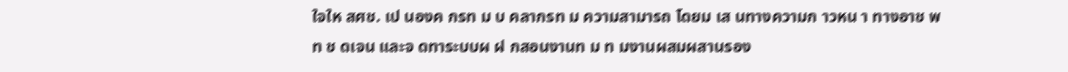ใจให สศช. เป นองค กรท ม บ คลากรท ม ความสามารถ โดยม เส นทางความก าวหน า ทางอาช พท ช ดเจน และจ ดทาระบบผ ฝ กสอนงานท ม ท มงานผสมผสานรอง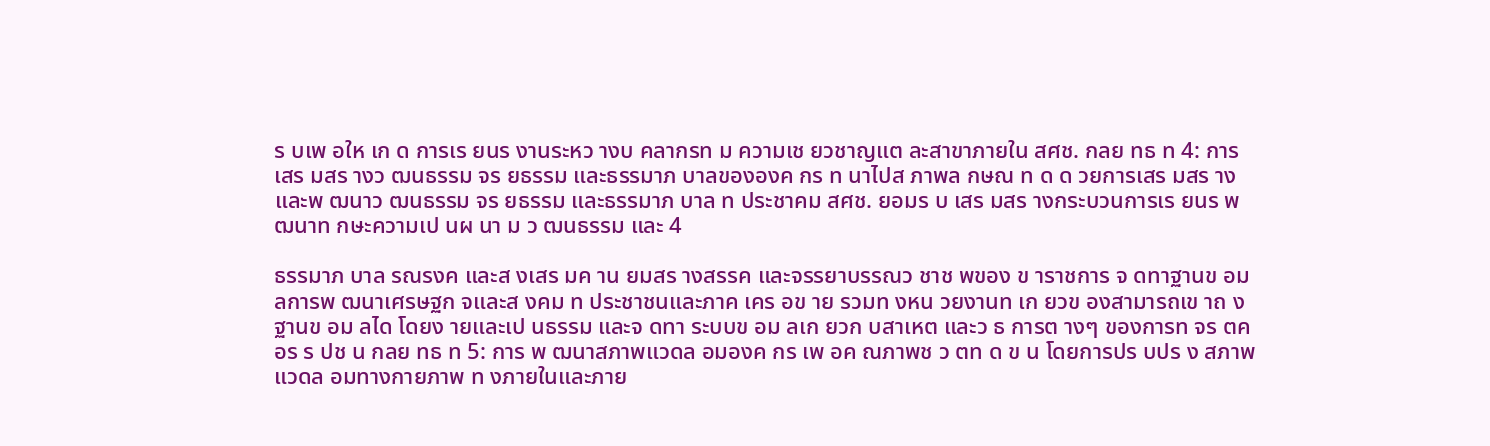ร บเพ อให เก ด การเร ยนร งานระหว างบ คลากรท ม ความเช ยวชาญแต ละสาขาภายใน สศช. กลย ทธ ท 4: การเสร มสร างว ฒนธรรม จร ยธรรม และธรรมาภ บาลขององค กร ท นาไปส ภาพล กษณ ท ด ด วยการเสร มสร างและพ ฒนาว ฒนธรรม จร ยธรรม และธรรมาภ บาล ท ประชาคม สศช. ยอมร บ เสร มสร างกระบวนการเร ยนร พ ฒนาท กษะความเป นผ นา ม ว ฒนธรรม และ 4

ธรรมาภ บาล รณรงค และส งเสร มค าน ยมสร างสรรค และจรรยาบรรณว ชาช พของ ข าราชการ จ ดทาฐานข อม ลการพ ฒนาเศรษฐก จและส งคม ท ประชาชนและภาค เคร อข าย รวมท งหน วยงานท เก ยวข องสามารถเข าถ งฐานข อม ลได โดยง ายและเป นธรรม และจ ดทา ระบบข อม ลเก ยวก บสาเหต และว ธ การต างๆ ของการท จร ตคอร ร ปช น กลย ทธ ท 5: การ พ ฒนาสภาพแวดล อมองค กร เพ อค ณภาพช ว ตท ด ข น โดยการปร บปร ง สภาพแวดล อมทางกายภาพ ท งภายในและภาย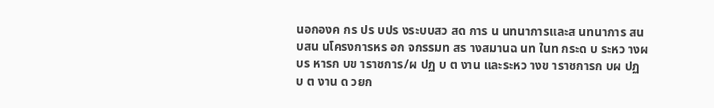นอกองค กร ปร บปร งระบบสว สด การ น นทนาการและส นทนาการ สน บสน นโครงการหร อก จกรรมท สร างสมานฉ นท ในท กระด บ ระหว างผ บร หารก บข าราชการ/ผ ปฏ บ ต งาน และระหว างข าราชการก บผ ปฏ บ ต งาน ด วยก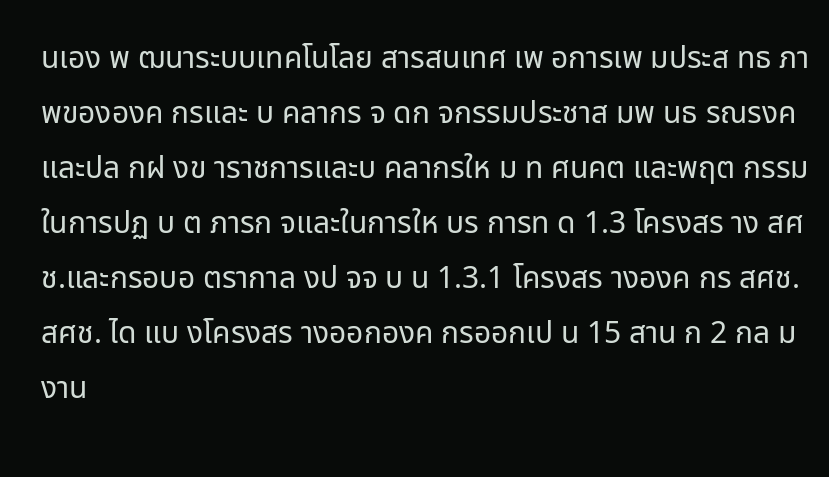นเอง พ ฒนาระบบเทคโนโลย สารสนเทศ เพ อการเพ มประส ทธ ภาพขององค กรและ บ คลากร จ ดก จกรรมประชาส มพ นธ รณรงค และปล กฝ งข าราชการและบ คลากรให ม ท ศนคต และพฤต กรรมในการปฏ บ ต ภารก จและในการให บร การท ด 1.3 โครงสร าง สศช.และกรอบอ ตรากาล งป จจ บ น 1.3.1 โครงสร างองค กร สศช. สศช. ได แบ งโครงสร างออกองค กรออกเป น 15 สาน ก 2 กล มงาน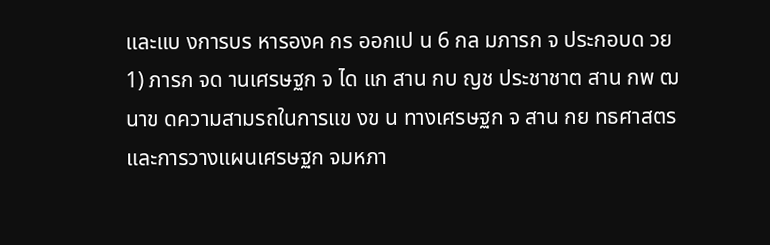และแบ งการบร หารองค กร ออกเป น 6 กล มภารก จ ประกอบด วย 1) ภารก จด านเศรษฐก จ ได แก สาน กบ ญช ประชาชาต สาน กพ ฒนาข ดความสามรถในการแข งข น ทางเศรษฐก จ สาน กย ทธศาสตร และการวางแผนเศรษฐก จมหภา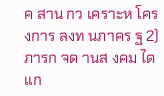ค สาน กว เคราะห โครงการ ลงท นภาคร ฐ 2) ภารก จด านส งคม ได แก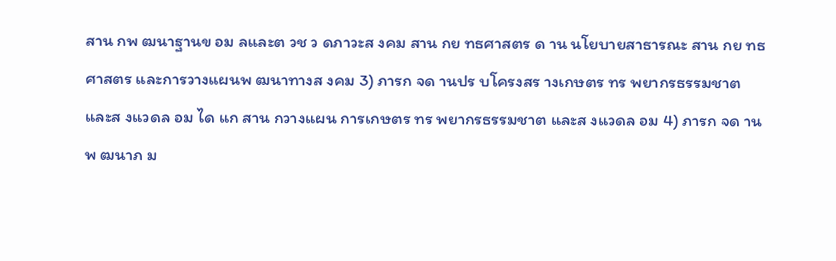สาน กพ ฒนาฐานข อม ลและต วช ว ดภาวะส งคม สาน กย ทธศาสตร ด าน นโยบายสาธารณะ สาน กย ทธศาสตร และการวางแผนพ ฒนาทางส งคม 3) ภารก จด านปร บโครงสร างเกษตร ทร พยากรธรรมชาต และส งแวดล อม ได แก สาน กวางแผน การเกษตร ทร พยากรธรรมชาต และส งแวดล อม 4) ภารก จด านพ ฒนาภ ม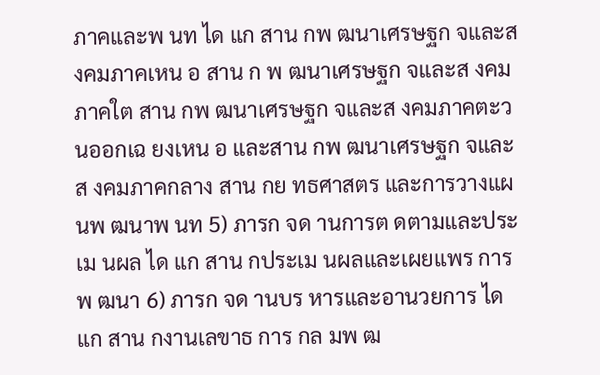ภาคและพ นท ได แก สาน กพ ฒนาเศรษฐก จและส งคมภาคเหน อ สาน ก พ ฒนาเศรษฐก จและส งคมภาคใต สาน กพ ฒนาเศรษฐก จและส งคมภาคตะว นออกเฉ ยงเหน อ และสาน กพ ฒนาเศรษฐก จและส งคมภาคกลาง สาน กย ทธศาสตร และการวางแผนพ ฒนาพ นท 5) ภารก จด านการต ดตามและประเม นผล ได แก สาน กประเม นผลและเผยแพร การพ ฒนา 6) ภารก จด านบร หารและอานวยการ ได แก สาน กงานเลขาธ การ กล มพ ฒ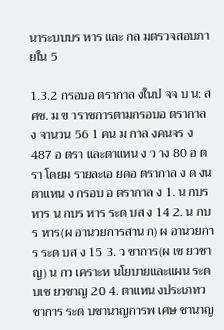นาระบบบร หาร และ กล มตรวจสอบภายใน 5

1.3.2 กรอบอ ตรากาล งในป จจ บ น: สศช. ม ข าราชการตามกรอบอ ตรากาล ง จานวน 56 1 คน ม กาล งคนจร ง 487 อ ตรา และตาแหน ง ว าง 80 อ ตรา โดยม รายละเอ ยดอ ตรากาล ง ด งน ตาแหน ง กรอบ อ ตรากาล ง 1. น กบร หาร น กบร หาร ระด บส ง 14 2. น กบร หาร(ผ อานวยการสาน ก) ผ อานวยการ ระด บส ง 15 3. ว ชาการ(ผ เช ยวชาญ) น กว เคราะห นโยบายและแผน ระด บเช ยวชาญ 20 4. ตาแหน งประเภทว ชาการ ระด บชานาญการพ เศษ ชานาญ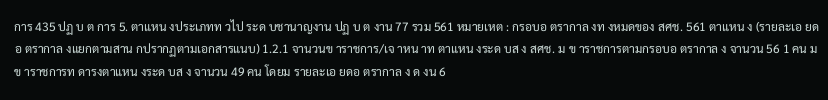การ 435 ปฏ บ ต การ 5. ตาแหน งประเภทท วไป ระด บชานาญงาน ปฏ บ ต งาน 77 รวม 561 หมายเหต : กรอบอ ตรากาล งท งหมดของ สศช. 561 ตาแหน ง (รายละเอ ยดอ ตรากาล งแยกตามสาน กปรากฏตามเอกสารแนบ) 1.2.1 จานวนข าราชการ/เจ าหน าท ตาแหน งระด บส ง สศช. ม ข าราชการตามกรอบอ ตรากาล ง จานวน 56 1 คน ม ข าราชการท ดารงตาแหน งระด บส ง จานวน 49 คน โดยม รายละเอ ยดอ ตรากาล ง ด งน 6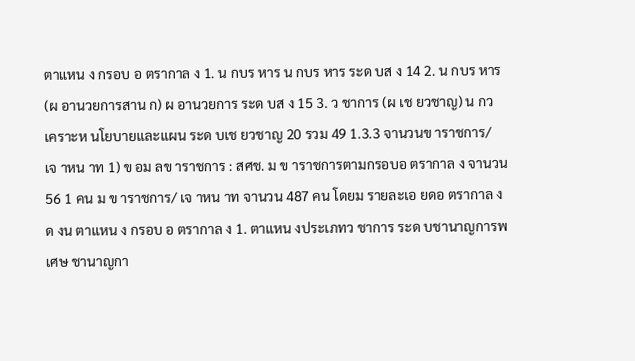ตาแหน ง กรอบ อ ตรากาล ง 1. น กบร หาร น กบร หาร ระด บส ง 14 2. น กบร หาร (ผ อานวยการสาน ก) ผ อานวยการ ระด บส ง 15 3. ว ชาการ (ผ เช ยวชาญ) น กว เคราะห นโยบายและแผน ระด บเช ยวชาญ 20 รวม 49 1.3.3 จานวนข าราชการ/เจ าหน าท 1) ข อม ลข าราชการ : สศช. ม ข าราชการตามกรอบอ ตรากาล ง จานวน 56 1 คน ม ข าราชการ/ เจ าหน าท จานวน 487 คน โดยม รายละเอ ยดอ ตรากาล ง ด งน ตาแหน ง กรอบ อ ตรากาล ง 1. ตาแหน งประเภทว ชาการ ระด บชานาญการพ เศษ ชานาญกา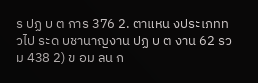ร ปฏ บ ต การ 376 2. ตาแหน งประเภทท วไป ระด บชานาญงาน ปฏ บ ต งาน 62 รวม 438 2) ข อม ลน ก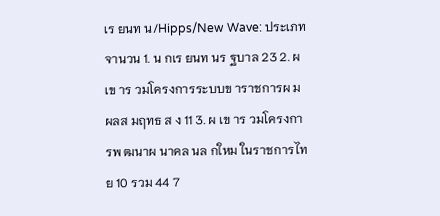เร ยนท น/Hipps/New Wave: ประเภท จานวน 1. น กเร ยนท นร ฐบาล 23 2. ผ เข าร วมโครงการระบบข าราชการผ ม ผลส มฤทธ ส ง 11 3. ผ เข าร วมโครงการพ ฒนาผ นาคล นล กใหม ในราชการไทย 10 รวม 44 7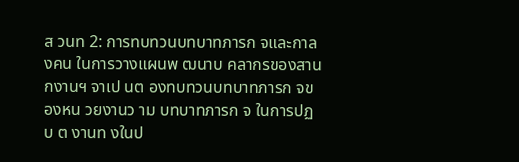ส วนท 2: การทบทวนบทบาทภารก จและกาล งคน ในการวางแผนพ ฒนาบ คลากรของสาน กงานฯ จาเป นต องทบทวนบทบาทภารก จของหน วยงานว าม บทบาทภารก จ ในการปฏ บ ต งานท งในป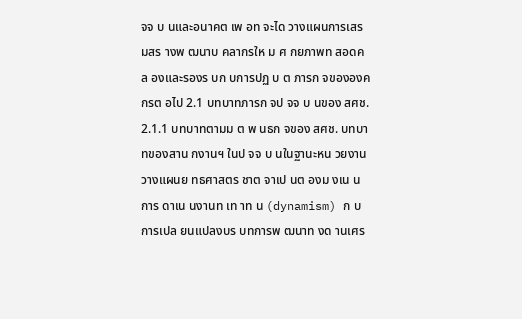จจ บ นและอนาคต เพ อท จะได วางแผนการเสร มสร างพ ฒนาบ คลากรให ม ศ กยภาพท สอดคล องและรองร บก บการปฏ บ ต ภารก จขององค กรต อไป 2.1 บทบาทภารก จป จจ บ นของ สศช. 2.1.1 บทบาทตามม ต พ นธก จของ สศช. บทบาทของสาน กงานฯ ในป จจ บ นในฐานะหน วยงานวางแผนย ทธศาสตร ชาต จาเป นต องม งเน นการ ดาเน นงานท เท าท น (dynamism) ก บการเปล ยนแปลงบร บทการพ ฒนาท งด านเศร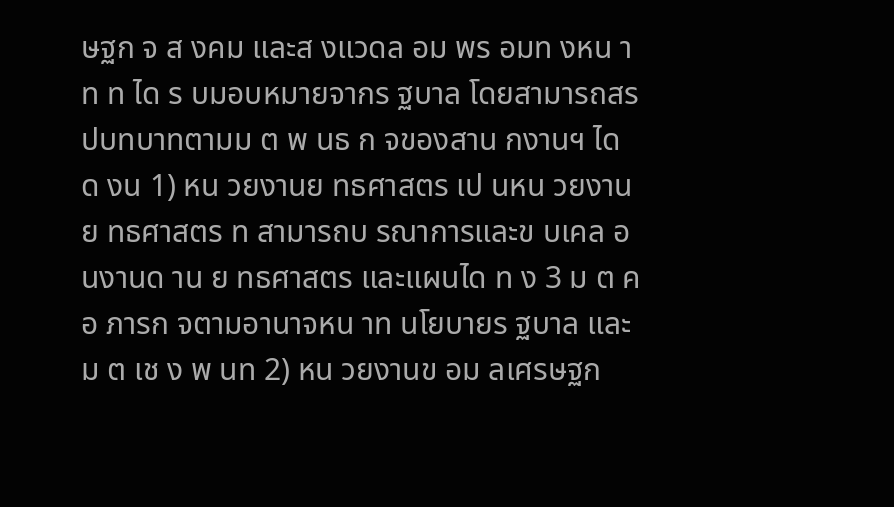ษฐก จ ส งคม และส งแวดล อม พร อมท งหน าท ท ได ร บมอบหมายจากร ฐบาล โดยสามารถสร ปบทบาทตามม ต พ นธ ก จของสาน กงานฯ ได ด งน 1) หน วยงานย ทธศาสตร เป นหน วยงานย ทธศาสตร ท สามารถบ รณาการและข บเคล อนงานด าน ย ทธศาสตร และแผนได ท ง 3 ม ต ค อ ภารก จตามอานาจหน าท นโยบายร ฐบาล และม ต เช ง พ นท 2) หน วยงานข อม ลเศรษฐก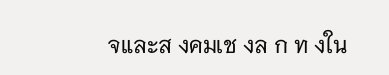จและส งคมเช งล ก ท งใน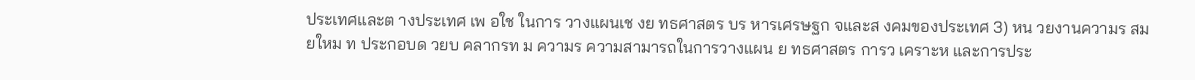ประเทศและต างประเทศ เพ อใช ในการ วางแผนเช งย ทธศาสตร บร หารเศรษฐก จและส งคมของประเทศ 3) หน วยงานความร สม ยใหม ท ประกอบด วยบ คลากรท ม ความร ความสามารถในการวางแผน ย ทธศาสตร การว เคราะห และการประ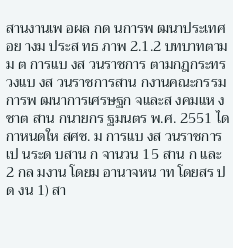สานงานเพ อผล กด นการพ ฒนาประเทศอย างม ประส ทธ ภาพ 2.1.2 บทบาทตามม ต การแบ งส วนราชการ ตามกฎกระทรวงแบ งส วนราชการสาน กงานคณะกรรมการพ ฒนาการเศรษฐก จและส งคมแห งชาต สาน กนายกร ฐมนตร พ.ศ. 2551 ได กาหนดให สศช. ม การแบ งส วนราชการเป นระด บสาน ก จานวน 15 สาน ก และ 2 กล มงาน โดยม อานาจหน าท โดยสร ป ด งน 1) สา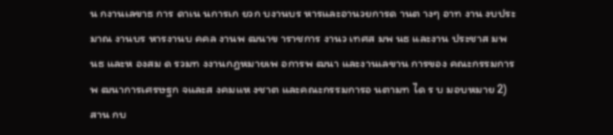น กงานเลขาธ การ ดาเน นการเก ยวก บงานบร หารและอานวยการด านต างๆ อาท งาน งบประมาณ งานบร หารงานบ คคล งานพ ฒนาข าราชการ งานว เทศส มพ นธ และงาน ประชาส มพ นธ และห องสม ด รวมท งงานกฎหมายเพ อการพ ฒนา และงานเลขาน การของ คณะกรรมการพ ฒนาการเศรษฐก จและส งคมแห งชาต และคณะกรรมการอ นตามท ได ร บ มอบหมาย 2) สาน กบ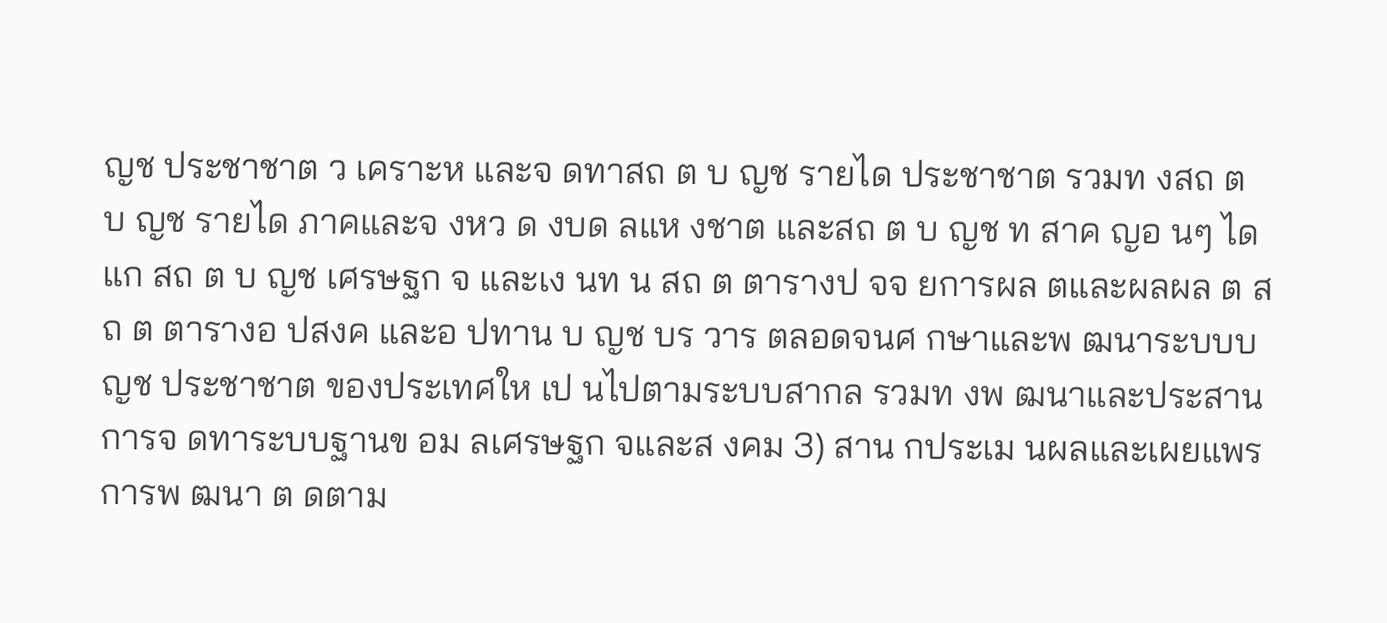ญช ประชาชาต ว เคราะห และจ ดทาสถ ต บ ญช รายได ประชาชาต รวมท งสถ ต บ ญช รายได ภาคและจ งหว ด งบด ลแห งชาต และสถ ต บ ญช ท สาค ญอ นๆ ได แก สถ ต บ ญช เศรษฐก จ และเง นท น สถ ต ตารางป จจ ยการผล ตและผลผล ต สถ ต ตารางอ ปสงค และอ ปทาน บ ญช บร วาร ตลอดจนศ กษาและพ ฒนาระบบบ ญช ประชาชาต ของประเทศให เป นไปตามระบบสากล รวมท งพ ฒนาและประสานการจ ดทาระบบฐานข อม ลเศรษฐก จและส งคม 3) สาน กประเม นผลและเผยแพร การพ ฒนา ต ดตาม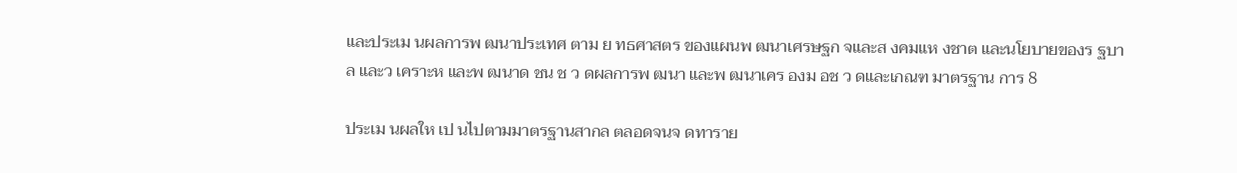และประเม นผลการพ ฒนาประเทศ ตาม ย ทธศาสตร ของแผนพ ฒนาเศรษฐก จและส งคมแห งชาต และนโยบายของร ฐบาล และว เคราะห และพ ฒนาด ชน ช ว ดผลการพ ฒนา และพ ฒนาเคร องม อช ว ดและเกณฑ มาตรฐาน การ 8

ประเม นผลให เป นไปตามมาตรฐานสากล ตลอดจนจ ดทาราย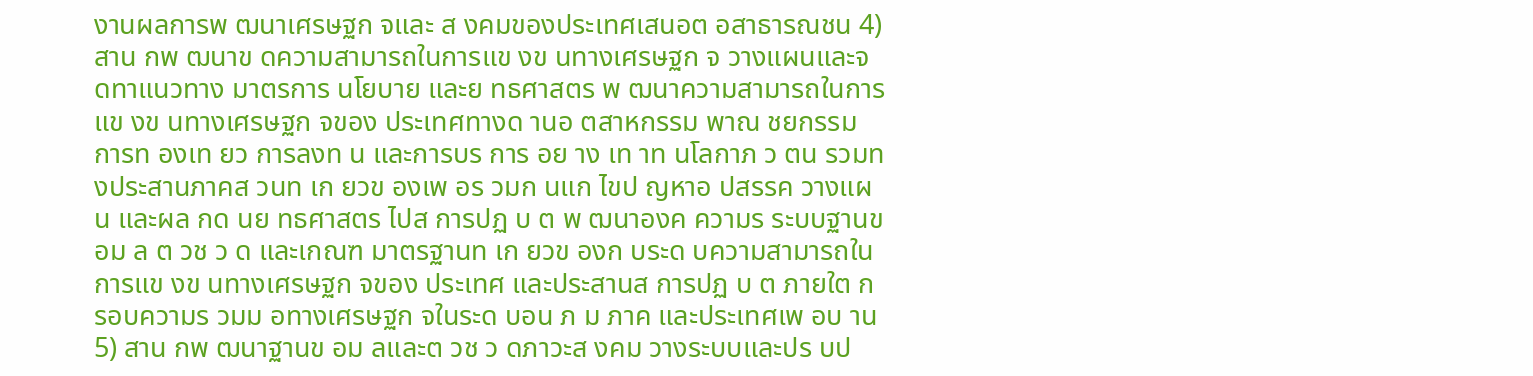งานผลการพ ฒนาเศรษฐก จและ ส งคมของประเทศเสนอต อสาธารณชน 4) สาน กพ ฒนาข ดความสามารถในการแข งข นทางเศรษฐก จ วางแผนและจ ดทาแนวทาง มาตรการ นโยบาย และย ทธศาสตร พ ฒนาความสามารถในการแข งข นทางเศรษฐก จของ ประเทศทางด านอ ตสาหกรรม พาณ ชยกรรม การท องเท ยว การลงท น และการบร การ อย าง เท าท นโลกาภ ว ตน รวมท งประสานภาคส วนท เก ยวข องเพ อร วมก นแก ไขป ญหาอ ปสรรค วางแผน และผล กด นย ทธศาสตร ไปส การปฏ บ ต พ ฒนาองค ความร ระบบฐานข อม ล ต วช ว ด และเกณฑ มาตรฐานท เก ยวข องก บระด บความสามารถในการแข งข นทางเศรษฐก จของ ประเทศ และประสานส การปฏ บ ต ภายใต กรอบความร วมม อทางเศรษฐก จในระด บอน ภ ม ภาค และประเทศเพ อบ าน 5) สาน กพ ฒนาฐานข อม ลและต วช ว ดภาวะส งคม วางระบบและปร บป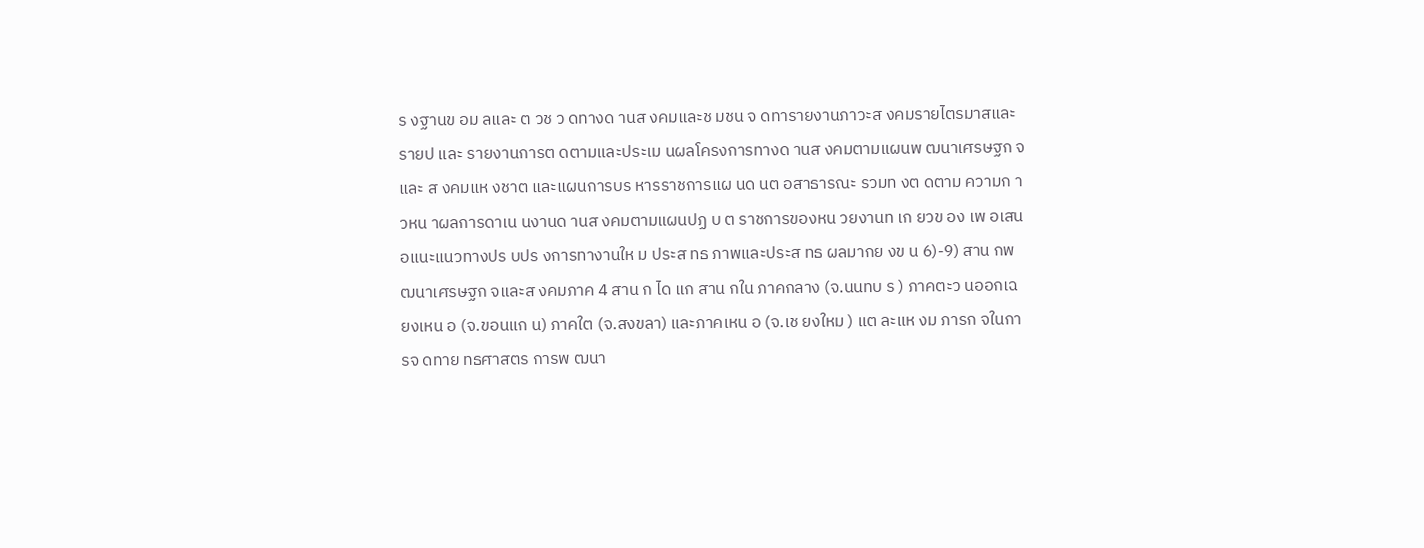ร งฐานข อม ลและ ต วช ว ดทางด านส งคมและช มชน จ ดทารายงานภาวะส งคมรายไตรมาสและรายป และ รายงานการต ดตามและประเม นผลโครงการทางด านส งคมตามแผนพ ฒนาเศรษฐก จและ ส งคมแห งชาต และแผนการบร หารราชการแผ นด นต อสาธารณะ รวมท งต ดตาม ความก าวหน าผลการดาเน นงานด านส งคมตามแผนปฏ บ ต ราชการของหน วยงานท เก ยวข อง เพ อเสนอแนะแนวทางปร บปร งการทางานให ม ประส ทธ ภาพและประส ทธ ผลมากย งข น 6)-9) สาน กพ ฒนาเศรษฐก จและส งคมภาค 4 สาน ก ได แก สาน กใน ภาคกลาง (จ.นนทบ ร ) ภาคตะว นออกเฉ ยงเหน อ (จ.ขอนแก น) ภาคใต (จ.สงขลา) และภาคเหน อ (จ.เช ยงใหม ) แต ละแห งม ภารก จในการจ ดทาย ทธศาสตร การพ ฒนา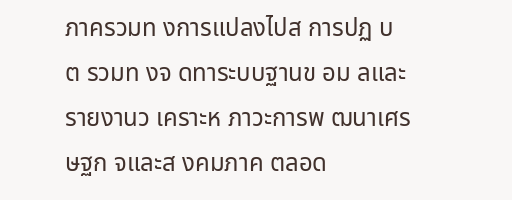ภาครวมท งการแปลงไปส การปฏ บ ต รวมท งจ ดทาระบบฐานข อม ลและรายงานว เคราะห ภาวะการพ ฒนาเศรษฐก จและส งคมภาค ตลอด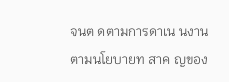จนต ดตามการดาเน นงานตามนโยบายท สาค ญของ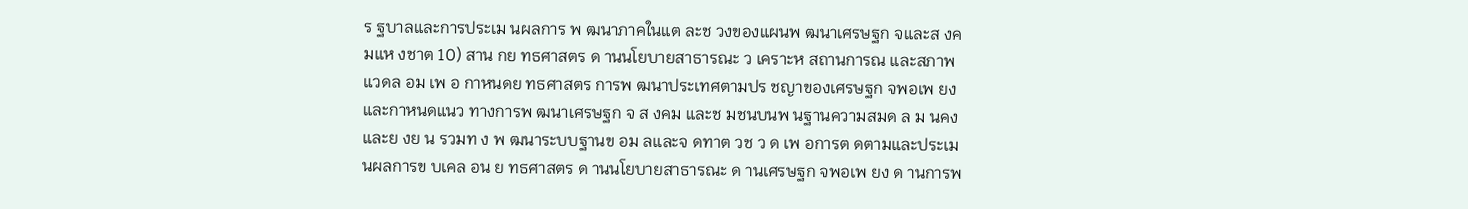ร ฐบาลและการประเม นผลการ พ ฒนาภาคในแต ละช วงของแผนพ ฒนาเศรษฐก จและส งคมแห งชาต 10) สาน กย ทธศาสตร ด านนโยบายสาธารณะ ว เคราะห สถานการณ และสภาพแวดล อม เพ อ กาหนดย ทธศาสตร การพ ฒนาประเทศตามปร ชญาของเศรษฐก จพอเพ ยง และกาหนดแนว ทางการพ ฒนาเศรษฐก จ ส งคม และช มชนบนพ นฐานความสมด ล ม นคง และย งย น รวมท ง พ ฒนาระบบฐานข อม ลและจ ดทาต วช ว ด เพ อการต ดตามและประเม นผลการข บเคล อน ย ทธศาสตร ด านนโยบายสาธารณะ ด านเศรษฐก จพอเพ ยง ด านการพ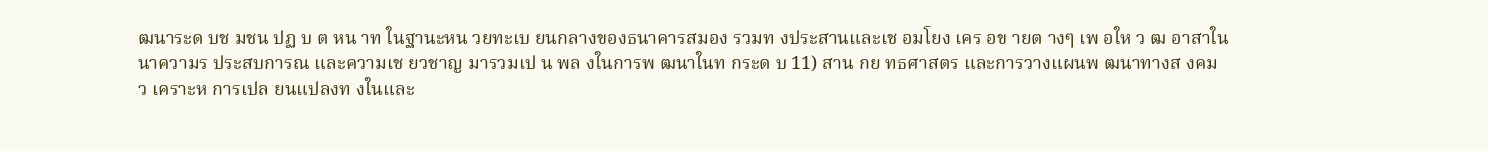ฒนาระด บช มชน ปฏ บ ต หน าท ในฐานะหน วยทะเบ ยนกลางของธนาคารสมอง รวมท งประสานและเช อมโยง เคร อข ายต างๆ เพ อให ว ฒ อาสาในนาความร ประสบการณ และความเช ยวชาญ มารวมเป น พล งในการพ ฒนาในท กระด บ 11) สาน กย ทธศาสตร และการวางแผนพ ฒนาทางส งคม ว เคราะห การเปล ยนแปลงท งในและ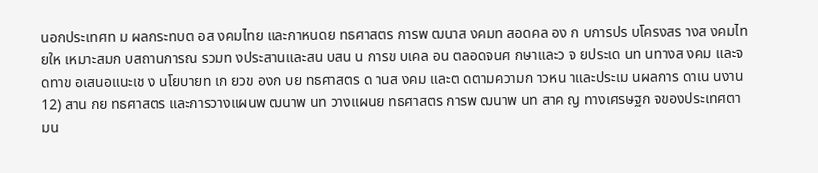นอกประเทศท ม ผลกระทบต อส งคมไทย และกาหนดย ทธศาสตร การพ ฒนาส งคมท สอดคล อง ก บการปร บโครงสร างส งคมไทยให เหมาะสมก บสถานการณ รวมท งประสานและสน บสน น การข บเคล อน ตลอดจนศ กษาและว จ ยประเด นท นทางส งคม และจ ดทาข อเสนอแนะเช ง นโยบายท เก ยวข องก บย ทธศาสตร ด านส งคม และต ดตามความก าวหน าและประเม นผลการ ดาเน นงาน 12) สาน กย ทธศาสตร และการวางแผนพ ฒนาพ นท วางแผนย ทธศาสตร การพ ฒนาพ นท สาค ญ ทางเศรษฐก จของประเทศตามน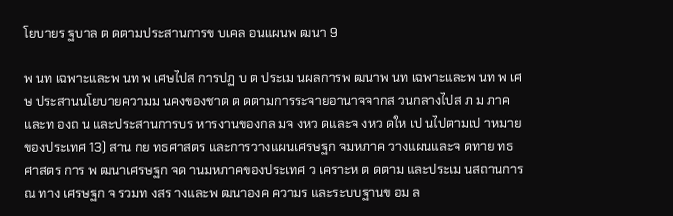โยบายร ฐบาล ต ดตามประสานการข บเคล อนแผนพ ฒนา 9

พ นท เฉพาะและพ นท พ เศษไปส การปฏ บ ต ประเม นผลการพ ฒนาพ นท เฉพาะและพ นท พ เศษ ประสานนโยบายความม นคงของชาต ต ดตามการระจายอานาจจากส วนกลางไปส ภ ม ภาค และท องถ น และประสานการบร หารงานของกล มจ งหว ดและจ งหว ดให เป นไปตามเป าหมาย ของประเทศ 13) สาน กย ทธศาสตร และการวางแผนเศรษฐก จมหภาค วางแผนและจ ดทาย ทธศาสตร การ พ ฒนาเศรษฐก จด านมหภาคของประเทศ ว เคราะห ต ดตาม และประเม นสถานการณ ทาง เศรษฐก จ รวมท งสร างและพ ฒนาองค ความร และระบบฐานข อม ล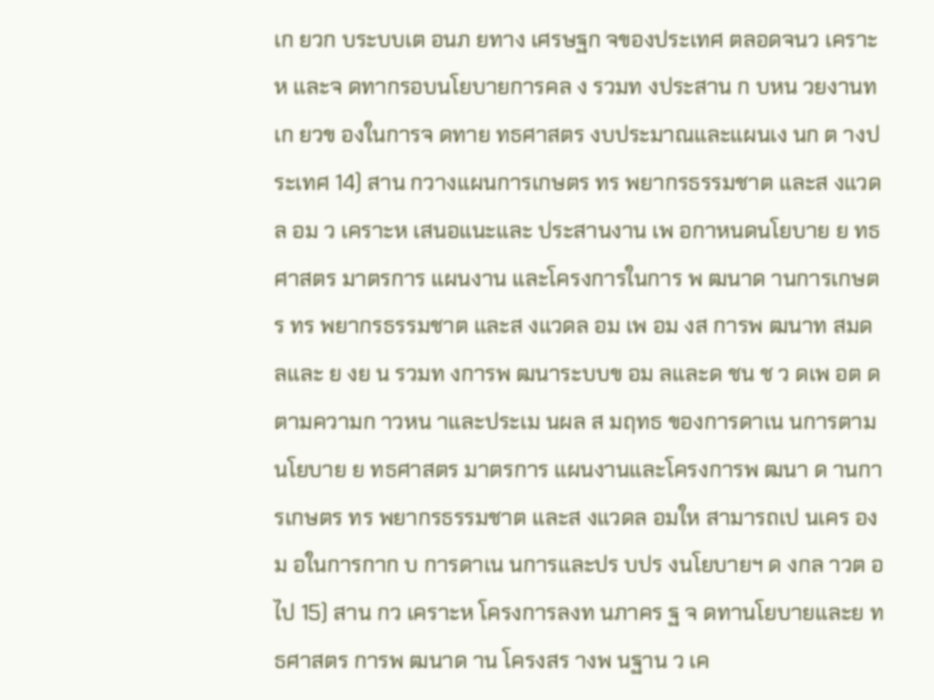เก ยวก บระบบเต อนภ ยทาง เศรษฐก จของประเทศ ตลอดจนว เคราะห และจ ดทากรอบนโยบายการคล ง รวมท งประสาน ก บหน วยงานท เก ยวข องในการจ ดทาย ทธศาสตร งบประมาณและแผนเง นก ต างประเทศ 14) สาน กวางแผนการเกษตร ทร พยากรธรรมชาต และส งแวดล อม ว เคราะห เสนอแนะและ ประสานงาน เพ อกาหนดนโยบาย ย ทธศาสตร มาตรการ แผนงาน และโครงการในการ พ ฒนาด านการเกษตร ทร พยากรธรรมชาต และส งแวดล อม เพ อม งส การพ ฒนาท สมด ลและ ย งย น รวมท งการพ ฒนาระบบข อม ลและด ชน ช ว ดเพ อต ดตามความก าวหน าและประเม นผล ส มฤทธ ของการดาเน นการตามนโยบาย ย ทธศาสตร มาตรการ แผนงานและโครงการพ ฒนา ด านการเกษตร ทร พยากรธรรมชาต และส งแวดล อมให สามารถเป นเคร องม อในการกาก บ การดาเน นการและปร บปร งนโยบายฯ ด งกล าวต อไป 15) สาน กว เคราะห โครงการลงท นภาคร ฐ จ ดทานโยบายและย ทธศาสตร การพ ฒนาด าน โครงสร างพ นฐาน ว เค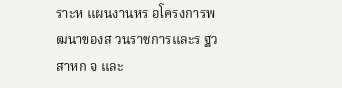ราะห แผนงานหร อโครงการพ ฒนาของส วนราชการและร ฐว สาหก จ และ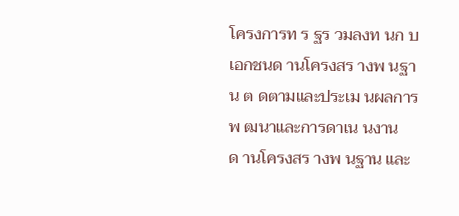โครงการท ร ฐร วมลงท นก บเอกชนด านโครงสร างพ นฐาน ต ดตามและประเม นผลการ พ ฒนาและการดาเน นงานด านโครงสร างพ นฐาน และ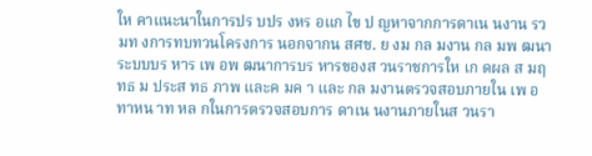ให คาแนะนาในการปร บปร งหร อแก ไข ป ญหาจากการดาเน นงาน รวมท งการทบทวนโครงการ นอกจากน สศช. ย งม กล มงาน กล มพ ฒนาระบบบร หาร เพ อพ ฒนาการบร หารของส วนราชการให เก ดผล ส มฤทธ ม ประส ทธ ภาพ และค มค า และ กล มงานตรวจสอบภายใน เพ อทาหน าท หล กในการตรวจสอบการ ดาเน นงานภายในส วนรา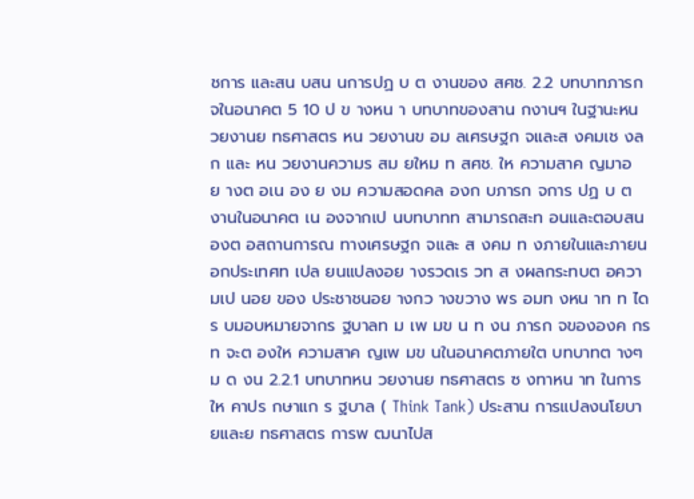ชการ และสน บสน นการปฏ บ ต งานของ สศช. 2.2 บทบาทภารก จในอนาคต 5 10 ป ข างหน า บทบาทของสาน กงานฯ ในฐานะหน วยงานย ทธศาสตร หน วยงานข อม ลเศรษฐก จและส งคมเช งล ก และ หน วยงานความร สม ยใหม ท สศช. ให ความสาค ญมาอย างต อเน อง ย งม ความสอดคล องก บภารก จการ ปฏ บ ต งานในอนาคต เน องจากเป นบทบาทท สามารถสะท อนและตอบสนองต อสถานการณ ทางเศรษฐก จและ ส งคม ท งภายในและภายนอกประเทศท เปล ยนแปลงอย างรวดเร วท ส งผลกระทบต อความเป นอย ของ ประชาชนอย างกว างขวาง พร อมท งหน าท ท ได ร บมอบหมายจากร ฐบาลท ม เพ มข น ท งน ภารก จขององค กรท จะต องให ความสาค ญเพ มข นในอนาคตภายใต บทบาทต างๆ ม ด งน 2.2.1 บทบาทหน วยงานย ทธศาสตร ซ งทาหน าท ในการให คาปร กษาแก ร ฐบาล ( Think Tank) ประสาน การแปลงนโยบายและย ทธศาสตร การพ ฒนาไปส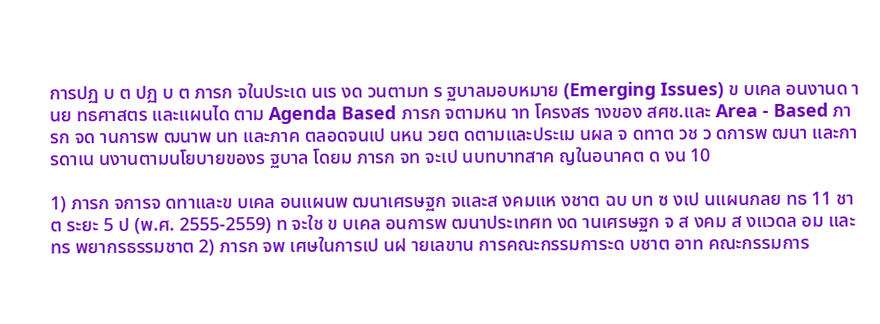การปฏ บ ต ปฏ บ ต ภารก จในประเด นเร งด วนตามท ร ฐบาลมอบหมาย (Emerging Issues) ข บเคล อนงานด านย ทธศาสตร และแผนได ตาม Agenda Based ภารก จตามหน าท โครงสร างของ สศช.และ Area - Based ภารก จด านการพ ฒนาพ นท และภาค ตลอดจนเป นหน วยต ดตามและประเม นผล จ ดทาต วช ว ดการพ ฒนา และการดาเน นงานตามนโยบายของร ฐบาล โดยม ภารก จท จะเป นบทบาทสาค ญในอนาคต ด งน 10

1) ภารก จการจ ดทาและข บเคล อนแผนพ ฒนาเศรษฐก จและส งคมแห งชาต ฉบ บท ซ งเป นแผนกลย ทธ 11 ชาต ระยะ 5 ป (พ.ศ. 2555-2559) ท จะใช ข บเคล อนการพ ฒนาประเทศท งด านเศรษฐก จ ส งคม ส งแวดล อม และทร พยากรธรรมชาต 2) ภารก จพ เศษในการเป นฝ ายเลขาน การคณะกรรมการะด บชาต อาท คณะกรรมการ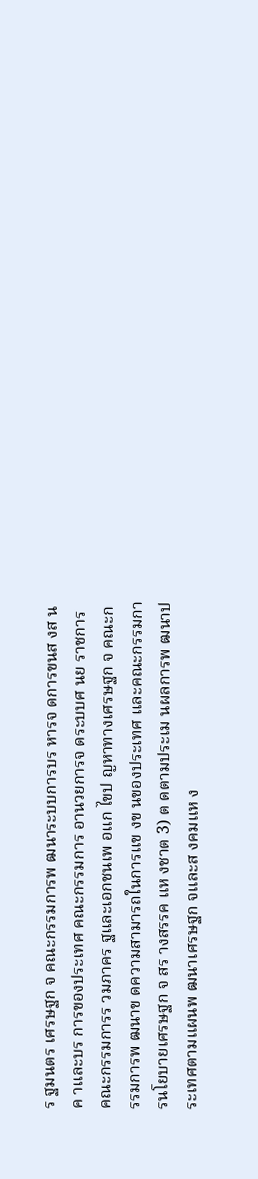ร ฐมนตร เศรษฐก จ คณะกรรมการพ ฒนาระบบการบร หารจ ดการขนส งส นค าและบร การของประเทศ คณะกรรมการ อานวยการจ ดระบบศ นย ราชการ คณะกรรมการร วมภาคร ฐและเอกชนเพ อแก ไขป ญหาทางเศรษฐก จ คณะกรรมการพ ฒนาข ดความสามารถในการแข งข นของประเทศ และคณะกรรมการนโยบายเศรษฐก จ สร างสรรค แห งชาต 3) ต ดตามประเม นผลการพ ฒนาประเทศตามแผนพ ฒนาเศรษฐก จและส งคมแห ง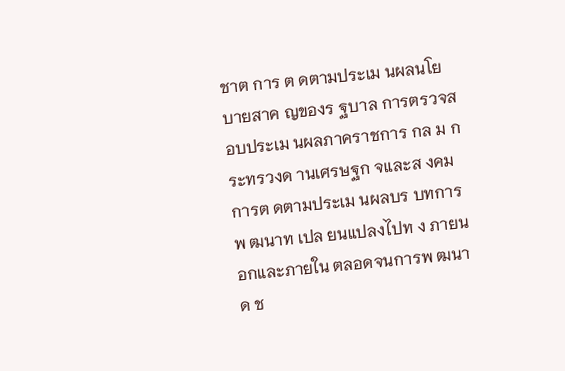ชาต การ ต ดตามประเม นผลนโยบายสาค ญของร ฐบาล การตรวจสอบประเม นผลภาคราชการ กล ม กระทรวงด านเศรษฐก จและส งคม การต ดตามประเม นผลบร บทการพ ฒนาท เปล ยนแปลงไปท ง ภายนอกและภายใน ตลอดจนการพ ฒนาด ช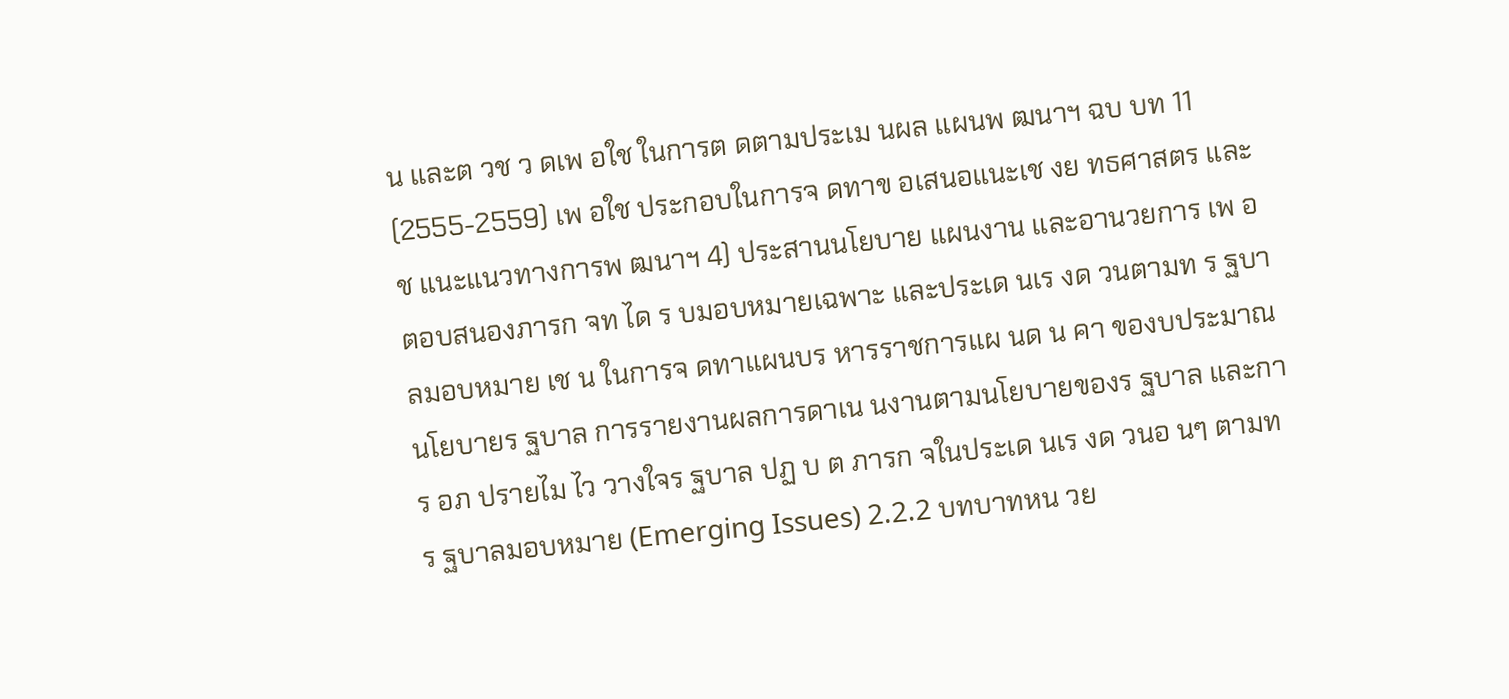น และต วช ว ดเพ อใช ในการต ดตามประเม นผล แผนพ ฒนาฯ ฉบ บท 11 (2555-2559) เพ อใช ประกอบในการจ ดทาข อเสนอแนะเช งย ทธศาสตร และช แนะแนวทางการพ ฒนาฯ 4) ประสานนโยบาย แผนงาน และอานวยการ เพ อตอบสนองภารก จท ได ร บมอบหมายเฉพาะ และประเด นเร งด วนตามท ร ฐบาลมอบหมาย เช น ในการจ ดทาแผนบร หารราชการแผ นด น คา ของบประมาณ นโยบายร ฐบาล การรายงานผลการดาเน นงานตามนโยบายของร ฐบาล และการ อภ ปรายไม ไว วางใจร ฐบาล ปฏ บ ต ภารก จในประเด นเร งด วนอ นๆ ตามท ร ฐบาลมอบหมาย (Emerging Issues) 2.2.2 บทบาทหน วย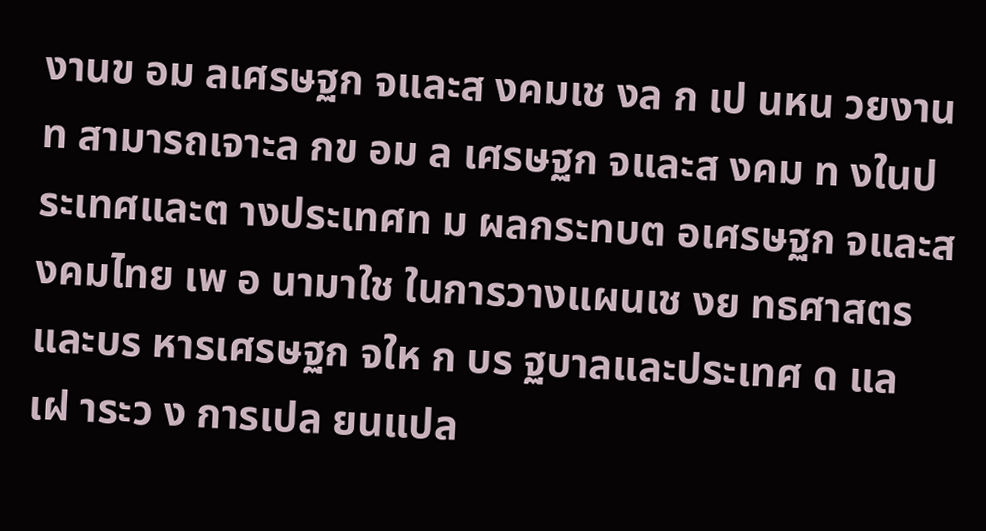งานข อม ลเศรษฐก จและส งคมเช งล ก เป นหน วยงานท สามารถเจาะล กข อม ล เศรษฐก จและส งคม ท งในประเทศและต างประเทศท ม ผลกระทบต อเศรษฐก จและส งคมไทย เพ อ นามาใช ในการวางแผนเช งย ทธศาสตร และบร หารเศรษฐก จให ก บร ฐบาลและประเทศ ด แลเฝ าระว ง การเปล ยนแปล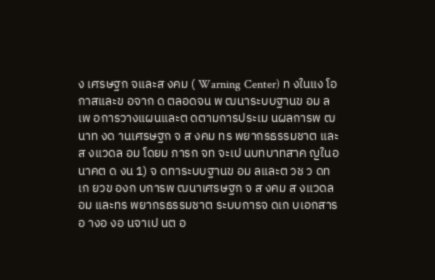ง เศรษฐก จและส งคม ( Warning Center) ท งในแง โอกาสและข อจาก ด ตลอดจน พ ฒนาระบบฐานข อม ลเพ อการวางแผนและต ดตามการประเม นผลการพ ฒนาท งด านเศรษฐก จ ส งคม ทร พยากรธรรมชาต และส งแวดล อม โดยม ภารก จท จะเป นบทบาทสาค ญในอนาคต ด งน 1) จ ดทาระบบฐานข อม ลและต วช ว ดท เก ยวข องก บการพ ฒนาเศรษฐก จ ส งคม ส งแวดล อม และทร พยากรธรรมชาต ระบบการจ ดเก บเอกสารอ างอ งอ นจาเป นต อ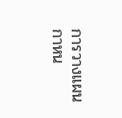การวางแผน กาหน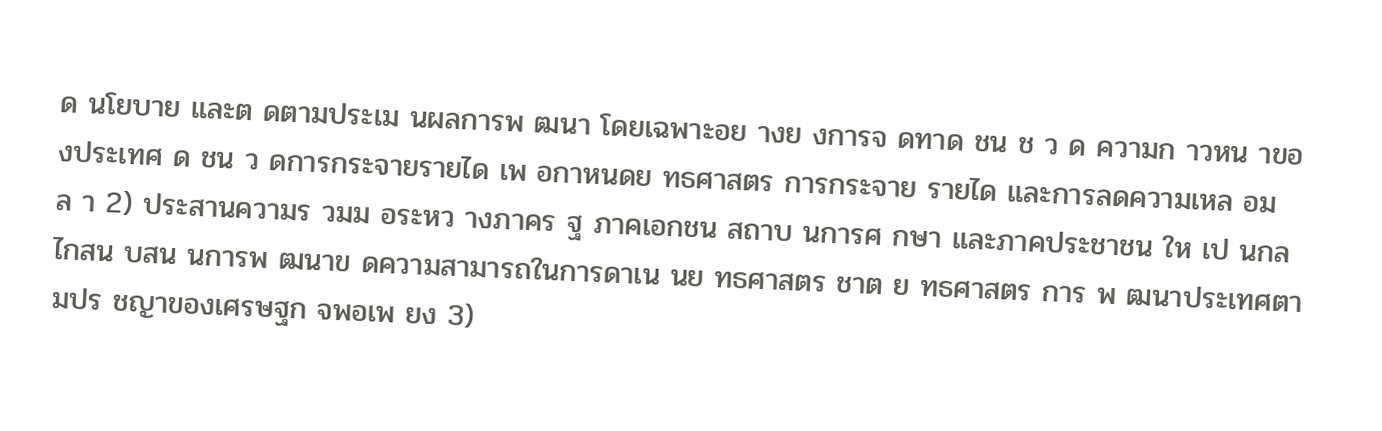ด นโยบาย และต ดตามประเม นผลการพ ฒนา โดยเฉพาะอย างย งการจ ดทาด ชน ช ว ด ความก าวหน าของประเทศ ด ชน ว ดการกระจายรายได เพ อกาหนดย ทธศาสตร การกระจาย รายได และการลดความเหล อมล า 2) ประสานความร วมม อระหว างภาคร ฐ ภาคเอกชน สถาบ นการศ กษา และภาคประชาชน ให เป นกลไกสน บสน นการพ ฒนาข ดความสามารถในการดาเน นย ทธศาสตร ชาต ย ทธศาสตร การ พ ฒนาประเทศตามปร ชญาของเศรษฐก จพอเพ ยง 3)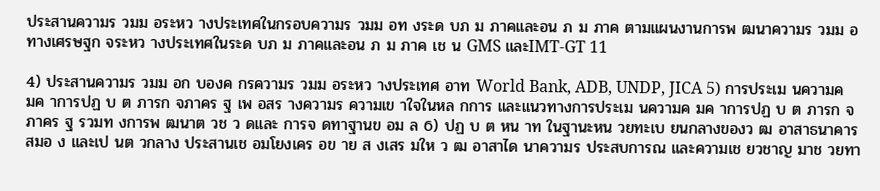ประสานความร วมม อระหว างประเทศในกรอบความร วมม อท งระด บภ ม ภาคและอน ภ ม ภาค ตามแผนงานการพ ฒนาความร วมม อทางเศรษฐก จระหว างประเทศในระด บภ ม ภาคและอน ภ ม ภาค เช น GMS และIMT-GT 11

4) ประสานความร วมม อก บองค กรความร วมม อระหว างประเทศ อาท World Bank, ADB, UNDP, JICA 5) การประเม นความค มค าการปฏ บ ต ภารก จภาคร ฐ เพ อสร างความร ความเข าใจในหล กการ และแนวทางการประเม นความค มค าการปฏ บ ต ภารก จภาคร ฐ รวมท งการพ ฒนาต วช ว ดและ การจ ดทาฐานข อม ล 6) ปฏ บ ต หน าท ในฐานะหน วยทะเบ ยนกลางของว ฒ อาสาธนาคารสมอ ง และเป นต วกลาง ประสานเช อมโยงเคร อข าย ส งเสร มให ว ฒ อาสาได นาความร ประสบการณ และความเช ยวชาญ มาช วยทา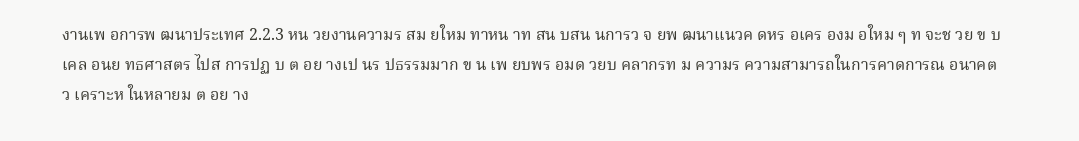งานเพ อการพ ฒนาประเทศ 2.2.3 หน วยงานความร สม ยใหม ทาหน าท สน บสน นการว จ ยพ ฒนาแนวค ดหร อเคร องม อใหม ๆ ท จะช วย ข บเคล อนย ทธศาสตร ไปส การปฏ บ ต อย างเป นร ปธรรมมาก ข น เพ ยบพร อมด วยบ คลากรท ม ความร ความสามารถในการคาดการณ อนาคต ว เคราะห ในหลายม ต อย าง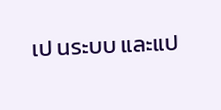เป นระบบ และแป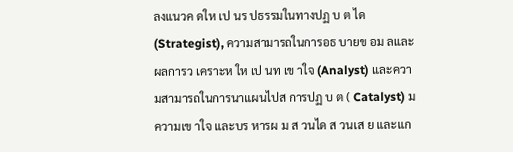ลงแนวค ดให เป นร ปธรรมในทางปฏ บ ต ได (Strategist), ความสามารถในการอธ บายข อม ลและผลการว เคราะห ให เป นท เข าใจ (Analyst) และความสามารถในการนาแผนไปส การปฏ บ ต ( Catalyst) ม ความเข าใจ และบร หารผ ม ส วนได ส วนเส ย และแก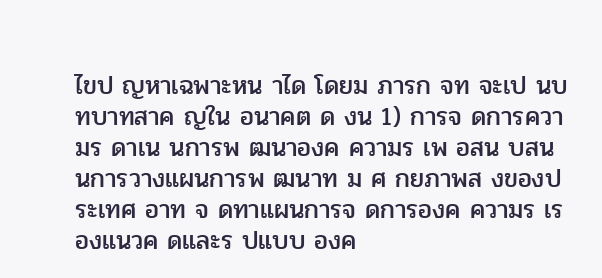ไขป ญหาเฉพาะหน าได โดยม ภารก จท จะเป นบทบาทสาค ญใน อนาคต ด งน 1) การจ ดการความร ดาเน นการพ ฒนาองค ความร เพ อสน บสน นการวางแผนการพ ฒนาท ม ศ กยภาพส งของประเทศ อาท จ ดทาแผนการจ ดการองค ความร เร องแนวค ดและร ปแบบ องค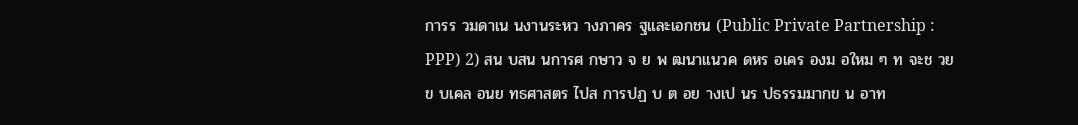การร วมดาเน นงานระหว างภาคร ฐและเอกชน (Public Private Partnership : PPP) 2) สน บสน นการศ กษาว จ ย พ ฒนาแนวค ดหร อเคร องม อใหม ๆ ท จะช วยข บเคล อนย ทธศาสตร ไปส การปฏ บ ต อย างเป นร ปธรรมมากข น อาท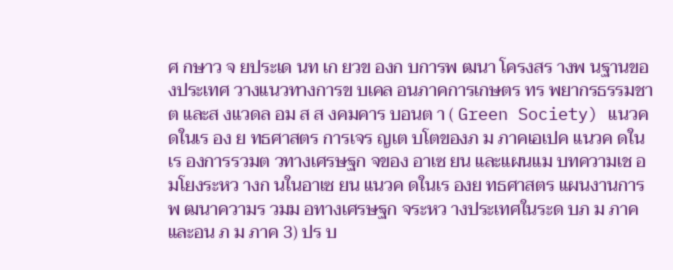ศ กษาว จ ยประเด นท เก ยวข องก บการพ ฒนา โครงสร างพ นฐานของประเทศ วางแนวทางการข บเคล อนภาคการเกษตร ทร พยากรธรรมชาต และส งแวดล อม ส ส งคมคาร บอนต า ( Green Society) แนวค ดในเร อง ย ทธศาสตร การเจร ญเต บโตของภ ม ภาคเอเปค แนวค ดในเร องการรวมต วทางเศรษฐก จของ อาเซ ยน และแผนแม บทความเช อมโยงระหว างก นในอาเซ ยน แนวค ดในเร องย ทธศาสตร แผนงานการพ ฒนาความร วมม อทางเศรษฐก จระหว างประเทศในระด บภ ม ภาคและอน ภ ม ภาค 3) ปร บ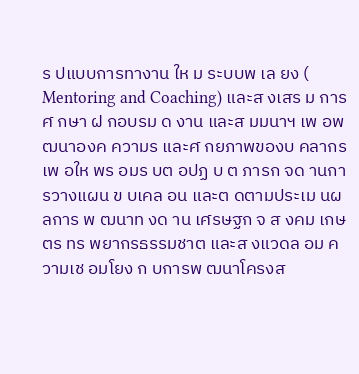ร ปแบบการทางาน ให ม ระบบพ เล ยง ( Mentoring and Coaching) และส งเสร ม การศ กษา ฝ กอบรม ด งาน และส มมนาฯ เพ อพ ฒนาองค ความร และศ กยภาพของบ คลากร เพ อให พร อมร บต อปฏ บ ต ภารก จด านการวางแผน ข บเคล อน และต ดตามประเม นผลการ พ ฒนาท งด าน เศรษฐก จ ส งคม เกษตร ทร พยากรธรรมชาต และส งแวดล อม ความเช อมโยง ก บการพ ฒนาโครงส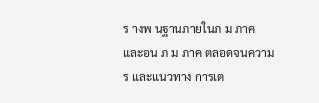ร างพ นฐานภายในภ ม ภาค และอน ภ ม ภาค ตลอดจนความร และแนวทาง การเต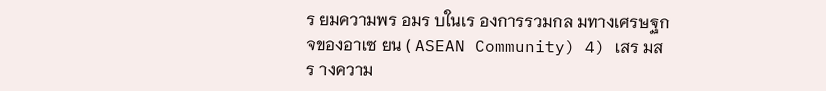ร ยมความพร อมร บในเร องการรวมกล มทางเศรษฐก จของอาเซ ยน ( ASEAN Community) 4) เสร มสร างความ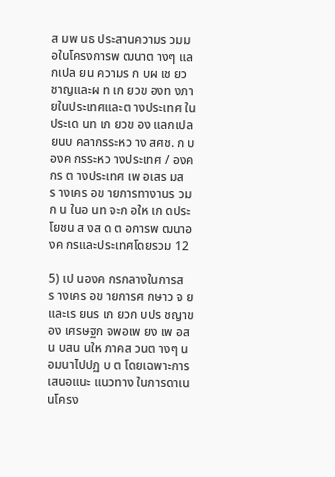ส มพ นธ ประสานความร วมม อในโครงการพ ฒนาต างๆ แลกเปล ยน ความร ก บผ เช ยวชาญและผ ท เก ยวข องท งภายในประเทศและต างประเทศ ในประเด นท เก ยวข อง แลกเปล ยนบ คลากรระหว าง สศช. ก บองค กรระหว างประเทศ / องค กร ต างประเทศ เพ อเสร มสร างเคร อข ายการทางานร วมก น ในอ นท จะก อให เก ดประโยชน ส งส ด ต อการพ ฒนาองค กรและประเทศโดยรวม 12

5) เป นองค กรกลางในการสร างเคร อข ายการศ กษาว จ ยและเร ยนร เก ยวก บปร ชญาของ เศรษฐก จพอเพ ยง เพ อสน บสน นให ภาคส วนต างๆ น อมนาไปปฏ บ ต โดยเฉพาะการ เสนอแนะ แนวทาง ในการดาเน นโครง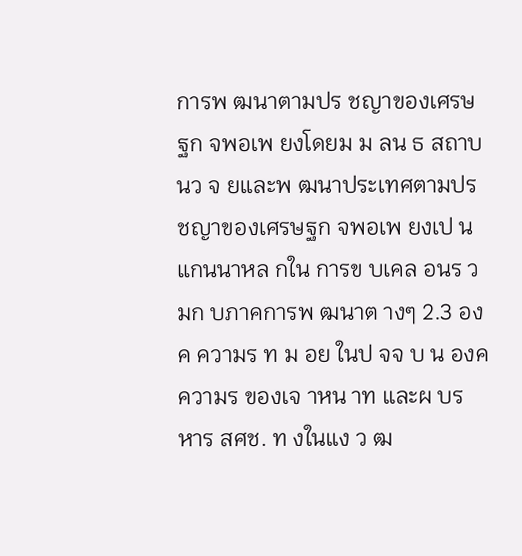การพ ฒนาตามปร ชญาของเศรษฐก จพอเพ ยงโดยม ม ลน ธ สถาบ นว จ ยและพ ฒนาประเทศตามปร ชญาของเศรษฐก จพอเพ ยงเป นแกนนาหล กใน การข บเคล อนร วมก บภาคการพ ฒนาต างๆ 2.3 องค ความร ท ม อย ในป จจ บ น องค ความร ของเจ าหน าท และผ บร หาร สศช. ท งในแง ว ฒ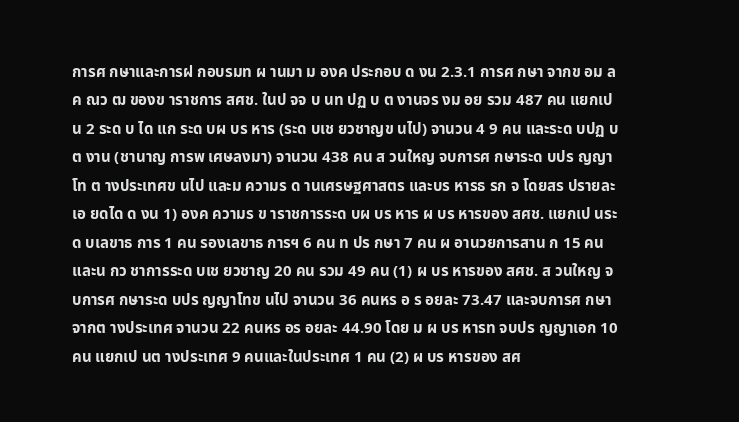การศ กษาและการฝ กอบรมท ผ านมา ม องค ประกอบ ด งน 2.3.1 การศ กษา จากข อม ลค ณว ฒ ของข าราชการ สศช. ในป จจ บ นท ปฏ บ ต งานจร งม อย รวม 487 คน แยกเป น 2 ระด บ ได แก ระด บผ บร หาร (ระด บเช ยวชาญข นไป) จานวน 4 9 คน และระด บปฏ บ ต งาน (ชานาญ การพ เศษลงมา) จานวน 438 คน ส วนใหญ จบการศ กษาระด บปร ญญาโท ต างประเทศข นไป และม ความร ด านเศรษฐศาสตร และบร หารธ รก จ โดยสร ปรายละเอ ยดได ด งน 1) องค ความร ข าราชการระด บผ บร หาร ผ บร หารของ สศช. แยกเป นระด บเลขาธ การ 1 คน รองเลขาธ การฯ 6 คน ท ปร กษา 7 คน ผ อานวยการสาน ก 15 คน และน กว ชาการระด บเช ยวชาญ 20 คน รวม 49 คน (1) ผ บร หารของ สศช. ส วนใหญ จบการศ กษาระด บปร ญญาโทข นไป จานวน 36 คนหร อ ร อยละ 73.47 และจบการศ กษาจากต างประเทศ จานวน 22 คนหร อร อยละ 44.90 โดย ม ผ บร หารท จบปร ญญาเอก 10 คน แยกเป นต างประเทศ 9 คนและในประเทศ 1 คน (2) ผ บร หารของ สศ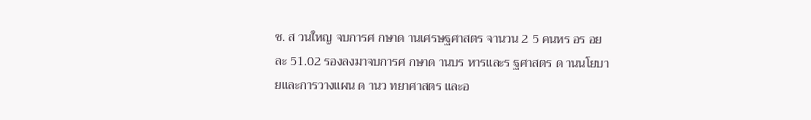ช. ส วนใหญ จบการศ กษาด านเศรษฐศาสตร จานวน 2 5 คนหร อร อยละ 51.02 รองลงมาจบการศ กษาด านบร หารและร ฐศาสตร ด านนโยบายและการวางแผน ด านว ทยาศาสตร และอ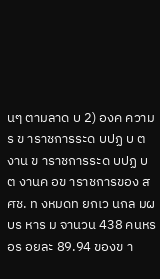นๆ ตามลาด บ 2) องค ความร ข าราชการระด บปฏ บ ต งาน ข าราชการระด บปฏ บ ต งานค อข าราชการของ สศช. ท งหมดท ยกเว นกล มผ บร หาร ม จานวน 438 คนหร อร อยละ 89.94 ของข า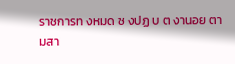ราชการท งหมด ซ งปฏ บ ต งานอย ตามสา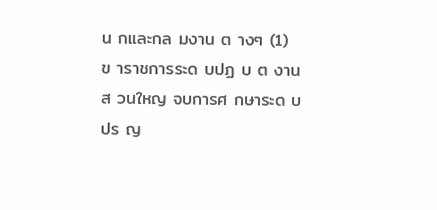น กและกล มงาน ต างๆ (1) ข าราชการระด บปฏ บ ต งานส วนใหญ จบการศ กษาระด บปร ญ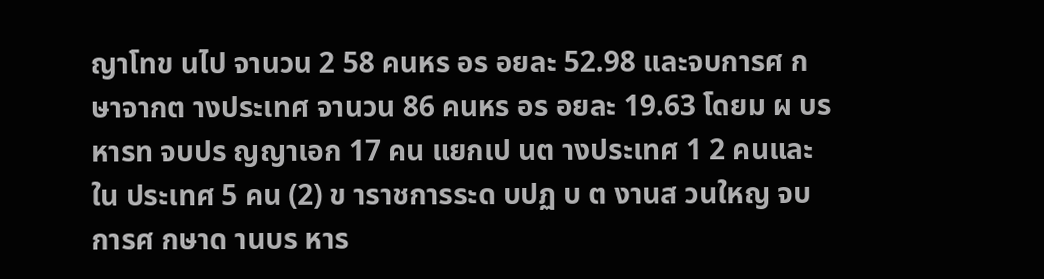ญาโทข นไป จานวน 2 58 คนหร อร อยละ 52.98 และจบการศ กษาจากต างประเทศ จานวน 86 คนหร อร อยละ 19.63 โดยม ผ บร หารท จบปร ญญาเอก 17 คน แยกเป นต างประเทศ 1 2 คนและใน ประเทศ 5 คน (2) ข าราชการระด บปฏ บ ต งานส วนใหญ จบการศ กษาด านบร หาร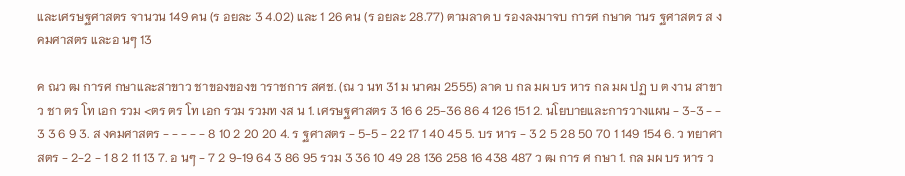และเศรษฐศาสตร จานวน 149 คน (ร อยละ 3 4.02) และ 1 26 คน (ร อยละ 28.77) ตามลาด บ รองลงมาจบ การศ กษาด านร ฐศาสตร ส งคมศาสตร และอ นๆ 13

ค ณว ฒ การศ กษาและสาขาว ชาของของข าราชการ สศช. (ณ ว นท 31 ม นาคม 2555) ลาด บ กล มผ บร หาร กล มผ ปฏ บ ต งาน สาขาว ชา ตร โท เอก รวม <ตร ตร โท เอก รวม รวมท งส น 1. เศรษฐศาสตร 3 16 6 25-36 86 4 126 151 2. นโยบายและการวางแผน - 3-3 - - 3 3 6 9 3. ส งคมศาสตร - - - - - 8 10 2 20 20 4. ร ฐศาสตร - 5-5 - 22 17 1 40 45 5. บร หาร - 3 2 5 28 50 70 1 149 154 6. ว ทยาศาสตร - 2-2 - 1 8 2 11 13 7. อ นๆ - 7 2 9-19 64 3 86 95 รวม 3 36 10 49 28 136 258 16 438 487 ว ฒ การ ศ กษา 1. กล มผ บร หาร ว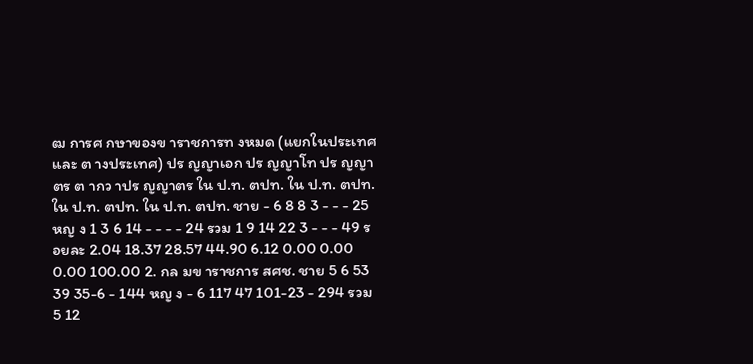ฒ การศ กษาของข าราชการท งหมด (แยกในประเทศ และ ต างประเทศ) ปร ญญาเอก ปร ญญาโท ปร ญญาตร ต ากว าปร ญญาตร ใน ป.ท. ตปท. ใน ป.ท. ตปท. ใน ป.ท. ตปท. ใน ป.ท. ตปท. ชาย - 6 8 8 3 - - - 25 หญ ง 1 3 6 14 - - - - 24 รวม 1 9 14 22 3 - - - 49 ร อยละ 2.04 18.37 28.57 44.90 6.12 0.00 0.00 0.00 100.00 2. กล มข าราชการ สศช. ชาย 5 6 53 39 35-6 - 144 หญ ง - 6 117 47 101-23 - 294 รวม 5 12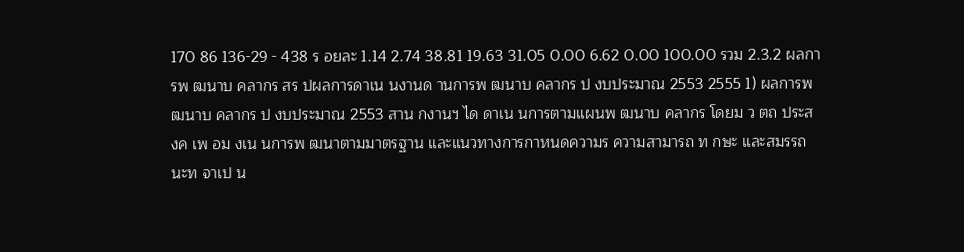170 86 136-29 - 438 ร อยละ 1.14 2.74 38.81 19.63 31.05 0.00 6.62 0.00 100.00 รวม 2.3.2 ผลการพ ฒนาบ คลากร สร ปผลการดาเน นงานด านการพ ฒนาบ คลากร ป งบประมาณ 2553 2555 1) ผลการพ ฒนาบ คลากร ป งบประมาณ 2553 สาน กงานฯ ได ดาเน นการตามแผนพ ฒนาบ คลากร โดยม ว ตถ ประสงค เพ อม งเน นการพ ฒนาตามมาตรฐาน และแนวทางการกาหนดความร ความสามารถ ท กษะ และสมรรถนะท จาเป น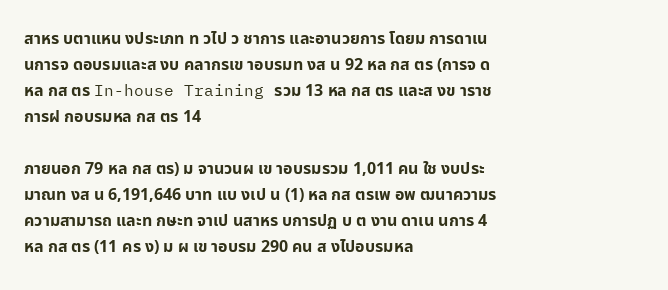สาหร บตาแหน งประเภท ท วไป ว ชาการ และอานวยการ โดยม การดาเน นการจ ดอบรมและส งบ คลากรเข าอบรมท งส น 92 หล กส ตร (การจ ดหล กส ตร In-house Training รวม 13 หล กส ตร และส งข าราชการฝ กอบรมหล กส ตร 14

ภายนอก 79 หล กส ตร) ม จานวนผ เข าอบรมรวม 1,011 คน ใช งบประมาณท งส น 6,191,646 บาท แบ งเป น (1) หล กส ตรเพ อพ ฒนาความร ความสามารถ และท กษะท จาเป นสาหร บการปฏ บ ต งาน ดาเน นการ 4 หล กส ตร (11 คร ง) ม ผ เข าอบรม 290 คน ส งไปอบรมหล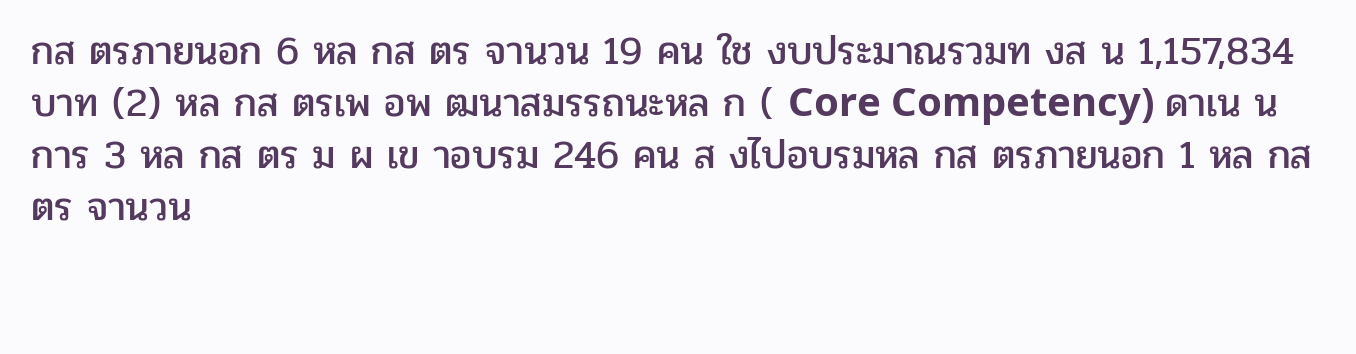กส ตรภายนอก 6 หล กส ตร จานวน 19 คน ใช งบประมาณรวมท งส น 1,157,834 บาท (2) หล กส ตรเพ อพ ฒนาสมรรถนะหล ก ( Core Competency) ดาเน นการ 3 หล กส ตร ม ผ เข าอบรม 246 คน ส งไปอบรมหล กส ตรภายนอก 1 หล กส ตร จานวน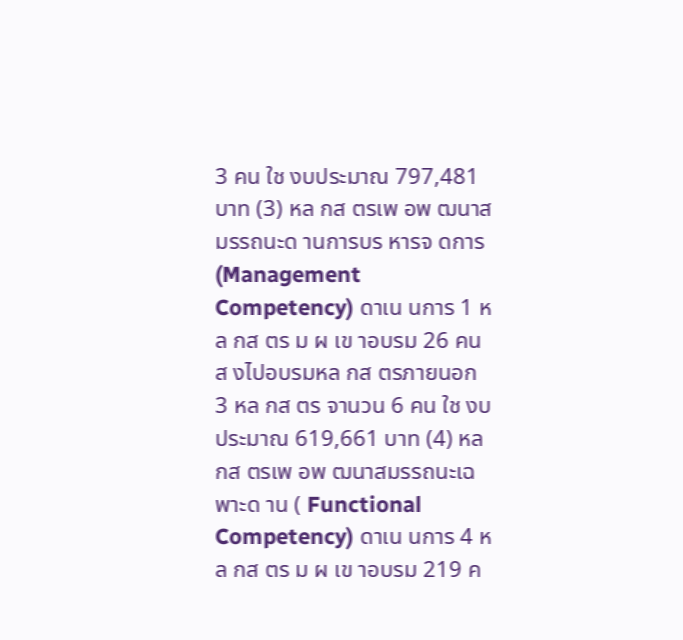3 คน ใช งบประมาณ 797,481 บาท (3) หล กส ตรเพ อพ ฒนาสมรรถนะด านการบร หารจ ดการ (Management Competency) ดาเน นการ 1 หล กส ตร ม ผ เข าอบรม 26 คน ส งไปอบรมหล กส ตรภายนอก 3 หล กส ตร จานวน 6 คน ใช งบประมาณ 619,661 บาท (4) หล กส ตรเพ อพ ฒนาสมรรถนะเฉพาะด าน ( Functional Competency) ดาเน นการ 4 หล กส ตร ม ผ เข าอบรม 219 ค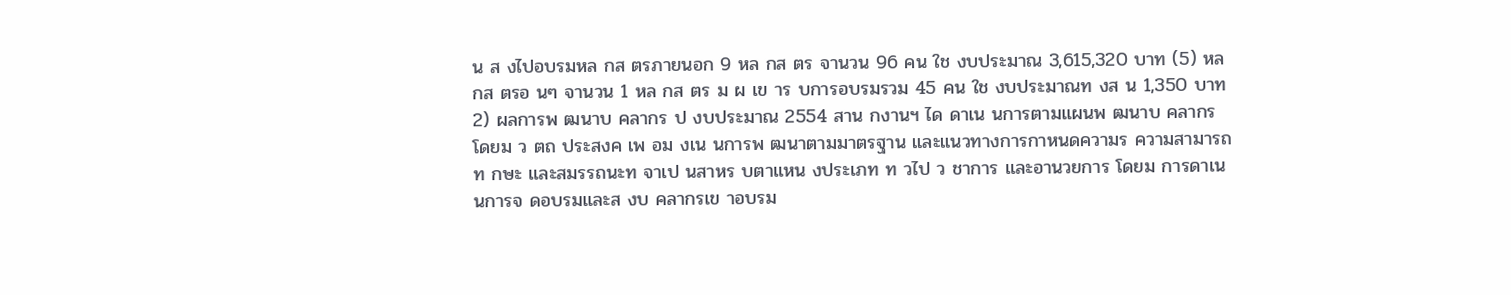น ส งไปอบรมหล กส ตรภายนอก 9 หล กส ตร จานวน 96 คน ใช งบประมาณ 3,615,320 บาท (5) หล กส ตรอ นๆ จานวน 1 หล กส ตร ม ผ เข าร บการอบรมรวม 45 คน ใช งบประมาณท งส น 1,350 บาท 2) ผลการพ ฒนาบ คลากร ป งบประมาณ 2554 สาน กงานฯ ได ดาเน นการตามแผนพ ฒนาบ คลากร โดยม ว ตถ ประสงค เพ อม งเน นการพ ฒนาตามมาตรฐาน และแนวทางการกาหนดความร ความสามารถ ท กษะ และสมรรถนะท จาเป นสาหร บตาแหน งประเภท ท วไป ว ชาการ และอานวยการ โดยม การดาเน นการจ ดอบรมและส งบ คลากรเข าอบรม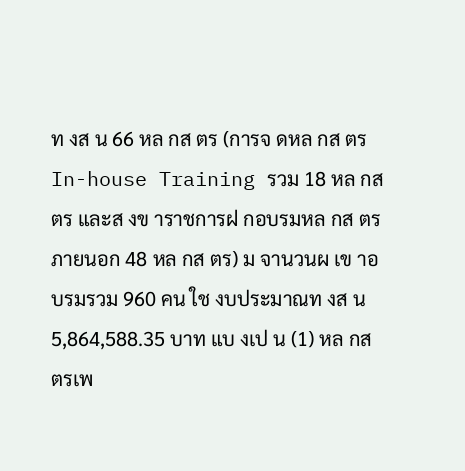ท งส น 66 หล กส ตร (การจ ดหล กส ตร In-house Training รวม 18 หล กส ตร และส งข าราชการฝ กอบรมหล กส ตร ภายนอก 48 หล กส ตร) ม จานวนผ เข าอบรมรวม 960 คน ใช งบประมาณท งส น 5,864,588.35 บาท แบ งเป น (1) หล กส ตรเพ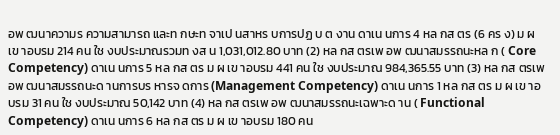อพ ฒนาความร ความสามารถ และท กษะท จาเป นสาหร บการปฏ บ ต งาน ดาเน นการ 4 หล กส ตร (6 คร ง) ม ผ เข าอบรม 214 คน ใช งบประมาณรวมท งส น 1,031,012.80 บาท (2) หล กส ตรเพ อพ ฒนาสมรรถนะหล ก ( Core Competency) ดาเน นการ 5 หล กส ตร ม ผ เข าอบรม 441 คน ใช งบประมาณ 984,365.55 บาท (3) หล กส ตรเพ อพ ฒนาสมรรถนะด านการบร หารจ ดการ (Management Competency) ดาเน นการ 1 หล กส ตร ม ผ เข าอบรม 31 คน ใช งบประมาณ 50,142 บาท (4) หล กส ตรเพ อพ ฒนาสมรรถนะเฉพาะด าน ( Functional Competency) ดาเน นการ 6 หล กส ตร ม ผ เข าอบรม 180 คน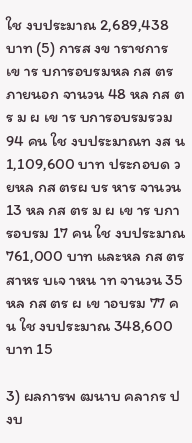ใช งบประมาณ 2,689,438 บาท (5) การส งข าราชการเข าร บการอบรมหล กส ตรภายนอก จานวน 48 หล กส ตร ม ผ เข าร บการอบรมรวม 94 คน ใช งบประมาณท งส น 1,109,600 บาท ประกอบด วยหล กส ตรผ บร หาร จานวน 13 หล กส ตร ม ผ เข าร บการอบรม 17 คน ใช งบประมาณ 761,000 บาท และหล กส ตรสาหร บเจ าหน าท จานวน 35 หล กส ตร ผ เข าอบรม 77 คน ใช งบประมาณ 348,600 บาท 15

3) ผลการพ ฒนาบ คลากร ป งบ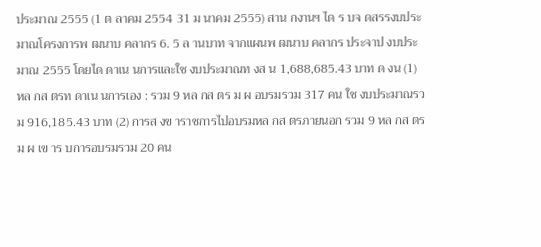ประมาณ 2555 (1 ต ลาคม 2554 31 ม นาคม 2555) สาน กงานฯ ได ร บจ ดสรรงบประมาณโครงการพ ฒนาบ คลากร 6. 5 ล านบาท จากแผนพ ฒนาบ คลากร ประจาป งบประมาณ 2555 โดยได ดาเน นการและใช งบประมาณท งส น 1,688,685.43 บาท ด งน (1) หล กส ตรท ดาเน นการเอง : รวม 9 หล กส ตร ม ผ อบรมรวม 317 คน ใช งบประมาณรวม 916,185.43 บาท (2) การส งข าราชการไปอบรมหล กส ตรภายนอก รวม 9 หล กส ตร ม ผ เข าร บการอบรมรวม 20 คน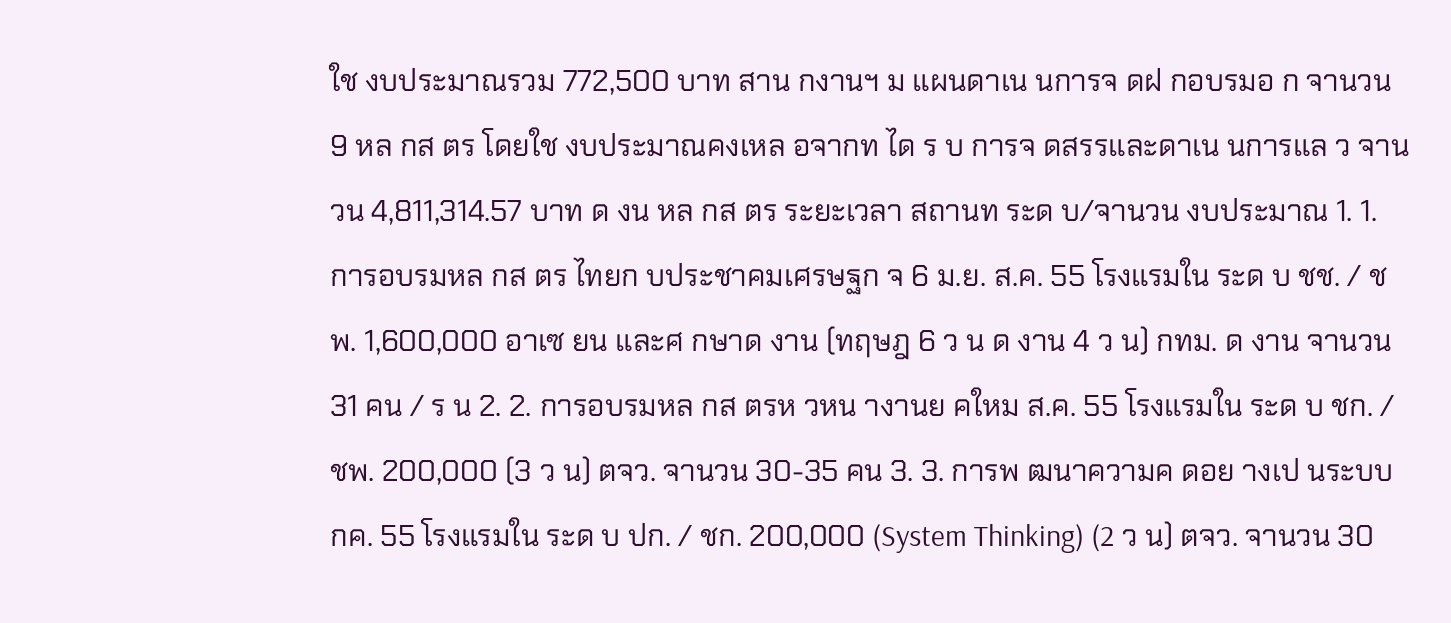ใช งบประมาณรวม 772,500 บาท สาน กงานฯ ม แผนดาเน นการจ ดฝ กอบรมอ ก จานวน 9 หล กส ตร โดยใช งบประมาณคงเหล อจากท ได ร บ การจ ดสรรและดาเน นการแล ว จานวน 4,811,314.57 บาท ด งน หล กส ตร ระยะเวลา สถานท ระด บ/จานวน งบประมาณ 1. 1. การอบรมหล กส ตร ไทยก บประชาคมเศรษฐก จ 6 ม.ย. ส.ค. 55 โรงแรมใน ระด บ ชช. / ชพ. 1,600,000 อาเซ ยน และศ กษาด งาน (ทฤษฎ 6 ว น ด งาน 4 ว น) กทม. ด งาน จานวน 31 คน / ร น 2. 2. การอบรมหล กส ตรห วหน างานย คใหม ส.ค. 55 โรงแรมใน ระด บ ชก. / ชพ. 200,000 (3 ว น) ตจว. จานวน 30-35 คน 3. 3. การพ ฒนาความค ดอย างเป นระบบ กค. 55 โรงแรมใน ระด บ ปก. / ชก. 200,000 (System Thinking) (2 ว น) ตจว. จานวน 30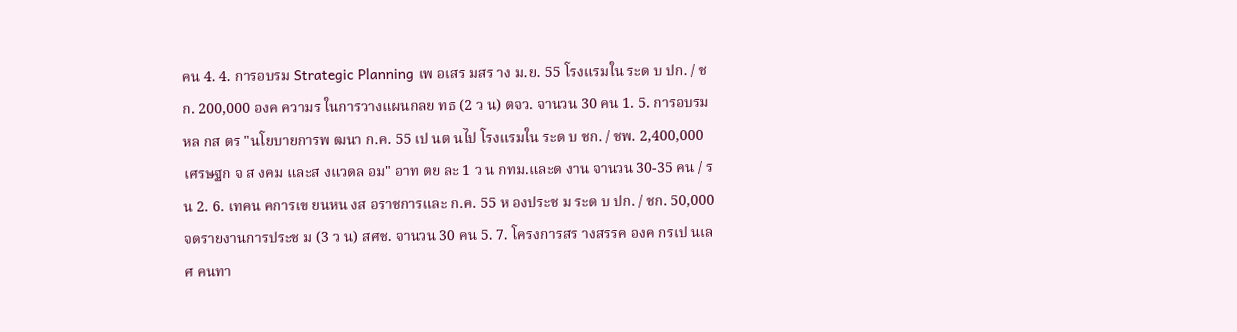คน 4. 4. การอบรม Strategic Planning เพ อเสร มสร าง ม.ย. 55 โรงแรมใน ระด บ ปก. / ชก. 200,000 องค ความร ในการวางแผนกลย ทธ (2 ว น) ตจว. จานวน 30 คน 1. 5. การอบรมหล กส ตร "นโยบายการพ ฒนา ก.ค. 55 เป นต นไป โรงแรมใน ระด บ ชก. / ชพ. 2,400,000 เศรษฐก จ ส งคม และส งแวดล อม" อาท ตย ละ 1 ว น กทม.และด งาน จานวน 30-35 คน / ร น 2. 6. เทคน คการเข ยนหน งส อราชการและ ก.ค. 55 ห องประช ม ระด บ ปก. / ชก. 50,000 จดรายงานการประช ม (3 ว น) สศช. จานวน 30 คน 5. 7. โครงการสร างสรรค องค กรเป นเล ศ คนทา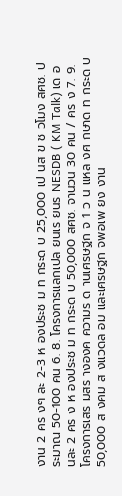งาน 2 คร งๆ ละ 2-3 ห องประช ม ท กระด บ 25,000 เป นส ข ช วโมง สศช. ประมาณ 50-100 คน 6. 8. โครงการแลกเปล ยนเร ยนร NESDB ( KM Talk) เด อนละ 2 คร ง ห องประช ม ท กระด บ 50,000 สศช. จานวน 30 คน / คร ง 7. 9. โครงการเสร มสร างองค ความร ด านเศรษฐก จ 1 ว น แหล งศ กษาด ท กระด บ 50,000 ส งคม ส งแวดล อม และเศรษฐก จพอเพ ยง งาน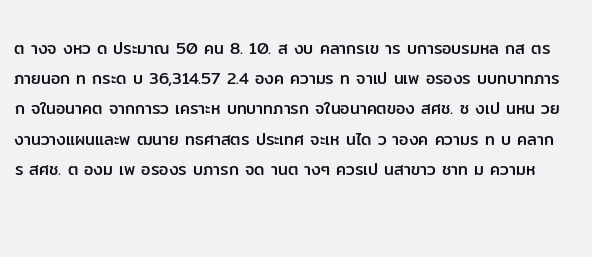ต างจ งหว ด ประมาณ 50 คน 8. 10. ส งบ คลากรเข าร บการอบรมหล กส ตรภายนอก ท กระด บ 36,314.57 2.4 องค ความร ท จาเป นเพ อรองร บบทบาทภารก จในอนาคต จากการว เคราะห บทบาทภารก จในอนาคตของ สศช. ซ งเป นหน วยงานวางแผนและพ ฒนาย ทธศาสตร ประเทศ จะเห นได ว าองค ความร ท บ คลากร สศช. ต องม เพ อรองร บภารก จด านต างๆ ควรเป นสาขาว ชาท ม ความห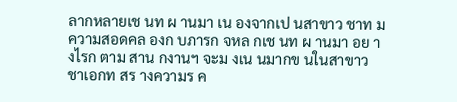ลากหลายเช นท ผ านมา เน องจากเป นสาขาว ชาท ม ความสอดคล องก บภารก จหล กเช นท ผ านมา อย างไรก ตาม สาน กงานฯ จะม งเน นมากข นในสาขาว ชาเอกท สร างความร ค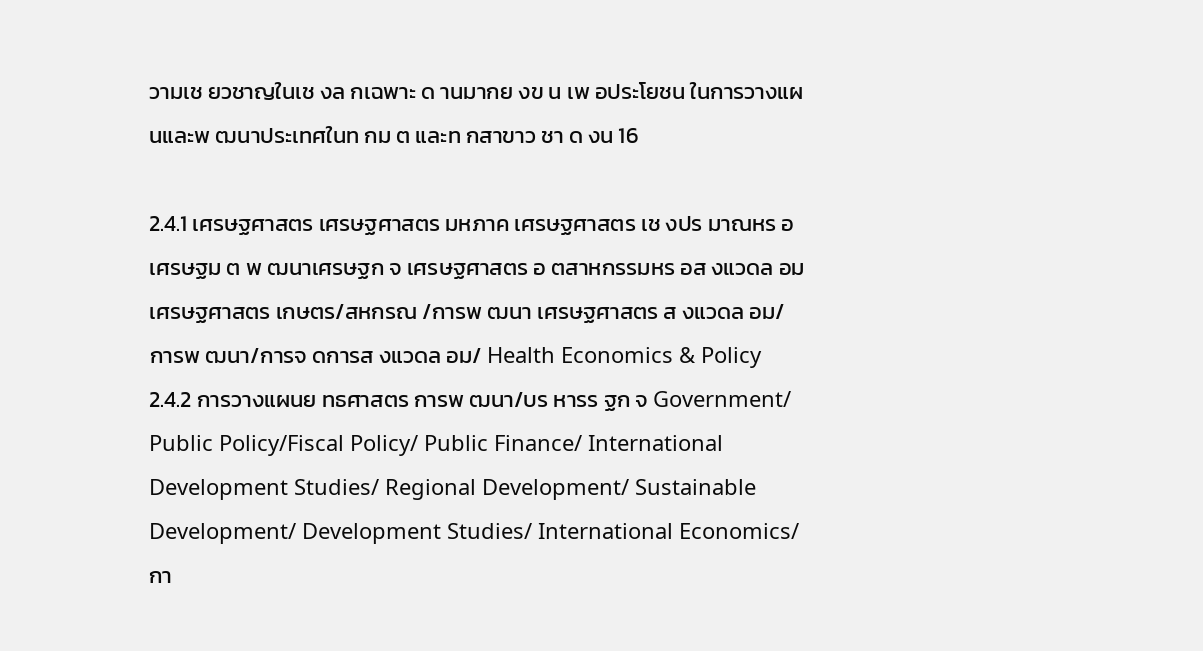วามเช ยวชาญในเช งล กเฉพาะ ด านมากย งข น เพ อประโยชน ในการวางแผนและพ ฒนาประเทศในท กม ต และท กสาขาว ชา ด งน 16

2.4.1 เศรษฐศาสตร เศรษฐศาสตร มหภาค เศรษฐศาสตร เช งปร มาณหร อเศรษฐม ต พ ฒนาเศรษฐก จ เศรษฐศาสตร อ ตสาหกรรมหร อส งแวดล อม เศรษฐศาสตร เกษตร/สหกรณ /การพ ฒนา เศรษฐศาสตร ส งแวดล อม/การพ ฒนา/การจ ดการส งแวดล อม/ Health Economics & Policy 2.4.2 การวางแผนย ทธศาสตร การพ ฒนา/บร หารร ฐก จ Government/ Public Policy/Fiscal Policy/ Public Finance/ International Development Studies/ Regional Development/ Sustainable Development/ Development Studies/ International Economics/ กา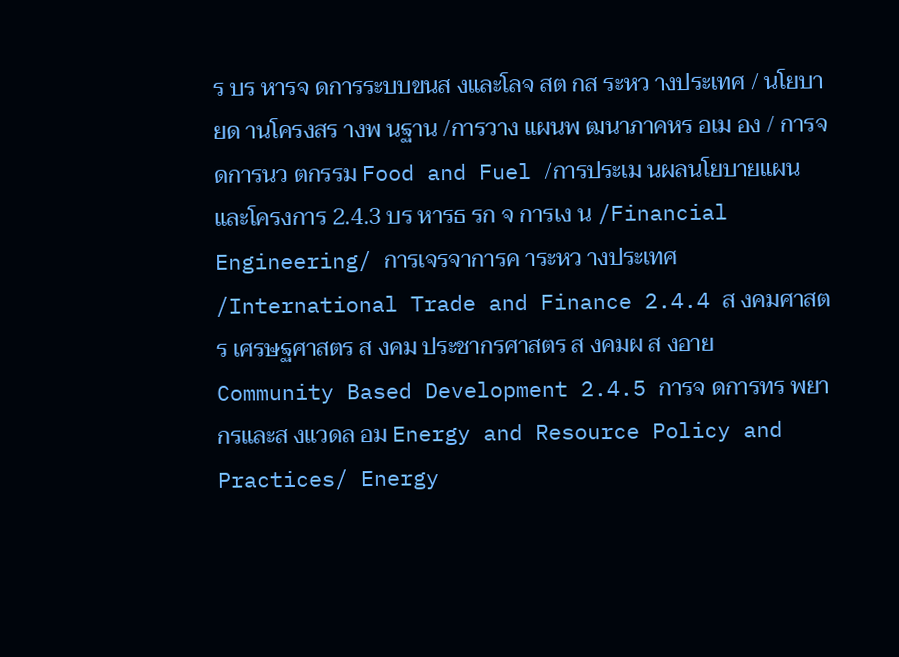ร บร หารจ ดการระบบขนส งและโลจ สต กส ระหว างประเทศ / นโยบายด านโครงสร างพ นฐาน /การวาง แผนพ ฒนาภาคหร อเม อง / การจ ดการนว ตกรรม Food and Fuel /การประเม นผลนโยบายแผน และโครงการ 2.4.3 บร หารธ รก จ การเง น /Financial Engineering/ การเจรจาการค าระหว างประเทศ /International Trade and Finance 2.4.4 ส งคมศาสตร เศรษฐศาสตร ส งคม ประชากรศาสตร ส งคมผ ส งอาย Community Based Development 2.4.5 การจ ดการทร พยากรและส งแวดล อม Energy and Resource Policy and Practices/ Energy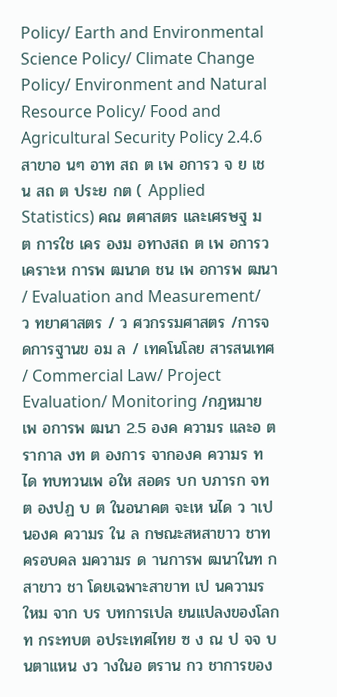Policy/ Earth and Environmental Science Policy/ Climate Change Policy/ Environment and Natural Resource Policy/ Food and Agricultural Security Policy 2.4.6 สาขาอ นๆ อาท สถ ต เพ อการว จ ย เช น สถ ต ประย กต ( Applied Statistics) คณ ตศาสตร และเศรษฐ ม ต การใช เคร องม อทางสถ ต เพ อการว เคราะห การพ ฒนาด ชน เพ อการพ ฒนา / Evaluation and Measurement/ ว ทยาศาสตร / ว ศวกรรมศาสตร /การจ ดการฐานข อม ล / เทคโนโลย สารสนเทศ / Commercial Law/ Project Evaluation/ Monitoring /กฎหมายเพ อการพ ฒนา 2.5 องค ความร และอ ตรากาล งท ต องการ จากองค ความร ท ได ทบทวนเพ อให สอดร บก บภารก จท ต องปฏ บ ต ในอนาคต จะเห นได ว าเป นองค ความร ใน ล กษณะสหสาขาว ชาท ครอบคล มความร ด านการพ ฒนาในท กสาขาว ชา โดยเฉพาะสาขาท เป นความร ใหม จาก บร บทการเปล ยนแปลงของโลกท กระทบต อประเทศไทย ซ ง ณ ป จจ บ นตาแหน งว างในอ ตราน กว ชาการของ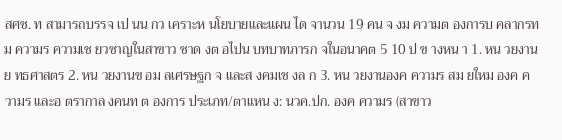สศช. ท สามารถบรรจ เป นน กว เคราะห นโยบายและแผน ได จานวน 19 คน จ งม ความต องการบ คลากรท ม ความร ความเช ยวชาญในสาขาว ชาด งต อไปน บทบาทภารก จในอนาคต 5 10 ป ข างหน า 1. หน วยงานย ทธศาสตร 2. หน วยงานข อม ลเศรษฐก จ และส งคมเช งล ก 3. หน วยงานองค ความร สม ยใหม องค ความร และอ ตรากาล งคนท ต องการ ประเภท/ตาแหน ง: นวค.ปก. องค ความร (สาขาว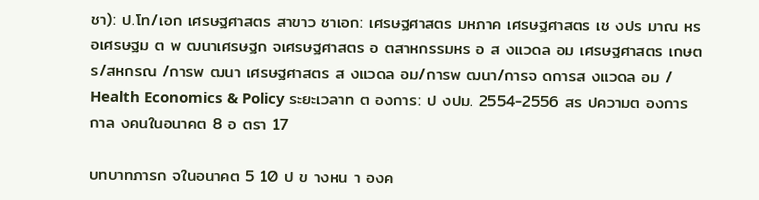ชา): ป.โท/เอก เศรษฐศาสตร สาขาว ชาเอก: เศรษฐศาสตร มหภาค เศรษฐศาสตร เช งปร มาณ หร อเศรษฐม ต พ ฒนาเศรษฐก จเศรษฐศาสตร อ ตสาหกรรมหร อ ส งแวดล อม เศรษฐศาสตร เกษตร/สหกรณ /การพ ฒนา เศรษฐศาสตร ส งแวดล อม/การพ ฒนา/การจ ดการส งแวดล อม / Health Economics & Policy ระยะเวลาท ต องการ: ป งปม. 2554-2556 สร ปความต องการ กาล งคนในอนาคต 8 อ ตรา 17

บทบาทภารก จในอนาคต 5 10 ป ข างหน า องค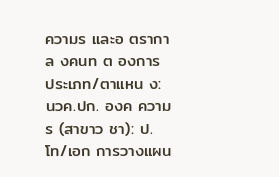ความร และอ ตรากาล งคนท ต องการ ประเภท/ตาแหน ง: นวค.ปก. องค ความร (สาขาว ชา): ป.โท/เอก การวางแผน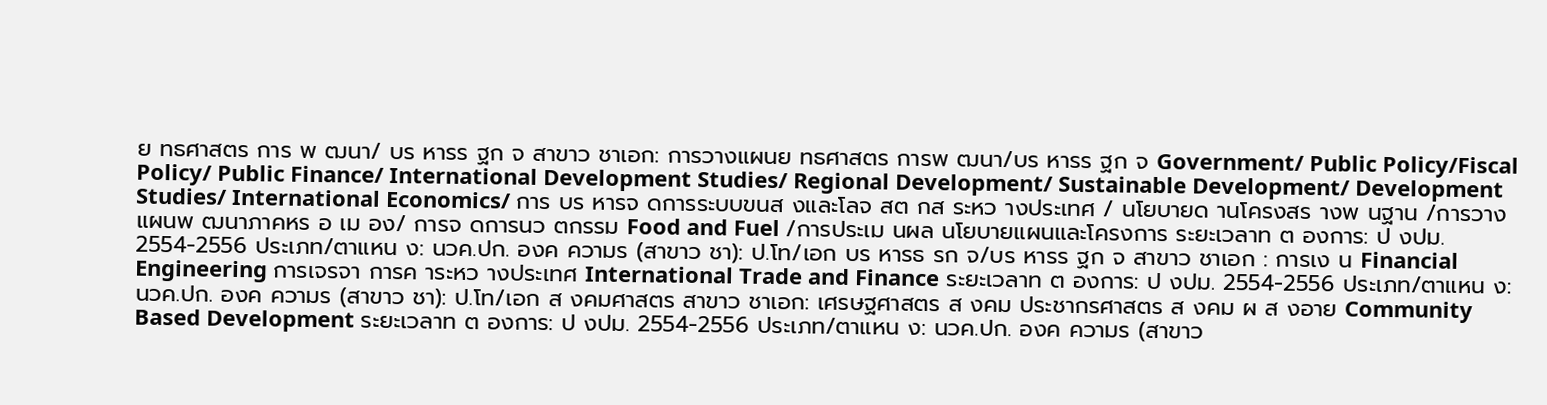ย ทธศาสตร การ พ ฒนา/ บร หารร ฐก จ สาขาว ชาเอก: การวางแผนย ทธศาสตร การพ ฒนา/บร หารร ฐก จ Government/ Public Policy/Fiscal Policy/ Public Finance/ International Development Studies/ Regional Development/ Sustainable Development/ Development Studies/ International Economics/ การ บร หารจ ดการระบบขนส งและโลจ สต กส ระหว างประเทศ / นโยบายด านโครงสร างพ นฐาน /การวางแผนพ ฒนาภาคหร อ เม อง/ การจ ดการนว ตกรรม Food and Fuel /การประเม นผล นโยบายแผนและโครงการ ระยะเวลาท ต องการ: ป งปม. 2554-2556 ประเภท/ตาแหน ง: นวค.ปก. องค ความร (สาขาว ชา): ป.โท/เอก บร หารธ รก จ/บร หารร ฐก จ สาขาว ชาเอก : การเง น Financial Engineering การเจรจา การค าระหว างประเทศ International Trade and Finance ระยะเวลาท ต องการ: ป งปม. 2554-2556 ประเภท/ตาแหน ง: นวค.ปก. องค ความร (สาขาว ชา): ป.โท/เอก ส งคมศาสตร สาขาว ชาเอก: เศรษฐศาสตร ส งคม ประชากรศาสตร ส งคม ผ ส งอาย Community Based Development ระยะเวลาท ต องการ: ป งปม. 2554-2556 ประเภท/ตาแหน ง: นวค.ปก. องค ความร (สาขาว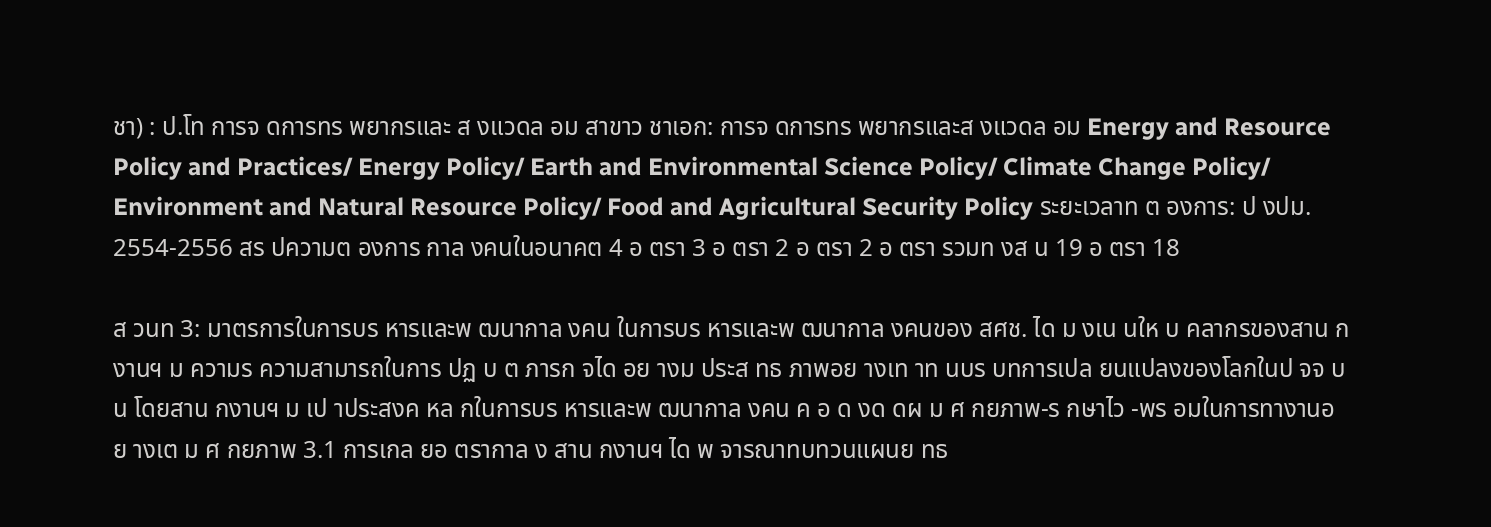ชา) : ป.โท การจ ดการทร พยากรและ ส งแวดล อม สาขาว ชาเอก: การจ ดการทร พยากรและส งแวดล อม Energy and Resource Policy and Practices/ Energy Policy/ Earth and Environmental Science Policy/ Climate Change Policy/ Environment and Natural Resource Policy/ Food and Agricultural Security Policy ระยะเวลาท ต องการ: ป งปม. 2554-2556 สร ปความต องการ กาล งคนในอนาคต 4 อ ตรา 3 อ ตรา 2 อ ตรา 2 อ ตรา รวมท งส น 19 อ ตรา 18

ส วนท 3: มาตรการในการบร หารและพ ฒนากาล งคน ในการบร หารและพ ฒนากาล งคนของ สศช. ได ม งเน นให บ คลากรของสาน กงานฯ ม ความร ความสามารถในการ ปฏ บ ต ภารก จได อย างม ประส ทธ ภาพอย างเท าท นบร บทการเปล ยนแปลงของโลกในป จจ บ น โดยสาน กงานฯ ม เป าประสงค หล กในการบร หารและพ ฒนากาล งคน ค อ ด งด ดผ ม ศ กยภาพ-ร กษาไว -พร อมในการทางานอย างเต ม ศ กยภาพ 3.1 การเกล ยอ ตรากาล ง สาน กงานฯ ได พ จารณาทบทวนแผนย ทธ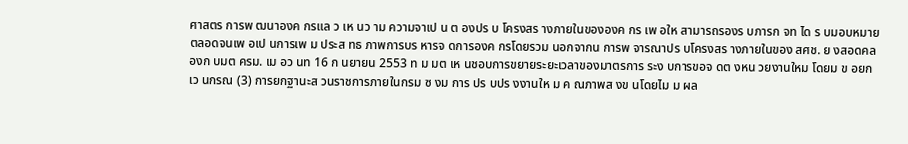ศาสตร การพ ฒนาองค กรแล ว เห นว าม ความจาเป น ต องปร บ โครงสร างภายในขององค กร เพ อให สามารถรองร บภารก จท ได ร บมอบหมาย ตลอดจนเพ อเป นการเพ ม ประส ทธ ภาพการบร หารจ ดการองค กรโดยรวม นอกจากน การพ จารณาปร บโครงสร างภายในของ สศช. ย งสอดคล องก บมต ครม. เม อว นท 16 ก นยายน 2553 ท ม มต เห นชอบการขยายระยะเวลาของมาตรการ ระง บการขอจ ดต งหน วยงานใหม โดยม ข อยกเว นกรณ (3) การยกฐานะส วนราชการภายในกรม ซ งม การ ปร บปร งงานให ม ค ณภาพส งข นโดยไม ม ผล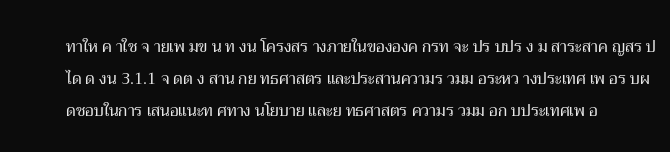ทาให ค าใช จ ายเพ มข น ท งน โครงสร างภายในขององค กรท จะ ปร บปร ง ม สาระสาค ญสร ปได ด งน 3.1.1 จ ดต ง สาน กย ทธศาสตร และประสานความร วมม อระหว างประเทศ เพ อร บผ ดชอบในการ เสนอแนะท ศทาง นโยบาย และย ทธศาสตร ความร วมม อก บประเทศเพ อ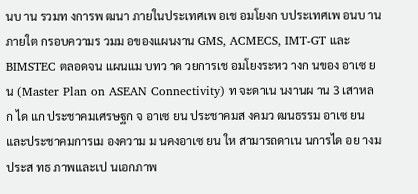นบ าน รวมท งการพ ฒนา ภายในประเทศเพ อเช อมโยงก บประเทศเพ อนบ าน ภายใต กรอบความร วมม อของแผนงาน GMS, ACMECS, IMT-GT และ BIMSTEC ตลอดจน แผนแม บทว าด วยการเช อมโยงระหว างก นของ อาเซ ยน (Master Plan on ASEAN Connectivity) ท จะดาเน นงานผ าน 3 เสาหล ก ได แก ประชาคมเศรษฐก จ อาเซ ยน ประชาคมส งคมว ฒนธรรม อาเซ ยน และประชาคมการเม องความ ม นคงอาเซ ยน ให สามารถดาเน นการได อย างม ประส ทธ ภาพและเป นเอกภาพ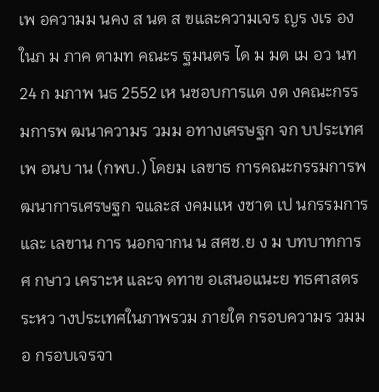เพ อความม นคง ส นต ส ขและความเจร ญร งเร องในภ ม ภาค ตามท คณะร ฐมนตร ได ม มต เม อว นท 24 ก มภาพ นธ 2552 เห นชอบการแต งต งคณะกรรมการพ ฒนาความร วมม อทางเศรษฐก จก บประเทศเพ อนบ าน (กพบ.) โดยม เลขาธ การคณะกรรมการพ ฒนาการเศรษฐก จและส งคมแห งชาต เป นกรรมการและ เลขาน การ นอกจากน น สศช.ย ง ม บทบาทการศ กษาว เคราะห และจ ดทาข อเสนอแนะย ทธศาสตร ระหว างประเทศในภาพรวม ภายใต กรอบความร วมม อ กรอบเจรจา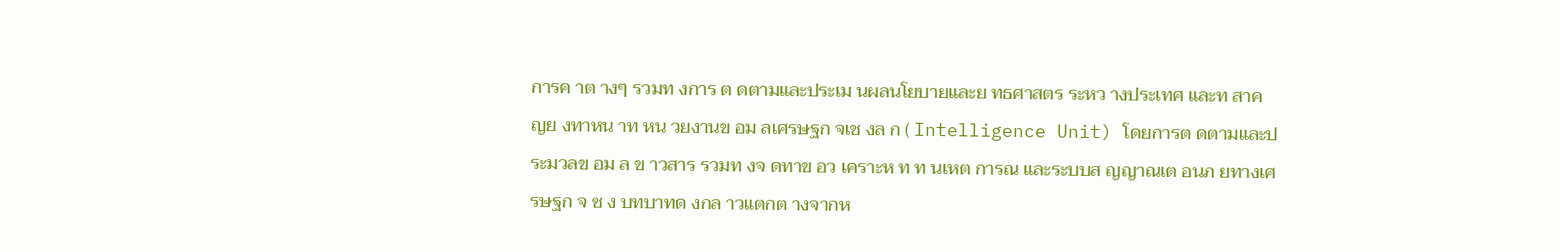การค าต างๆ รวมท งการ ต ดตามและประเม นผลนโยบายและย ทธศาสตร ระหว างประเทศ และท สาค ญย งทาหน าท หน วยงานข อม ลเศรษฐก จเช งล ก ( Intelligence Unit) โดยการต ดตามและประมวลข อม ล ข าวสาร รวมท งจ ดทาข อว เคราะห ท ท นเหต การณ และระบบส ญญาณเต อนภ ยทางเศรษฐก จ ซ ง บทบาทด งกล าวแตกต างจากห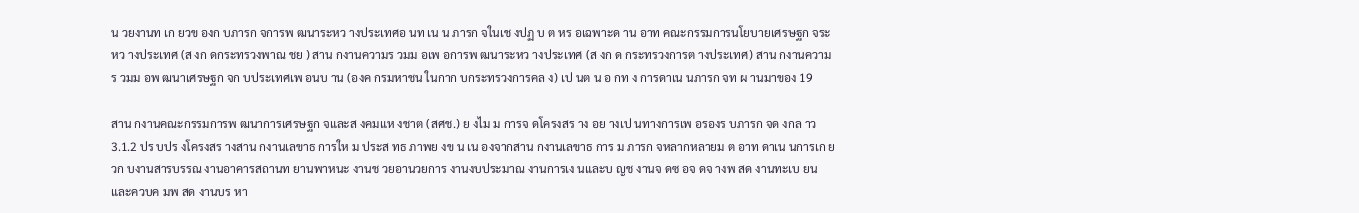น วยงานท เก ยวข องก บภารก จการพ ฒนาระหว างประเทศอ นท เน น ภารก จในเช งปฏ บ ต หร อเฉพาะด าน อาท คณะกรรมการนโยบายเศรษฐก จระหว างประเทศ (ส งก ดกระทรวงพาณ ชย ) สาน กงานความร วมม อเพ อการพ ฒนาระหว างประเทศ (ส งก ด กระทรวงการต างประเทศ) สาน กงานความร วมม อพ ฒนาเศรษฐก จก บประเทศเพ อนบ าน (องค กรมหาชน ในกาก บกระทรวงการคล ง) เป นต น อ กท ง การดาเน นภารก จท ผ านมาของ 19

สาน กงานคณะกรรมการพ ฒนาการเศรษฐก จและส งคมแห งชาต (สศช.) ย งไม ม การจ ดโครงสร าง อย างเป นทางการเพ อรองร บภารก จด งกล าว 3.1.2 ปร บปร งโครงสร างสาน กงานเลขาธ การให ม ประส ทธ ภาพย งข น เน องจากสาน กงานเลขาธ การ ม ภารก จหลากหลายม ต อาท ดาเน นการเก ยวก บงานสารบรรณ งานอาคารสถานท ยานพาหนะ งานช วยอานวยการ งานงบประมาณ งานการเง นและบ ญช งานจ ดซ อจ ดจ างพ สด งานทะเบ ยน และควบค มพ สด งานบร หา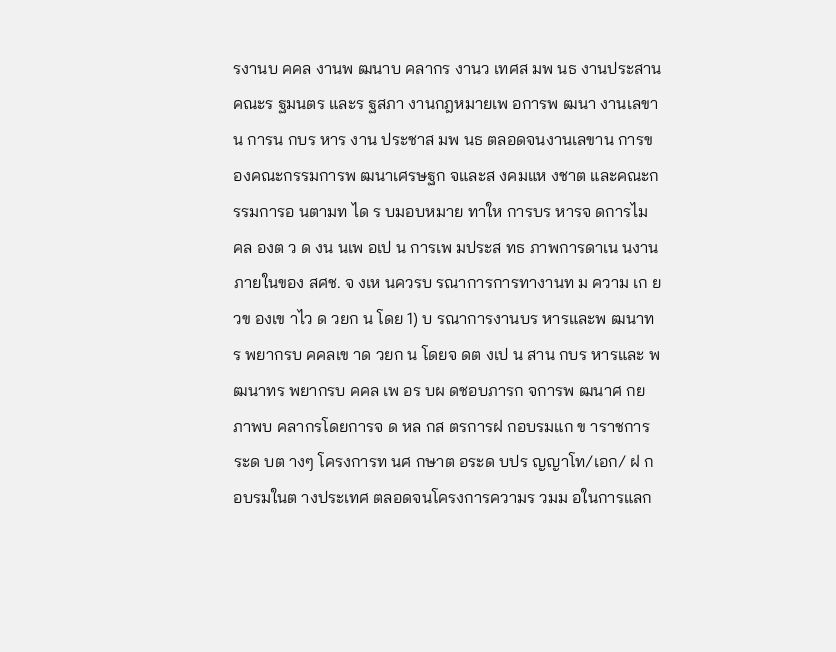รงานบ คคล งานพ ฒนาบ คลากร งานว เทศส มพ นธ งานประสาน คณะร ฐมนตร และร ฐสภา งานกฎหมายเพ อการพ ฒนา งานเลขาน การน กบร หาร งาน ประชาส มพ นธ ตลอดจนงานเลขาน การของคณะกรรมการพ ฒนาเศรษฐก จและส งคมแห งชาต และคณะกรรมการอ นตามท ได ร บมอบหมาย ทาให การบร หารจ ดการไม คล องต ว ด งน นเพ อเป น การเพ มประส ทธ ภาพการดาเน นงานภายในของ สศช. จ งเห นควรบ รณาการการทางานท ม ความ เก ยวข องเข าไว ด วยก น โดย 1) บ รณาการงานบร หารและพ ฒนาทร พยากรบ คคลเข าด วยก น โดยจ ดต งเป น สาน กบร หารและ พ ฒนาทร พยากรบ คคล เพ อร บผ ดชอบภารก จการพ ฒนาศ กยภาพบ คลากรโดยการจ ด หล กส ตรการฝ กอบรมแก ข าราชการระด บต างๆ โครงการท นศ กษาต อระด บปร ญญาโท/เอก/ ฝ กอบรมในต างประเทศ ตลอดจนโครงการความร วมม อในการแลก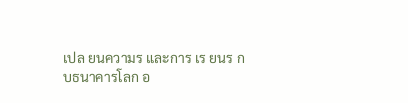เปล ยนความร และการ เร ยนร ก บธนาคารโลก อ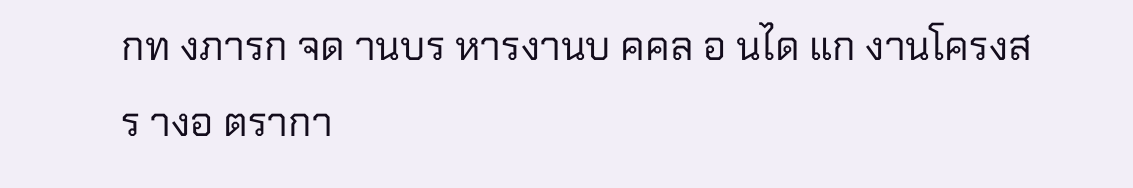กท งภารก จด านบร หารงานบ คคล อ นได แก งานโครงสร างอ ตรากา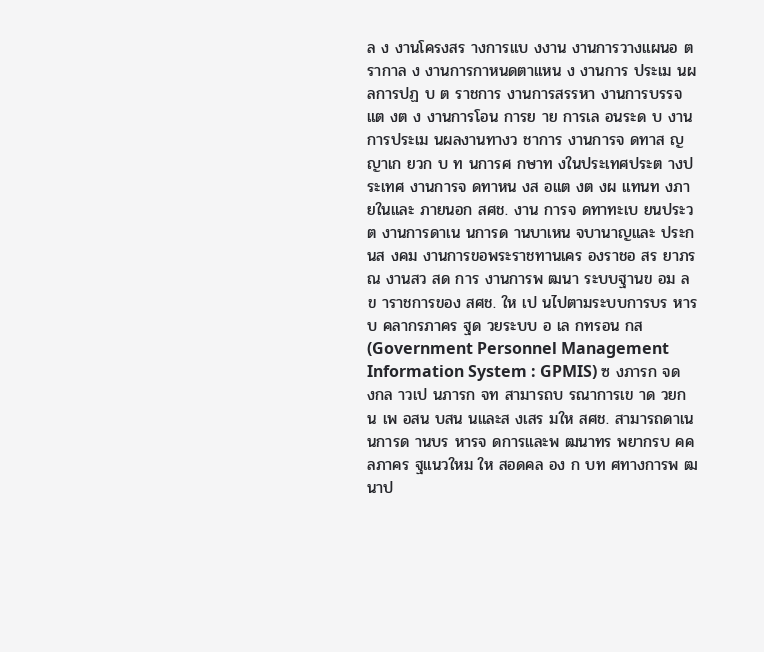ล ง งานโครงสร างการแบ งงาน งานการวางแผนอ ตรากาล ง งานการกาหนดตาแหน ง งานการ ประเม นผลการปฏ บ ต ราชการ งานการสรรหา งานการบรรจ แต งต ง งานการโอน การย าย การเล อนระด บ งาน การประเม นผลงานทางว ชาการ งานการจ ดทาส ญญาเก ยวก บ ท นการศ กษาท งในประเทศประต างประเทศ งานการจ ดทาหน งส อแต งต งผ แทนท งภายในและ ภายนอก สศช. งาน การจ ดทาทะเบ ยนประว ต งานการดาเน นการด านบาเหน จบานาญและ ประก นส งคม งานการขอพระราชทานเคร องราชอ สร ยาภรณ งานสว สด การ งานการพ ฒนา ระบบฐานข อม ลข าราชการของ สศช. ให เป นไปตามระบบการบร หารบ คลากรภาคร ฐด วยระบบ อ เล กทรอน กส (Government Personnel Management Information System : GPMIS) ซ งภารก จด งกล าวเป นภารก จท สามารถบ รณาการเข าด วยก น เพ อสน บสน นและส งเสร มให สศช. สามารถดาเน นการด านบร หารจ ดการและพ ฒนาทร พยากรบ คคลภาคร ฐแนวใหม ให สอดคล อง ก บท ศทางการพ ฒนาป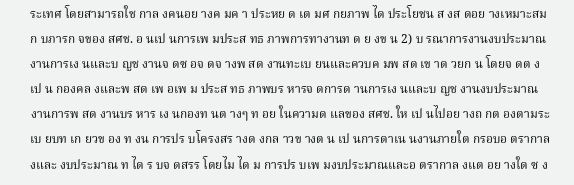ระเทศ โดยสามารถใช กาล งคนอย างค มค า ประหย ด เต มศ กยภาพ ได ประโยชน ส งส ดอย างเหมาะสมก บภารก จของ สศช. อ นเป นการเพ มประส ทธ ภาพการทางานท ด ย งข น 2) บ รณาการงานงบประมาณ งานการเง นและบ ญช งานจ ดซ อจ ดจ างพ สด งานทะเบ ยนและควบค มพ สด เข าด วยก น โดยจ ดต งเป น กองคล งและพ สด เพ อเพ ม ประส ทธ ภาพบร หารจ ดการด านการเง นและบ ญช งานงบประมาณ งานการพ สด งานบร หาร เง นกองท นต างๆ ท อย ในความด แลของ สศช. ให เป นไปอย างถ กต องตามระเบ ยบท เก ยวข อง ท งน การปร บโครงสร างด งกล าวข างต น เป นการดาเน นงานภายใต กรอบอ ตรากาล งและ งบประมาณ ท ได ร บจ ดสรร โดยไม ได ม การปร บเพ มงบประมาณและอ ตรากาล งแต อย างใด ซ ง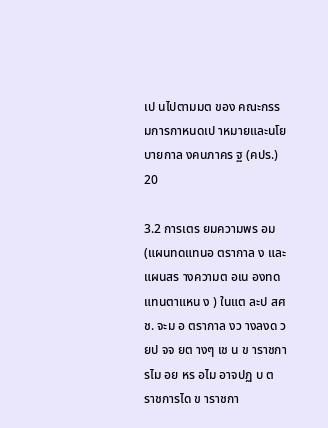เป นไปตามมต ของ คณะกรรมการกาหนดเป าหมายและนโยบายกาล งคนภาคร ฐ (คปร.) 20

3.2 การเตร ยมความพร อม (แผนทดแทนอ ตรากาล ง และแผนสร างความต อเน องทดแทนตาแหน ง ) ในแต ละป สศช. จะม อ ตรากาล งว างลงด วยป จจ ยต างๆ เช น ข าราชการไม อย หร อไม อาจปฏ บ ต ราชการได ข าราชกา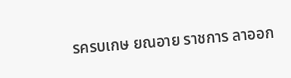รครบเกษ ยณอาย ราชการ ลาออก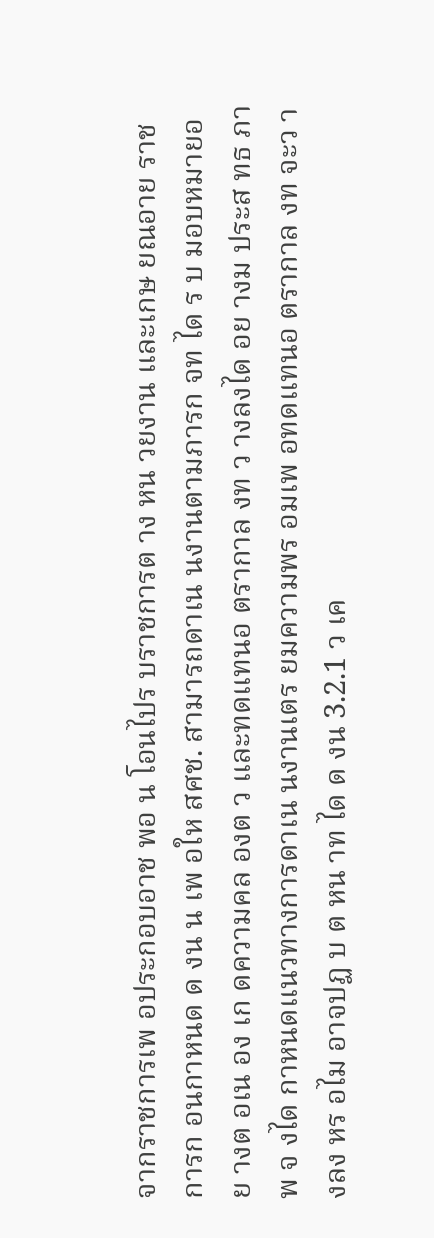จากราชการเพ อประกอบอาช พอ น โอนไปร บราชการต าง หน วยงาน และเกษ ยณอาย ราชการก อนกาหนด ด งน น เพ อให สศช. สามารถดาเน นงานตามภารก จท ได ร บ มอบหมายอย างต อเน อง เก ดความคล องต ว และทดแทนอ ตรากาล งท ว างลงได อย างม ประส ทธ ภาพ จ งได กาหนดแนวทางการดาเน นงานเตร ยมความพร อมเพ อทดแทนอ ตรากาล งท จะว างลง หร อไม อาจปฏ บ ต หน าท ได ด งน 3.2.1 ว เค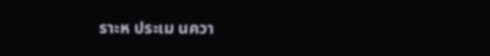ราะห ประเม นควา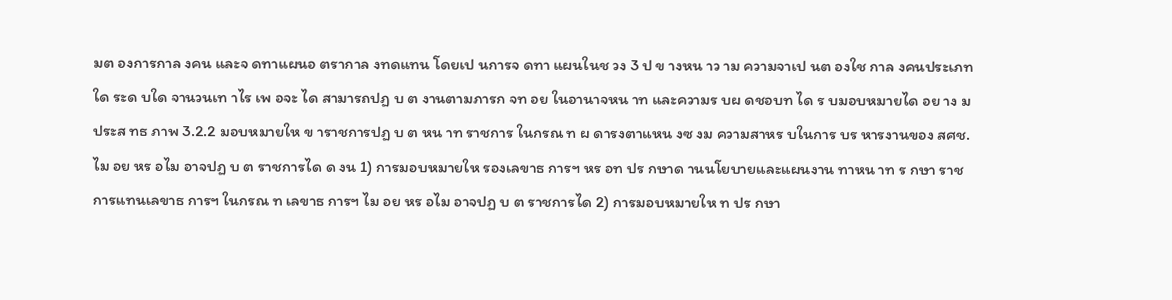มต องการกาล งคน และจ ดทาแผนอ ตรากาล งทดแทน โดยเป นการจ ดทา แผนในช วง 3 ป ข างหน าว าม ความจาเป นต องใช กาล งคนประเภทใด ระด บใด จานวนเท าไร เพ อจะ ได สามารถปฏ บ ต งานตามภารก จท อย ในอานาจหน าท และความร บผ ดชอบท ได ร บมอบหมายได อย าง ม ประส ทธ ภาพ 3.2.2 มอบหมายให ข าราชการปฏ บ ต หน าท ราชการ ในกรณ ท ผ ดารงตาแหน งซ งม ความสาหร บในการ บร หารงานของ สศช. ไม อย หร อไม อาจปฏ บ ต ราชการได ด งน 1) การมอบหมายให รองเลขาธ การฯ หร อท ปร กษาด านนโยบายและแผนงาน ทาหน าท ร กษา ราชการแทนเลขาธ การฯ ในกรณ ท เลขาธ การฯ ไม อย หร อไม อาจปฏ บ ต ราชการได 2) การมอบหมายให ท ปร กษา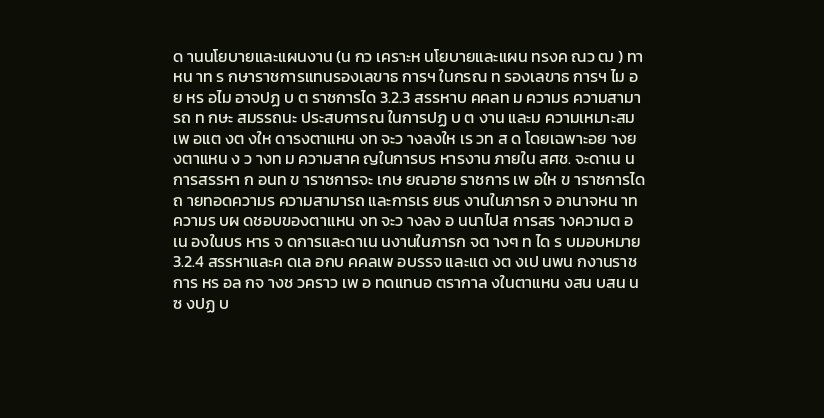ด านนโยบายและแผนงาน (น กว เคราะห นโยบายและแผน ทรงค ณว ฒ ) ทาหน าท ร กษาราชการแทนรองเลขาธ การฯ ในกรณ ท รองเลขาธ การฯ ไม อย หร อไม อาจปฏ บ ต ราชการได 3.2.3 สรรหาบ คคลท ม ความร ความสามารถ ท กษะ สมรรถนะ ประสบการณ ในการปฏ บ ต งาน และม ความเหมาะสม เพ อแต งต งให ดารงตาแหน งท จะว างลงให เร วท ส ด โดยเฉพาะอย างย งตาแหน ง ว างท ม ความสาค ญในการบร หารงาน ภายใน สศช. จะดาเน นการสรรหา ก อนท ข าราชการจะ เกษ ยณอาย ราชการ เพ อให ข าราชการได ถ ายทอดความร ความสามารถ และการเร ยนร งานในภารก จ อานาจหน าท ความร บผ ดชอบของตาแหน งท จะว างลง อ นนาไปส การสร างความต อเน องในบร หาร จ ดการและดาเน นงานในภารก จต างๆ ท ได ร บมอบหมาย 3.2.4 สรรหาและค ดเล อกบ คคลเพ อบรรจ และแต งต งเป นพน กงานราชการ หร อล กจ างช วคราว เพ อ ทดแทนอ ตรากาล งในตาแหน งสน บสน น ซ งปฏ บ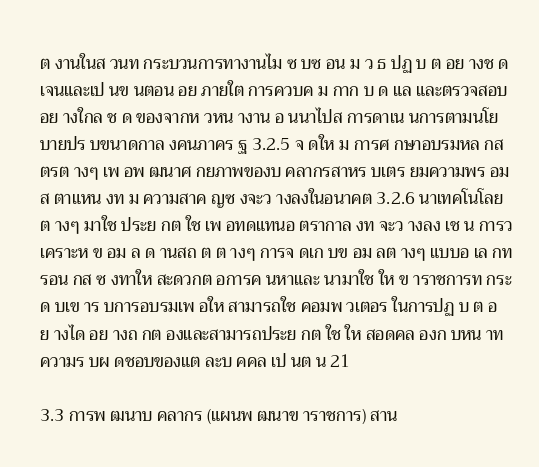ต งานในส วนท กระบวนการทางานไม ซ บซ อน ม ว ธ ปฏ บ ต อย างช ดเจนและเป นข นตอน อย ภายใต การควบค ม กาก บ ด แล และตรวจสอบอย างใกล ช ด ของจากห วหน างาน อ นนาไปส การดาเน นการตามนโยบายปร บขนาดกาล งคนภาคร ฐ 3.2.5 จ ดให ม การศ กษาอบรมหล กส ตรต างๆ เพ อพ ฒนาศ กยภาพของบ คลากรสาหร บเตร ยมความพร อม ส ตาแหน งท ม ความสาค ญซ งจะว างลงในอนาคต 3.2.6 นาเทคโนโลย ต างๆ มาใช ประย กต ใช เพ อทดแทนอ ตรากาล งท จะว างลง เช น การว เคราะห ข อม ล ด านสถ ต ต างๆ การจ ดเก บข อม ลต างๆ แบบอ เล กทรอน กส ซ งทาให สะดวกต อการค นหาและ นามาใช ให ข าราชการท กระด บเข าร บการอบรมเพ อให สามารถใช คอมพ วเตอร ในการปฏ บ ต อย างได อย างถ กต องและสามารถประย กต ใช ให สอดคล องก บหน าท ความร บผ ดชอบของแต ละบ คคล เป นต น 21

3.3 การพ ฒนาบ คลากร (แผนพ ฒนาข าราชการ) สาน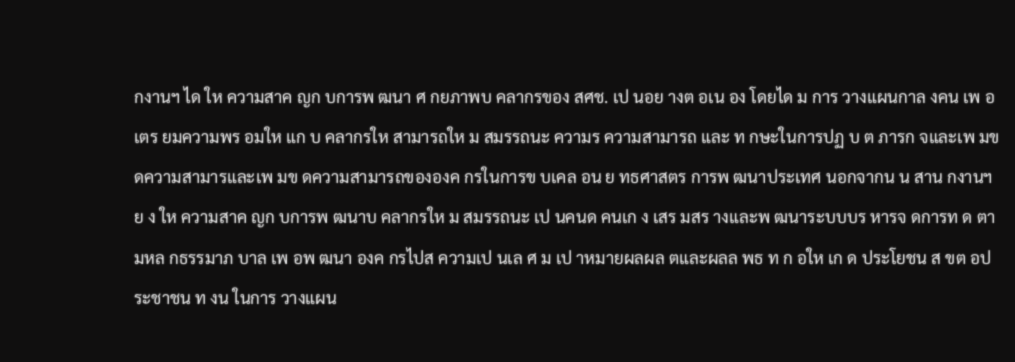กงานฯ ได ให ความสาค ญก บการพ ฒนา ศ กยภาพบ คลากรของ สศช. เป นอย างต อเน อง โดยได ม การ วางแผนกาล งคน เพ อเตร ยมความพร อมให แก บ คลากรให สามารถให ม สมรรถนะ ความร ความสามารถ และ ท กษะในการปฏ บ ต ภารก จและเพ มข ดความสามารและเพ มข ดความสามารถขององค กรในการข บเคล อน ย ทธศาสตร การพ ฒนาประเทศ นอกจากน น สาน กงานฯ ย ง ให ความสาค ญก บการพ ฒนาบ คลากรให ม สมรรถนะ เป นคนด คนเก ง เสร มสร างและพ ฒนาระบบบร หารจ ดการท ด ตามหล กธรรมาภ บาล เพ อพ ฒนา องค กรไปส ความเป นเล ศ ม เป าหมายผลผล ตและผลล พธ ท ก อให เก ด ประโยชน ส ขต อประชาชน ท งน ในการ วางแผน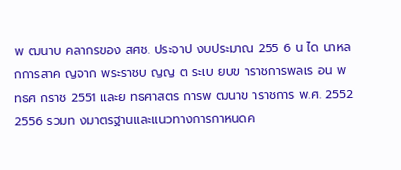พ ฒนาบ คลากรของ สศช. ประจาป งบประมาณ 255 6 น ได นาหล กการสาค ญจาก พระราชบ ญญ ต ระเบ ยบข าราชการพลเร อน พ ทธศ กราช 2551 และย ทธศาสตร การพ ฒนาข าราชการ พ.ศ. 2552 2556 รวมท งมาตรฐานและแนวทางการกาหนดค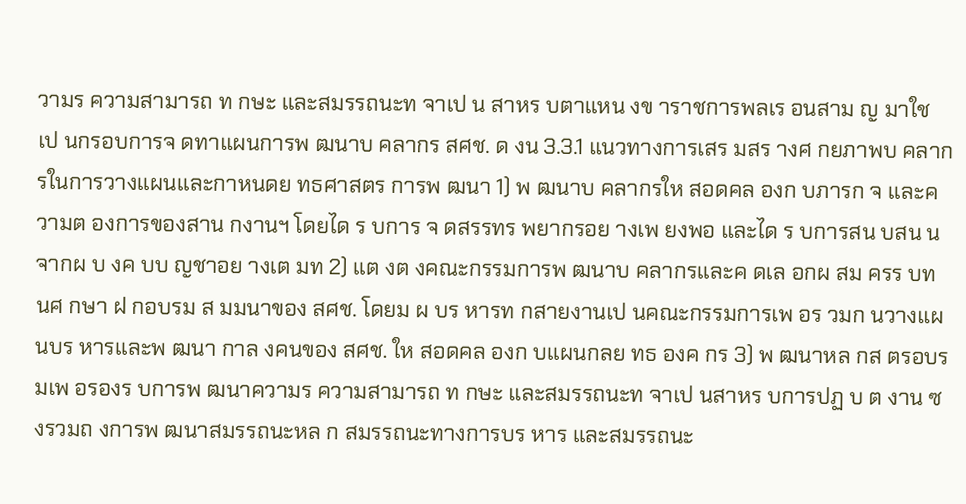วามร ความสามารถ ท กษะ และสมรรถนะท จาเป น สาหร บตาแหน งข าราชการพลเร อนสาม ญ มาใช เป นกรอบการจ ดทาแผนการพ ฒนาบ คลากร สศช. ด งน 3.3.1 แนวทางการเสร มสร างศ กยภาพบ คลากรในการวางแผนและกาหนดย ทธศาสตร การพ ฒนา 1) พ ฒนาบ คลากรให สอดคล องก บภารก จ และความต องการของสาน กงานฯ โดยได ร บการ จ ดสรรทร พยากรอย างเพ ยงพอ และได ร บการสน บสน นจากผ บ งค บบ ญชาอย างเต มท 2) แต งต งคณะกรรมการพ ฒนาบ คลากรและค ดเล อกผ สม ครร บท นศ กษา ฝ กอบรม ส มมนาของ สศช. โดยม ผ บร หารท กสายงานเป นคณะกรรมการเพ อร วมก นวางแผนบร หารและพ ฒนา กาล งคนของ สศช. ให สอดคล องก บแผนกลย ทธ องค กร 3) พ ฒนาหล กส ตรอบรมเพ อรองร บการพ ฒนาความร ความสามารถ ท กษะ และสมรรถนะท จาเป นสาหร บการปฏ บ ต งาน ซ งรวมถ งการพ ฒนาสมรรถนะหล ก สมรรถนะทางการบร หาร และสมรรถนะ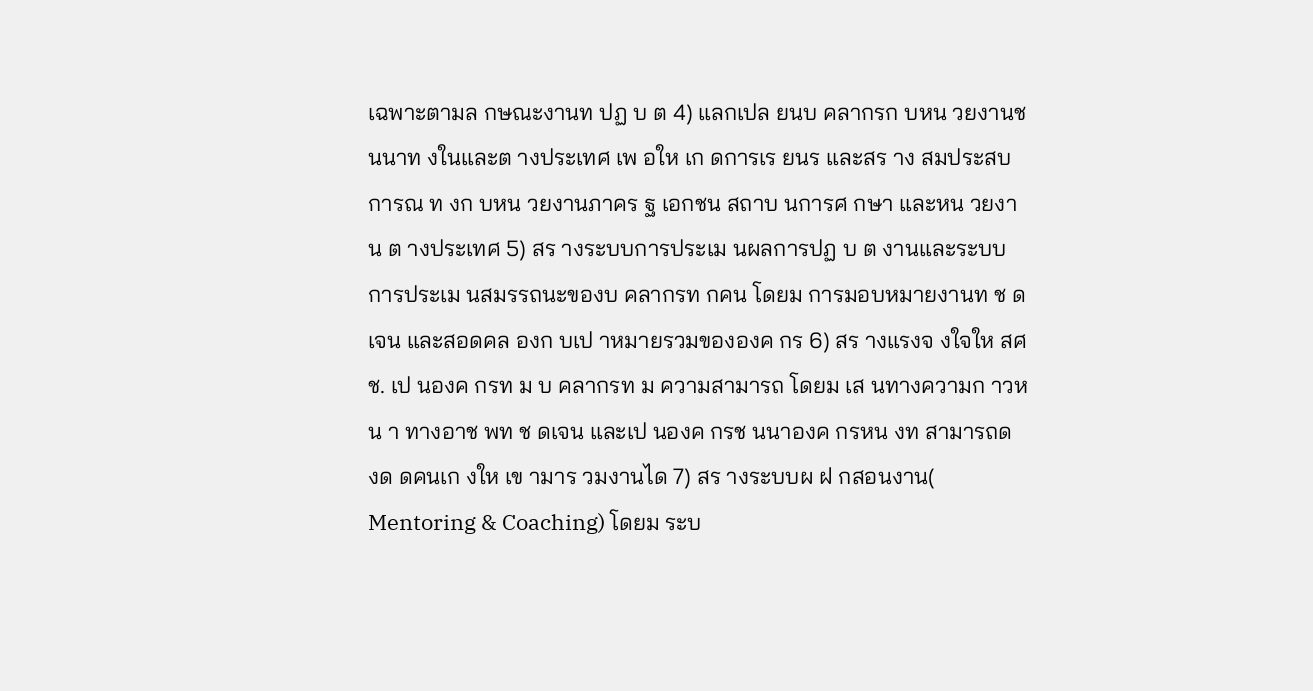เฉพาะตามล กษณะงานท ปฏ บ ต 4) แลกเปล ยนบ คลากรก บหน วยงานช นนาท งในและต างประเทศ เพ อให เก ดการเร ยนร และสร าง สมประสบการณ ท งก บหน วยงานภาคร ฐ เอกชน สถาบ นการศ กษา และหน วยงาน ต างประเทศ 5) สร างระบบการประเม นผลการปฏ บ ต งานและระบบการประเม นสมรรถนะของบ คลากรท กคน โดยม การมอบหมายงานท ช ดเจน และสอดคล องก บเป าหมายรวมขององค กร 6) สร างแรงจ งใจให สศช. เป นองค กรท ม บ คลากรท ม ความสามารถ โดยม เส นทางความก าวหน า ทางอาช พท ช ดเจน และเป นองค กรช นนาองค กรหน งท สามารถด งด ดคนเก งให เข ามาร วมงานได 7) สร างระบบผ ฝ กสอนงาน( Mentoring & Coaching) โดยม ระบ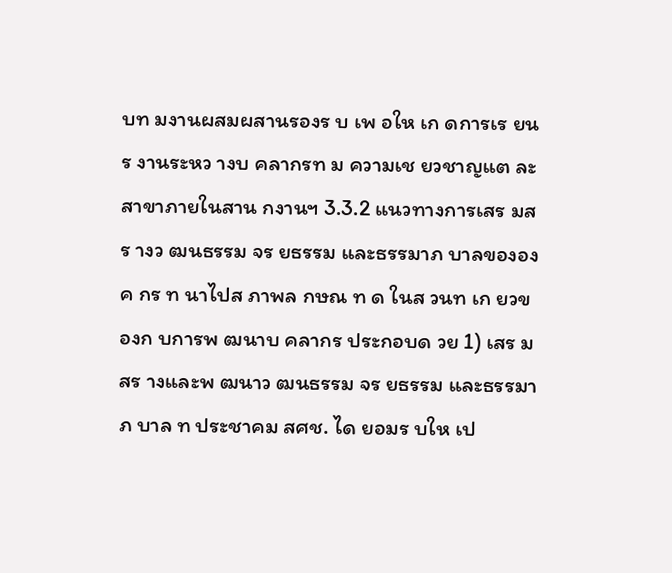บท มงานผสมผสานรองร บ เพ อให เก ดการเร ยนร งานระหว างบ คลากรท ม ความเช ยวชาญแต ละสาขาภายในสาน กงานฯ 3.3.2 แนวทางการเสร มสร างว ฒนธรรม จร ยธรรม และธรรมาภ บาลขององค กร ท นาไปส ภาพล กษณ ท ด ในส วนท เก ยวข องก บการพ ฒนาบ คลากร ประกอบด วย 1) เสร มสร างและพ ฒนาว ฒนธรรม จร ยธรรม และธรรมาภ บาล ท ประชาคม สศช. ได ยอมร บให เป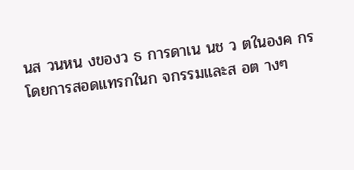นส วนหน งของว ธ การดาเน นช ว ตในองค กร โดยการสอดแทรกในก จกรรมและส อต างๆ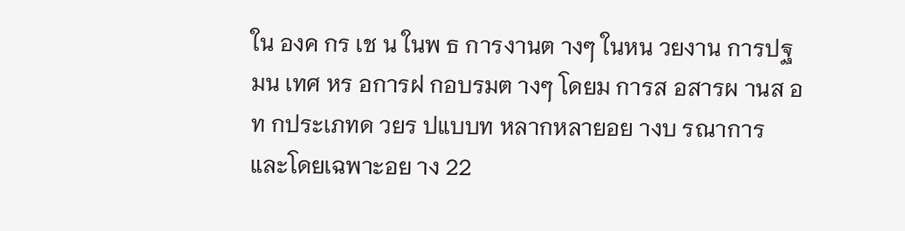ใน องค กร เช น ในพ ธ การงานต างๆ ในหน วยงาน การปฐมน เทศ หร อการฝ กอบรมต างๆ โดยม การส อสารผ านส อท กประเภทด วยร ปแบบท หลากหลายอย างบ รณาการ และโดยเฉพาะอย าง 22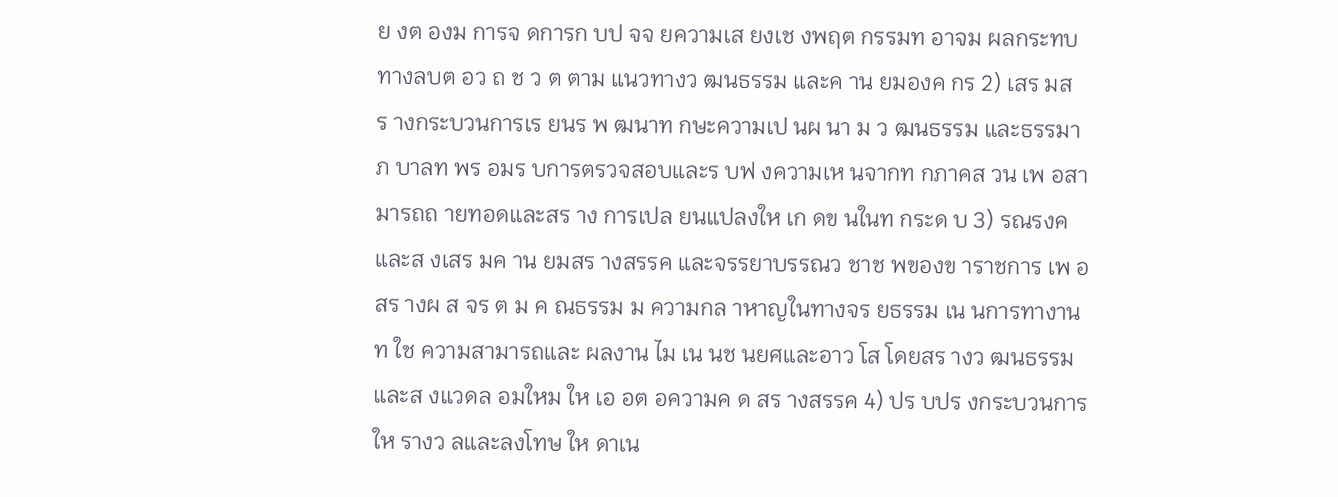ย งต องม การจ ดการก บป จจ ยความเส ยงเช งพฤต กรรมท อาจม ผลกระทบทางลบต อว ถ ช ว ต ตาม แนวทางว ฒนธรรม และค าน ยมองค กร 2) เสร มสร างกระบวนการเร ยนร พ ฒนาท กษะความเป นผ นา ม ว ฒนธรรม และธรรมาภ บาลท พร อมร บการตรวจสอบและร บฟ งความเห นจากท กภาคส วน เพ อสามารถถ ายทอดและสร าง การเปล ยนแปลงให เก ดข นในท กระด บ 3) รณรงค และส งเสร มค าน ยมสร างสรรค และจรรยาบรรณว ชาช พของข าราชการ เพ อสร างผ ส จร ต ม ค ณธรรม ม ความกล าหาญในทางจร ยธรรม เน นการทางานท ใช ความสามารถและ ผลงาน ไม เน นช นยศและอาว โส โดยสร างว ฒนธรรมและส งแวดล อมใหม ให เอ อต อความค ด สร างสรรค 4) ปร บปร งกระบวนการให รางว ลและลงโทษ ให ดาเน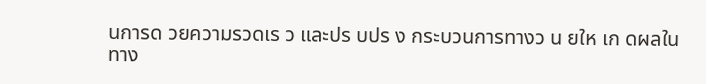นการด วยความรวดเร ว และปร บปร ง กระบวนการทางว น ยให เก ดผลในทาง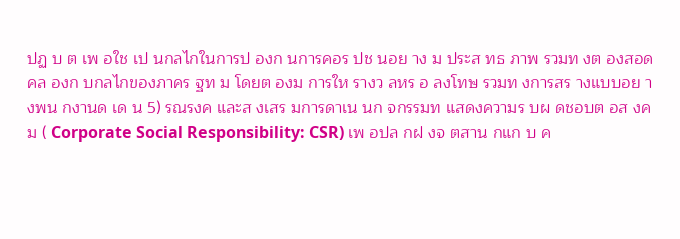ปฏ บ ต เพ อใช เป นกลไกในการป องก นการคอร ปช นอย าง ม ประส ทธ ภาพ รวมท งต องสอดคล องก บกลไกของภาคร ฐท ม โดยต องม การให รางว ลหร อ ลงโทษ รวมท งการสร างแบบอย างพน กงานด เด น 5) รณรงค และส งเสร มการดาเน นก จกรรมท แสดงความร บผ ดชอบต อส งคม ( Corporate Social Responsibility: CSR) เพ อปล กฝ งจ ตสาน กแก บ ค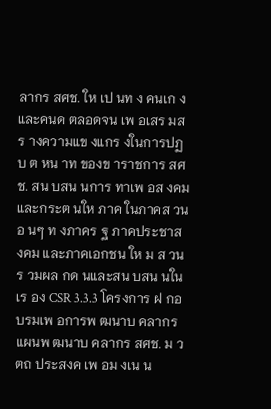ลากร สศช. ให เป นท ง คนเก งและคนด ตลอดจน เพ อเสร มสร างความแข งแกร งในการปฏ บ ต หน าท ของข าราชการ สศช. สน บสน นการ ทาเพ อส งคมและกระต นให ภาค ในภาคส วนอ นๆ ท งภาคร ฐ ภาคประชาส งคม และภาคเอกชน ให ม ส วนร วมผล กด นและสน บสน นในเร อง CSR 3.3.3 โครงการ ฝ กอบรมเพ อการพ ฒนาบ คลากร แผนพ ฒนาบ คลากร สศช. ม ว ตถ ประสงค เพ อม งเน น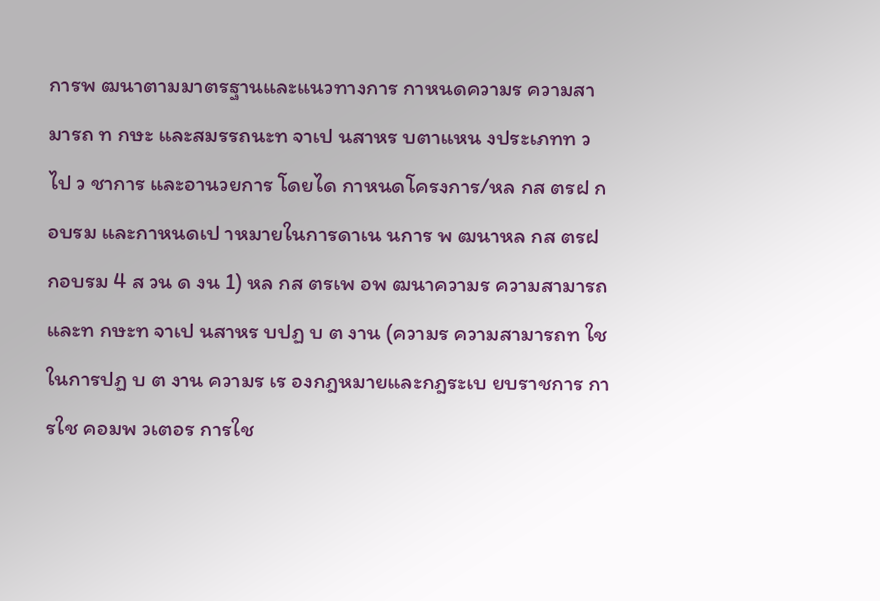การพ ฒนาตามมาตรฐานและแนวทางการ กาหนดความร ความสามารถ ท กษะ และสมรรถนะท จาเป นสาหร บตาแหน งประเภทท วไป ว ชาการ และอานวยการ โดยได กาหนดโครงการ/หล กส ตรฝ กอบรม และกาหนดเป าหมายในการดาเน นการ พ ฒนาหล กส ตรฝ กอบรม 4 ส วน ด งน 1) หล กส ตรเพ อพ ฒนาความร ความสามารถ และท กษะท จาเป นสาหร บปฏ บ ต งาน (ความร ความสามารถท ใช ในการปฏ บ ต งาน ความร เร องกฎหมายและกฎระเบ ยบราชการ การใช คอมพ วเตอร การใช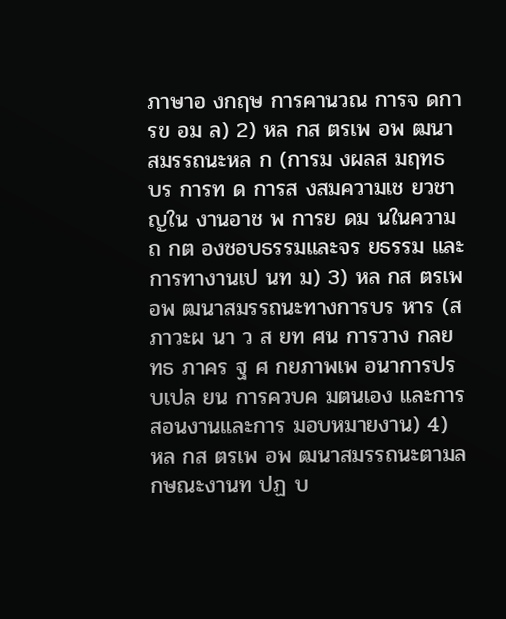ภาษาอ งกฤษ การคานวณ การจ ดการข อม ล) 2) หล กส ตรเพ อพ ฒนาสมรรถนะหล ก (การม งผลส มฤทธ บร การท ด การส งสมความเช ยวชาญใน งานอาช พ การย ดม นในความถ กต องชอบธรรมและจร ยธรรม และการทางานเป นท ม) 3) หล กส ตรเพ อพ ฒนาสมรรถนะทางการบร หาร (สภาวะผ นา ว ส ยท ศน การวาง กลย ทธ ภาคร ฐ ศ กยภาพเพ อนาการปร บเปล ยน การควบค มตนเอง และการสอนงานและการ มอบหมายงาน) 4) หล กส ตรเพ อพ ฒนาสมรรถนะตามล กษณะงานท ปฏ บ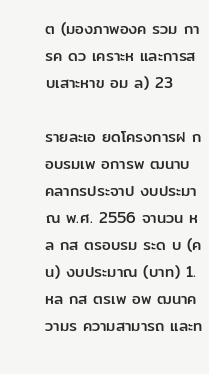ต (มองภาพองค รวม การค ดว เคราะห และการส บเสาะหาข อม ล) 23

รายละเอ ยดโครงการฝ กอบรมเพ อการพ ฒนาบ คลากรประจาป งบประมาณ พ.ศ. 2556 จานวน หล กส ตรอบรม ระด บ (คน) งบประมาณ (บาท) 1. หล กส ตรเพ อพ ฒนาความร ความสามารถ และท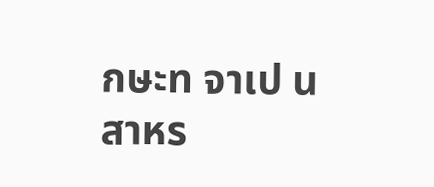กษะท จาเป นสาหร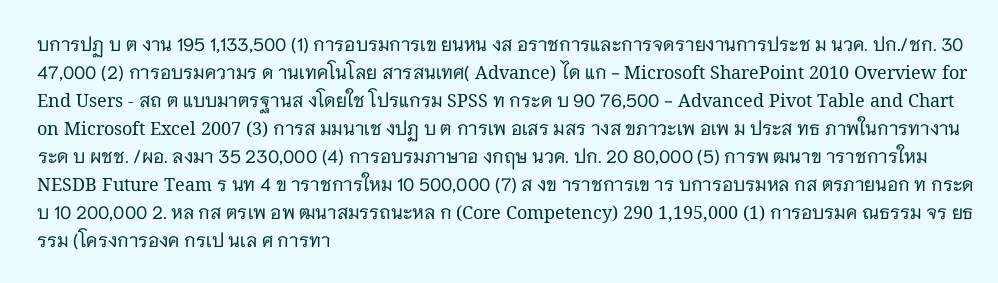บการปฏ บ ต งาน 195 1,133,500 (1) การอบรมการเข ยนหน งส อราชการและการจดรายงานการประช ม นวค. ปก./ชก. 30 47,000 (2) การอบรมความร ด านเทคโนโลย สารสนเทศ( Advance) ได แก - Microsoft SharePoint 2010 Overview for End Users - สถ ต แบบมาตรฐานส งโดยใช โปรแกรม SPSS ท กระด บ 90 76,500 - Advanced Pivot Table and Chart on Microsoft Excel 2007 (3) การส มมนาเช งปฏ บ ต การเพ อเสร มสร างส ขภาวะเพ อเพ ม ประส ทธ ภาพในการทางาน ระด บ ผชช. /ผอ. ลงมา 35 230,000 (4) การอบรมภาษาอ งกฤษ นวค. ปก. 20 80,000 (5) การพ ฒนาข าราชการใหม NESDB Future Team ร นท 4 ข าราชการใหม 10 500,000 (7) ส งข าราชการเข าร บการอบรมหล กส ตรภายนอก ท กระด บ 10 200,000 2. หล กส ตรเพ อพ ฒนาสมรรถนะหล ก (Core Competency) 290 1,195,000 (1) การอบรมค ณธรรม จร ยธรรม (โครงการองค กรเป นเล ศ การทา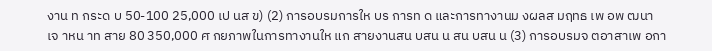งาน ท กระด บ 50-100 25,000 เป นส ข) (2) การอบรมการให บร การท ด และการทางานม งผลส มฤทธ เพ อพ ฒนา เจ าหน าท สาย 80 350,000 ศ กยภาพในการทางานให แก สายงานสน บสน น สน บสน น (3) การอบรมจ ตอาสาเพ อกา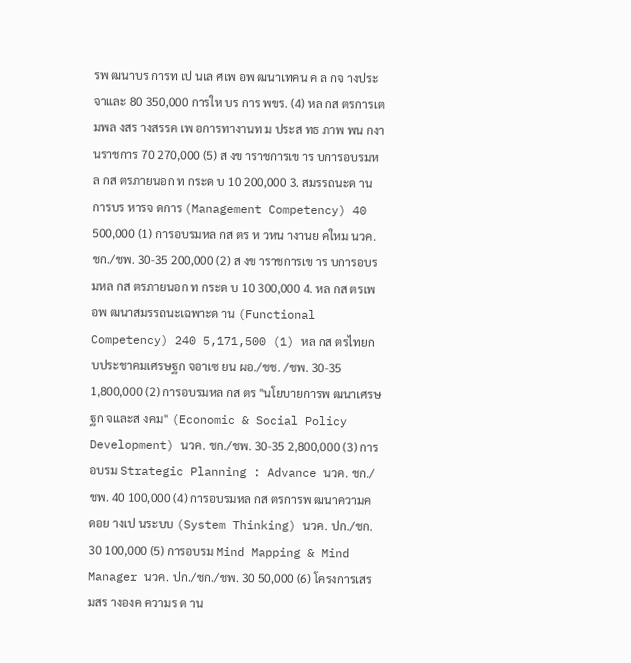รพ ฒนาบร การท เป นเล ศเพ อพ ฒนาเทคน ค ล กจ างประจาและ 80 350,000 การให บร การ พขร. (4) หล กส ตรการเต มพล งสร างสรรค เพ อการทางานท ม ประส ทธ ภาพ พน กงานราชการ 70 270,000 (5) ส งข าราชการเข าร บการอบรมหล กส ตรภายนอก ท กระด บ 10 200,000 3. สมรรถนะด านการบร หารจ ดการ (Management Competency) 40 500,000 (1) การอบรมหล กส ตร ห วหน างานย คใหม นวค. ชก./ชพ. 30-35 200,000 (2) ส งข าราชการเข าร บการอบรมหล กส ตรภายนอก ท กระด บ 10 300,000 4. หล กส ตรเพ อพ ฒนาสมรรถนะเฉพาะด าน (Functional Competency) 240 5,171,500 (1) หล กส ตรไทยก บประชาคมเศรษฐก จอาเซ ยน ผอ./ชช. /ชพ. 30-35 1,800,000 (2) การอบรมหล กส ตร "นโยบายการพ ฒนาเศรษฐก จและส งคม" (Economic & Social Policy Development) นวค. ชก./ชพ. 30-35 2,800,000 (3) การอบรม Strategic Planning : Advance นวค. ชก./ชพ. 40 100,000 (4) การอบรมหล กส ตรการพ ฒนาความค ดอย างเป นระบบ (System Thinking) นวค. ปก./ชก. 30 100,000 (5) การอบรม Mind Mapping & Mind Manager นวค. ปก./ชก./ชพ. 30 50,000 (6) โครงการเสร มสร างองค ความร ด าน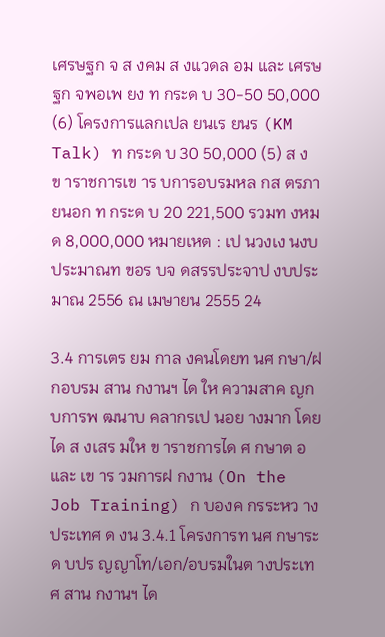เศรษฐก จ ส งคม ส งแวดล อม และ เศรษฐก จพอเพ ยง ท กระด บ 30-50 50,000 (6) โครงการแลกเปล ยนเร ยนร (KM Talk) ท กระด บ 30 50,000 (5) ส งข าราชการเข าร บการอบรมหล กส ตรภายนอก ท กระด บ 20 221,500 รวมท งหมด 8,000,000 หมายเหต : เป นวงเง นงบประมาณท ขอร บจ ดสรรประจาป งบประมาณ 2556 ณ เมษายน 2555 24

3.4 การเตร ยม กาล งคนโดยท นศ กษา/ฝ กอบรม สาน กงานฯ ได ให ความสาค ญก บการพ ฒนาบ คลากรเป นอย างมาก โดยได ส งเสร มให ข าราชการได ศ กษาต อและ เข าร วมการฝ กงาน (On the Job Training) ก บองค กรระหว างประเทศ ด งน 3.4.1 โครงการท นศ กษาระด บปร ญญาโท/เอก/อบรมในต างประเทศ สาน กงานฯ ได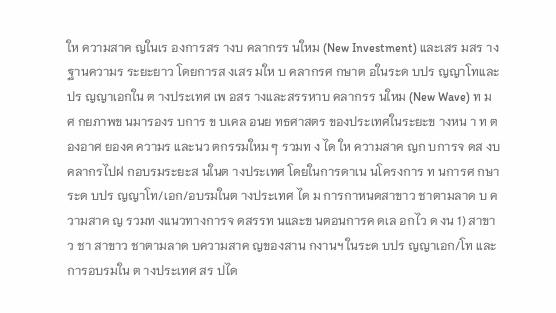ให ความสาค ญในเร องการสร างบ คลากรร นใหม (New Investment) และเสร มสร าง ฐานความร ระยะยาว โดยการส งเสร มให บ คลากรศ กษาต อในระด บปร ญญาโทและปร ญญาเอกใน ต างประเทศ เพ อสร างและสรรหาบ คลากรร นใหม (New Wave) ท ม ศ กยภาพข นมารองร บการ ข บเคล อนย ทธศาสตร ของประเทศในระยะข างหน า ท ต องอาศ ยองค ความร และนว ตกรรมใหม ๆ รวมท ง ได ให ความสาค ญก บการจ ดส งบ คลากรไปฝ กอบรมระยะส นในต างประเทศ โดยในการดาเน นโครงการ ท นการศ กษาระด บปร ญญาโท/เอก/อบรมในต างประเทศ ได ม การกาหนดสาขาว ชาตามลาด บ ความสาค ญ รวมท งแนวทางการจ ดสรรท นและข นตอนการค ดเล อกไว ด งน 1) สาขาว ชา สาขาว ชาตามลาด บความสาค ญของสาน กงานฯ ในระด บปร ญญาเอก/โท และการอบรมใน ต างประเทศ สร ปได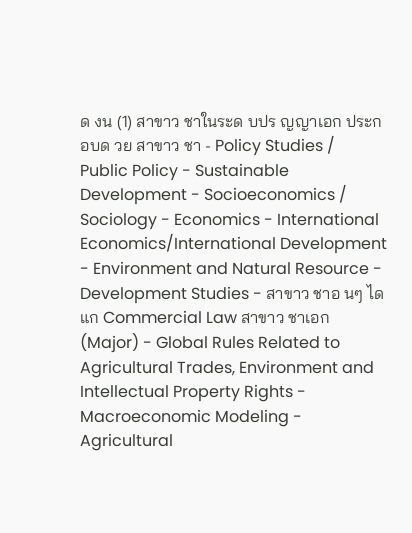ด งน (1) สาขาว ชาในระด บปร ญญาเอก ประกอบด วย สาขาว ชา - Policy Studies / Public Policy - Sustainable Development - Socioeconomics / Sociology - Economics - International Economics/International Development - Environment and Natural Resource - Development Studies - สาขาว ชาอ นๆ ได แก Commercial Law สาขาว ชาเอก (Major) - Global Rules Related to Agricultural Trades, Environment and Intellectual Property Rights - Macroeconomic Modeling - Agricultural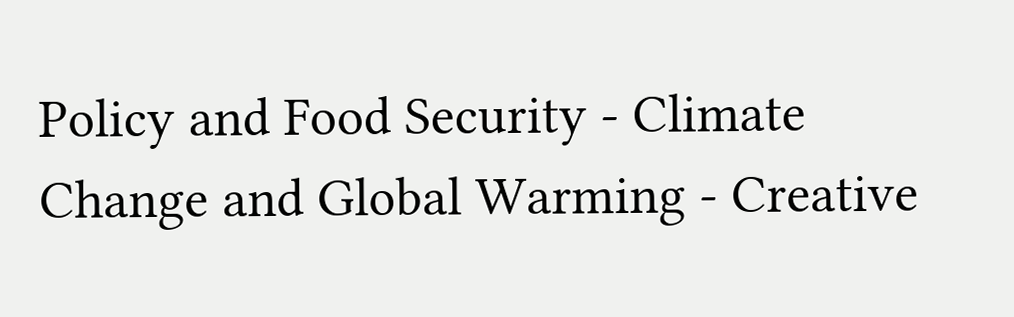Policy and Food Security - Climate Change and Global Warming - Creative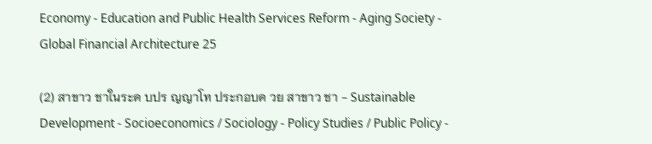Economy - Education and Public Health Services Reform - Aging Society - Global Financial Architecture 25

(2) สาขาว ชาในระด บปร ญญาโท ประกอบด วย สาขาว ชา - Sustainable Development - Socioeconomics / Sociology - Policy Studies / Public Policy -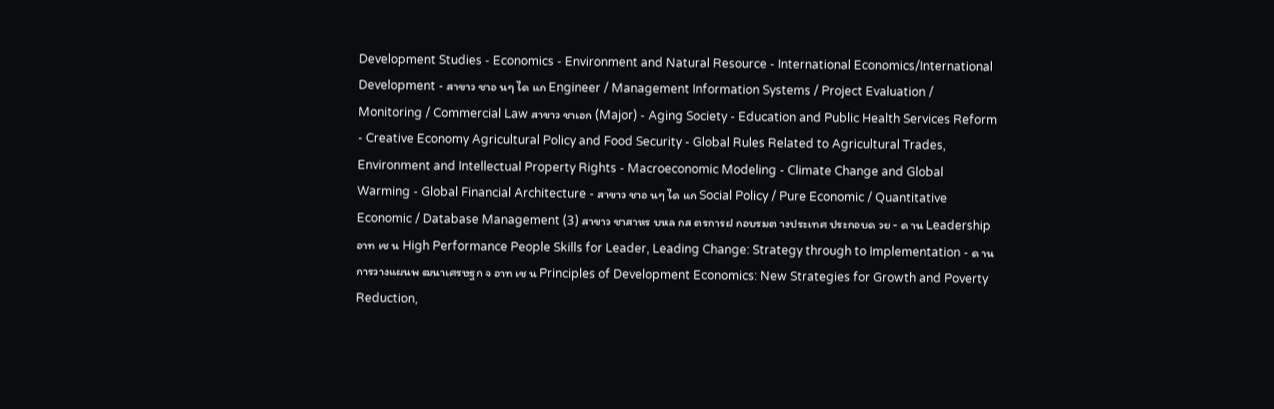Development Studies - Economics - Environment and Natural Resource - International Economics/International Development - สาขาว ชาอ นๆ ได แก Engineer / Management Information Systems / Project Evaluation / Monitoring / Commercial Law สาขาว ชาเอก (Major) - Aging Society - Education and Public Health Services Reform - Creative Economy Agricultural Policy and Food Security - Global Rules Related to Agricultural Trades, Environment and Intellectual Property Rights - Macroeconomic Modeling - Climate Change and Global Warming - Global Financial Architecture - สาขาว ชาอ นๆ ได แก Social Policy / Pure Economic / Quantitative Economic / Database Management (3) สาขาว ชาสาหร บหล กส ตรการฝ กอบรมต างประเทศ ประกอบด วย - ด าน Leadership อาท เช น High Performance People Skills for Leader, Leading Change: Strategy through to Implementation - ด านการวางแผนพ ฒนาเศรษฐก จ อาท เช น Principles of Development Economics: New Strategies for Growth and Poverty Reduction,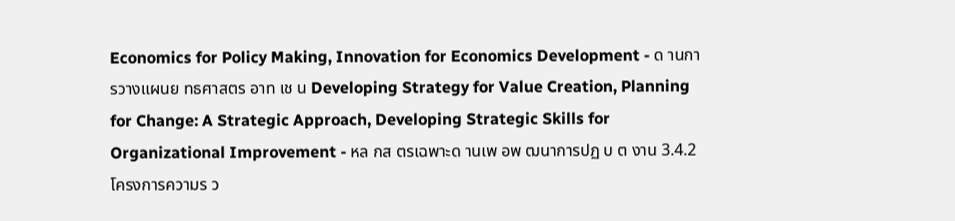Economics for Policy Making, Innovation for Economics Development - ด านการวางแผนย ทธศาสตร อาท เช น Developing Strategy for Value Creation, Planning for Change: A Strategic Approach, Developing Strategic Skills for Organizational Improvement - หล กส ตรเฉพาะด านเพ อพ ฒนาการปฏ บ ต งาน 3.4.2 โครงการความร ว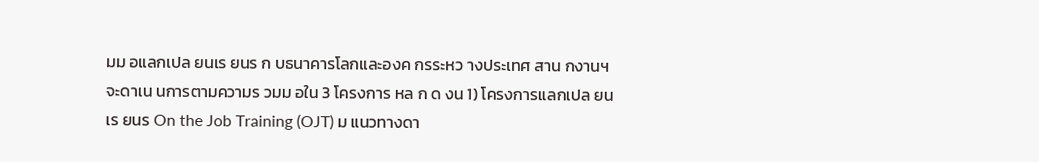มม อแลกเปล ยนเร ยนร ก บธนาคารโลกและองค กรระหว างประเทศ สาน กงานฯ จะดาเน นการตามความร วมม อใน 3 โครงการ หล ก ด งน 1) โครงการแลกเปล ยนเร ยนร On the Job Training (OJT) ม แนวทางดา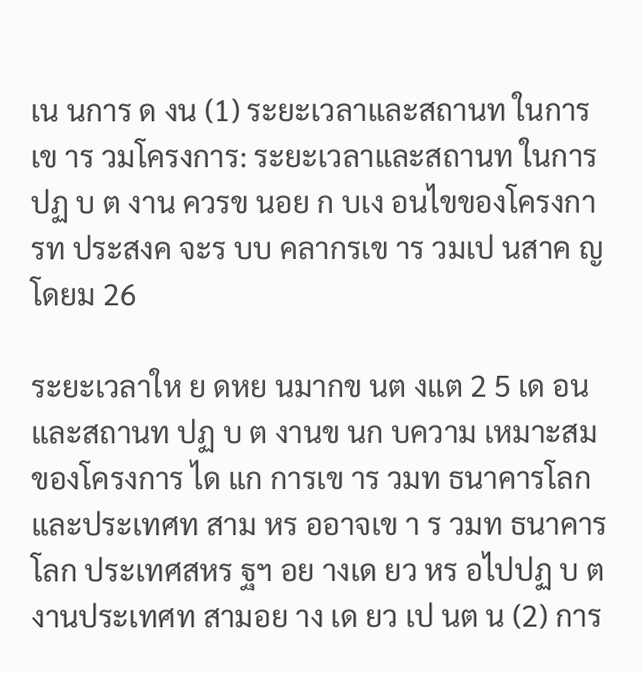เน นการ ด งน (1) ระยะเวลาและสถานท ในการเข าร วมโครงการ: ระยะเวลาและสถานท ในการปฏ บ ต งาน ควรข นอย ก บเง อนไขของโครงการท ประสงค จะร บบ คลากรเข าร วมเป นสาค ญ โดยม 26

ระยะเวลาให ย ดหย นมากข นต งแต 2 5 เด อน และสถานท ปฏ บ ต งานข นก บความ เหมาะสมของโครงการ ได แก การเข าร วมท ธนาคารโลกและประเทศท สาม หร ออาจเข า ร วมท ธนาคารโลก ประเทศสหร ฐฯ อย างเด ยว หร อไปปฏ บ ต งานประเทศท สามอย าง เด ยว เป นต น (2) การ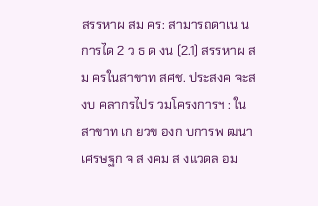สรรหาผ สม คร: สามารถดาเน นการได 2 ว ธ ด งน (2.1) สรรหาผ สม ครในสาขาท สศช. ประสงค จะส งบ คลากรไปร วมโครงการฯ : ใน สาขาท เก ยวข องก บการพ ฒนาเศรษฐก จ ส งคม ส งแวดล อม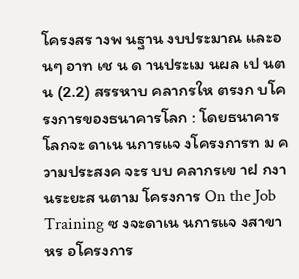โครงสร างพ นฐาน งบประมาณ และอ นๆ อาท เช น ด านประเม นผล เป นต น (2.2) สรรหาบ คลากรให ตรงก บโครงการของธนาคารโลก : โดยธนาคารโลกจะ ดาเน นการแจ งโครงการท ม ความประสงค จะร บบ คลากรเข าฝ กงานระยะส นตาม โครงการ On the Job Training ซ งจะดาเน นการแจ งสาขาหร อโครงการ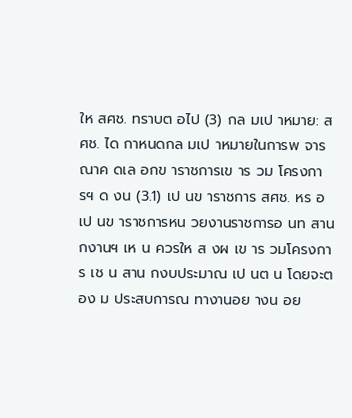ให สศช. ทราบต อไป (3) กล มเป าหมาย: สศช. ได กาหนดกล มเป าหมายในการพ จารณาค ดเล อกข าราชการเข าร วม โครงการฯ ด งน (3.1) เป นข าราชการ สศช. หร อเป นข าราชการหน วยงานราชการอ นท สาน กงานฯ เห น ควรให ส งผ เข าร วมโครงการ เช น สาน กงบประมาณ เป นต น โดยจะต อง ม ประสบการณ ทางานอย างน อย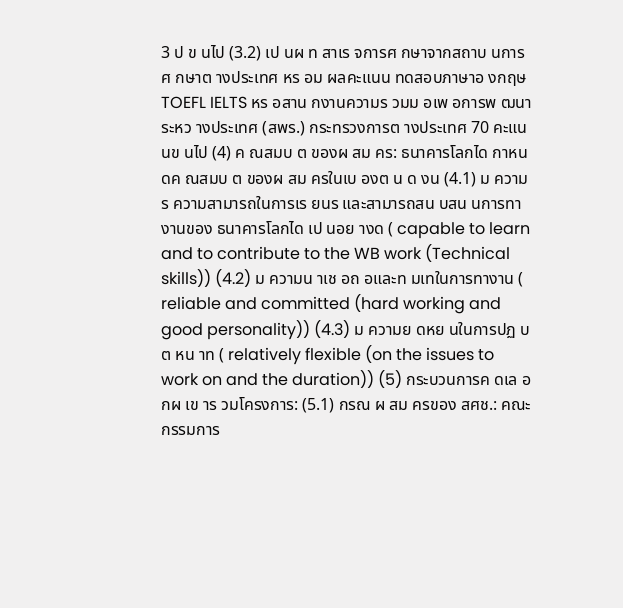3 ป ข นไป (3.2) เป นผ ท สาเร จการศ กษาจากสถาบ นการศ กษาต างประเทศ หร อม ผลคะแนน ทดสอบภาษาอ งกฤษ TOEFL IELTS หร อสาน กงานความร วมม อเพ อการพ ฒนา ระหว างประเทศ (สพร.) กระทรวงการต างประเทศ 70 คะแนนข นไป (4) ค ณสมบ ต ของผ สม คร: ธนาคารโลกได กาหนดค ณสมบ ต ของผ สม ครในเบ องต น ด งน (4.1) ม ความร ความสามารถในการเร ยนร และสามารถสน บสน นการทางานของ ธนาคารโลกได เป นอย างด ( capable to learn and to contribute to the WB work (Technical skills)) (4.2) ม ความน าเช อถ อและท มเทในการทางาน ( reliable and committed (hard working and good personality)) (4.3) ม ความย ดหย นในการปฏ บ ต หน าท ( relatively flexible (on the issues to work on and the duration)) (5) กระบวนการค ดเล อกผ เข าร วมโครงการ: (5.1) กรณ ผ สม ครของ สศช.: คณะกรรมการ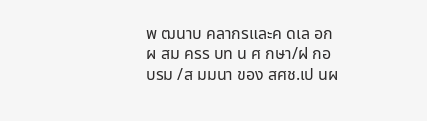พ ฒนาบ คลากรและค ดเล อกผ สม ครร บท น ศ กษา/ฝ กอบรม /ส มมนา ของ สศช.เป นผ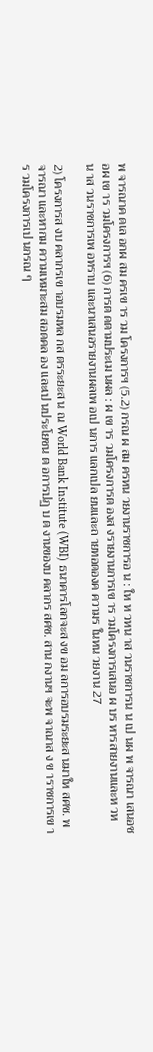พ จารณาค ดเล อกผ สม ครเข าร วม โครงการฯ (5.2) กรณ ผ สม ครหน วยงานราชการอ น : ให ห วหน าส วนราชการน น เป นผ พ จารณา เสนอช อผ เข าร วมโครงการฯ (6) การต ดตามประเม นผล : ผ เข าร วมโครงการต องส งรายงานการเข าร วมโครงการเสนอ ผ บร หารสายงานและห วหน าส วนราชการเพ อทราบ และนาเสนอรายงานผลเพ อเป นการ แลกเปล ยนและถ ายทอดองค ความร ในหน วยงาน 27

2) โครงการส งบ คลากรเข าอบรมหล กส ตรระยะส น ณ World Bank Institute (WBI) ธนาคารโลกจะส งข อม ลการอบรมระยะส นมาให สศช. พ จารณา และหากม ความเหมาะสม สอดคล อง และเป นประโยชน ต อการปฏ บ ต งานของบ คลากร สศช. สาน กงานฯ จะพ จาณาส ง ข าราชการเข าร วมโครงการเป นกรณ ๆ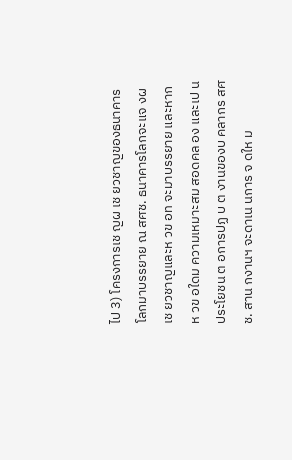ไป 3) โครงการเช ญผ เช ยวชาญของธนาคารโลกมาบรรยาย ณ สศช. ธนาคารโลกจะแจ งผ เช ยวชาญและห วข อท จะมาบรรยาย และหากห วข อใดม ความเหมาะสม สอดคล อง และเป นประโยชน ต อการปฏ บ ต งานของบ คลากร สศช. สาน กงานฯ จะดาเน นการ จ ดให ม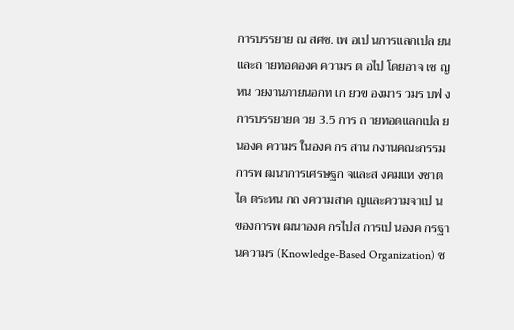การบรรยาย ณ สศช. เพ อเป นการแลกเปล ยนและถ ายทอดองค ความร ต อไป โดยอาจ เช ญหน วยงานภายนอกท เก ยวข องมาร วมร บฟ งการบรรยายด วย 3.5 การ ถ ายทอดแลกเปล ยนองค ความร ในองค กร สาน กงานคณะกรรมการพ ฒนาการเศรษฐก จและส งคมแห งชาต ได ตระหน กถ งความสาค ญและความจาเป น ของการพ ฒนาองค กรไปส การเป นองค กรฐานความร (Knowledge-Based Organization) ซ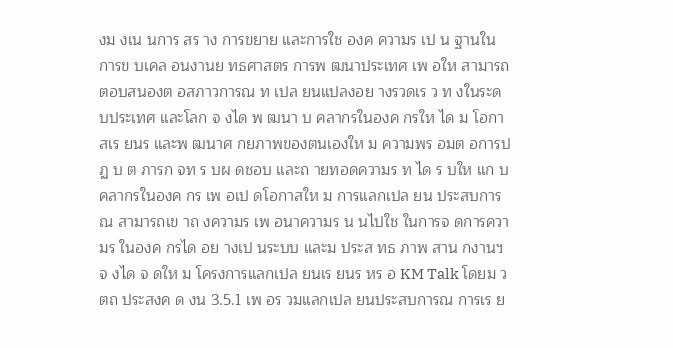งม งเน นการ สร าง การขยาย และการใช องค ความร เป น ฐานในการข บเคล อนงานย ทธศาสตร การพ ฒนาประเทศ เพ อให สามารถตอบสนองต อสภาวการณ ท เปล ยนแปลงอย างรวดเร ว ท งในระด บประเทศ และโลก จ งได พ ฒนา บ คลากรในองค กรให ได ม โอกาสเร ยนร และพ ฒนาศ กยภาพของตนเองให ม ความพร อมต อการปฏ บ ต ภารก จท ร บผ ดชอบ และถ ายทอดความร ท ได ร บให แก บ คลากรในองค กร เพ อเป ดโอกาสให ม การแลกเปล ยน ประสบการณ สามารถเข าถ งความร เพ อนาความร น นไปใช ในการจ ดการความร ในองค กรได อย างเป นระบบ และม ประส ทธ ภาพ สาน กงานฯ จ งได จ ดให ม โครงการแลกเปล ยนเร ยนร หร อ KM Talk โดยม ว ตถ ประสงค ด งน 3.5.1 เพ อร วมแลกเปล ยนประสบการณ การเร ย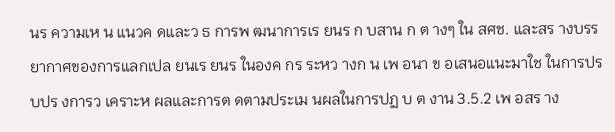นร ความเห น แนวค ดและว ธ การพ ฒนาการเร ยนร ก บสาน ก ต างๆ ใน สศช. และสร างบรรยากาศของการแลกเปล ยนเร ยนร ในองค กร ระหว างก น เพ อนา ข อเสนอแนะมาใช ในการปร บปร งการว เคราะห ผลและการต ดตามประเม นผลในการปฏ บ ต งาน 3.5.2 เพ อสร าง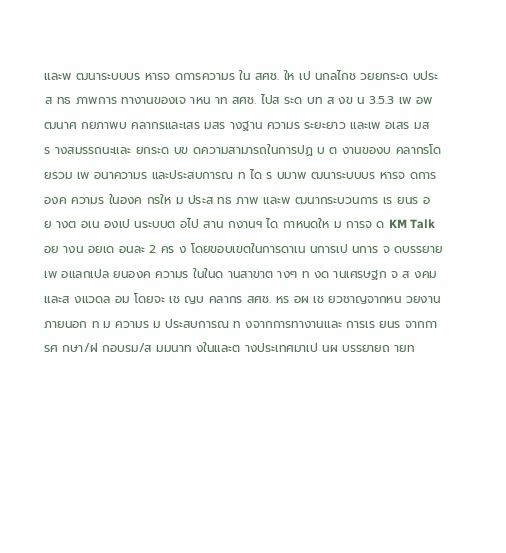และพ ฒนาระบบบร หารจ ดการความร ใน สศช. ให เป นกลไกช วยยกระด บประส ทธ ภาพการ ทางานของเจ าหน าท สศช. ไปส ระด บท ส งข น 3.5.3 เพ อพ ฒนาศ กยภาพบ คลากรและเสร มสร างฐาน ความร ระยะยาว และเพ อเสร มสร างสมรรถนะและ ยกระด บข ดความสามารถในการปฏ บ ต งานของบ คลากรโดยรวม เพ อนาความร และประสบการณ ท ได ร บมาพ ฒนาระบบบร หารจ ดการองค ความร ในองค กรให ม ประส ทธ ภาพ และพ ฒนากระบวนการ เร ยนร อย างต อเน องเป นระบบต อไป สาน กงานฯ ได กาหนดให ม การจ ด KM Talk อย างน อยเด อนละ 2 คร ง โดยขอบเขตในการดาเน นการเป นการ จ ดบรรยายเพ อแลกเปล ยนองค ความร ในในด านสาขาต างๆ ท งด านเศรษฐก จ ส งคม และส งแวดล อม โดยจะ เช ญบ คลากร สศช. หร อผ เช ยวชาญจากหน วยงานภายนอก ท ม ความร ม ประสบการณ ท งจากการทางานและ การเร ยนร จากการศ กษา/ฝ กอบรม/ส มมนาท งในและต างประเทศมาเป นผ บรรยายถ ายท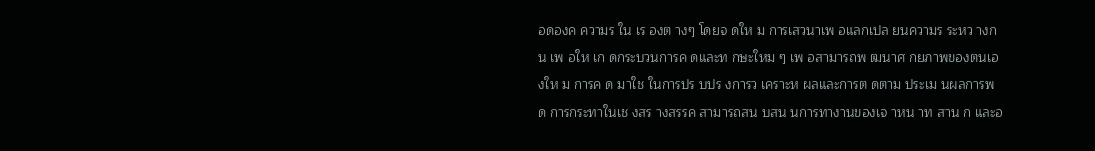อดองค ความร ใน เร องต างๆ โดยจ ดให ม การเสวนาเพ อแลกเปล ยนความร ระหว างก น เพ อให เก ดกระบวนการค ดและท กษะใหม ๆ เพ อสามารถพ ฒนาศ กยภาพของตนเองให ม การค ด มาใช ในการปร บปร งการว เคราะห ผลและการต ดตาม ประเม นผลการพ ด การกระทาในเช งสร างสรรค สามารถสน บสน นการทางานของเจ าหน าท สาน ก และอ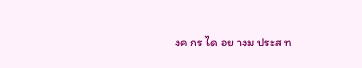งค กร ได อย างม ประส ท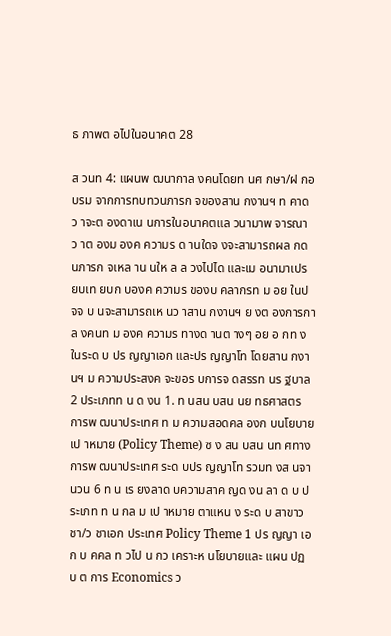ธ ภาพต อไปในอนาคต 28

ส วนท 4: แผนพ ฒนากาล งคนโดยท นศ กษา/ฝ กอบรม จากการทบทวนภารก จของสาน กงานฯ ท คาดว าจะต องดาเน นการในอนาคตแล วนามาพ จารณาว าต องม องค ความร ด านใดจ งจะสามารถผล กด นภารก จเหล าน นให ล ล วงไปได และเม อนามาเปร ยบเท ยบก บองค ความร ของบ คลากรท ม อย ในป จจ บ นจะสามารถเห นว าสาน กงานฯ ย งต องการกาล งคนท ม องค ความร ทางด านต างๆ อย อ กท งในระด บ ปร ญญาเอก และปร ญญาโท โดยสาน กงานฯ ม ความประสงค จะขอร บการจ ดสรรท นร ฐบาล 2 ประเภทท น ด งน 1. ท นสน บสน นย ทธศาสตร การพ ฒนาประเทศ ท ม ความสอดคล องก บนโยบายเป าหมาย (Policy Theme) ซ ง สน บสน นท ศทางการพ ฒนาประเทศ ระด บปร ญญาโท รวมท งส นจานวน 6 ท น เร ยงลาด บความสาค ญด งน ลา ด บ ประเภท ท น กล ม เป าหมาย ตาแหน ง ระด บ สาขาว ชา/ว ชาเอก ประเทศ Policy Theme 1 ปร ญญา เอก บ คคล ท วไป น กว เคราะห นโยบายและ แผน ปฏ บ ต การ Economics ว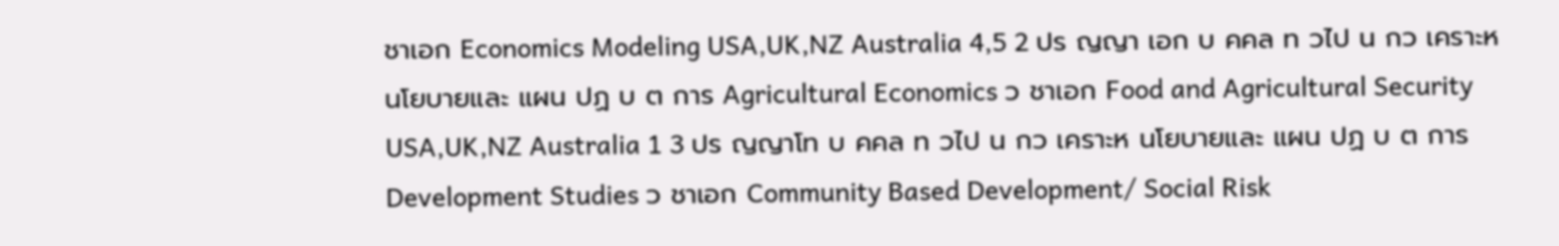ชาเอก Economics Modeling USA,UK,NZ Australia 4,5 2 ปร ญญา เอก บ คคล ท วไป น กว เคราะห นโยบายและ แผน ปฏ บ ต การ Agricultural Economics ว ชาเอก Food and Agricultural Security USA,UK,NZ Australia 1 3 ปร ญญาโท บ คคล ท วไป น กว เคราะห นโยบายและ แผน ปฏ บ ต การ Development Studies ว ชาเอก Community Based Development/ Social Risk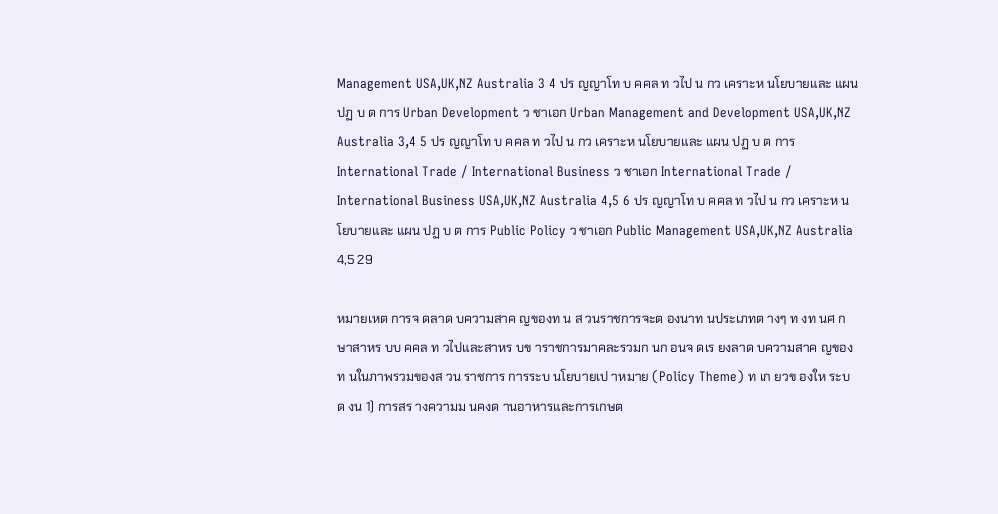Management USA,UK,NZ Australia 3 4 ปร ญญาโท บ คคล ท วไป น กว เคราะห นโยบายและ แผน ปฏ บ ต การ Urban Development ว ชาเอก Urban Management and Development USA,UK,NZ Australia 3,4 5 ปร ญญาโท บ คคล ท วไป น กว เคราะห นโยบายและ แผน ปฏ บ ต การ International Trade / International Business ว ชาเอก International Trade / International Business USA,UK,NZ Australia 4,5 6 ปร ญญาโท บ คคล ท วไป น กว เคราะห นโยบายและ แผน ปฏ บ ต การ Public Policy ว ชาเอก Public Management USA,UK,NZ Australia 4,5 29

หมายเหต การจ ดลาด บความสาค ญของท น ส วนราชการจะต องนาท นประเภทต างๆ ท งท นศ กษาสาหร บบ คคล ท วไปและสาหร บข าราชการมาคละรวมก นก อนจ ดเร ยงลาด บความสาค ญของท นในภาพรวมของส วน ราชการ การระบ นโยบายเป าหมาย (Policy Theme) ท เก ยวข องให ระบ ด งน 1) การสร างความม นคงด านอาหารและการเกษต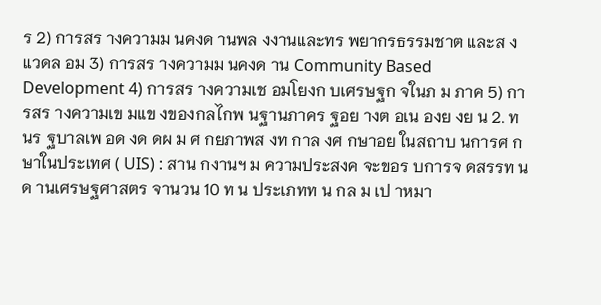ร 2) การสร างความม นคงด านพล งงานและทร พยากรธรรมชาต และส งแวดล อม 3) การสร างความม นคงด าน Community Based Development 4) การสร างความเช อมโยงก บเศรษฐก จในภ ม ภาค 5) การสร างความเข มแข งของกลไกพ นฐานภาคร ฐอย างต อเน องย งย น 2. ท นร ฐบาลเพ อด งด ดผ ม ศ กยภาพส งท กาล งศ กษาอย ในสถาบ นการศ กษาในประเทศ ( UIS) : สาน กงานฯ ม ความประสงค จะขอร บการจ ดสรรท นด านเศรษฐศาสตร จานวน 10 ท น ประเภทท น กล ม เป าหมา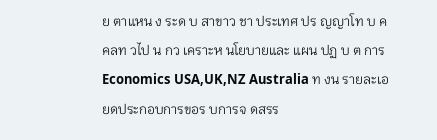ย ตาแหน ง ระด บ สาขาว ชา ประเทศ ปร ญญาโท บ คคลท วไป น กว เคราะห นโยบายและ แผน ปฏ บ ต การ Economics USA,UK,NZ Australia ท งน รายละเอ ยดประกอบการขอร บการจ ดสรร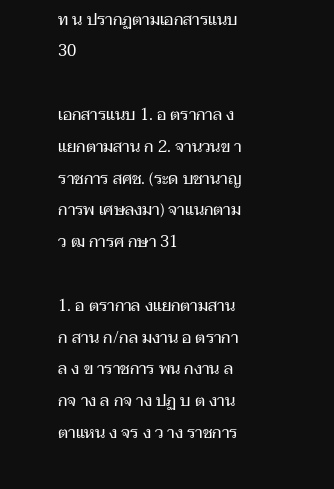ท น ปรากฏตามเอกสารแนบ 30

เอกสารแนบ 1. อ ตรากาล งแยกตามสาน ก 2. จานวนข าราชการ สศช. (ระด บชานาญการพ เศษลงมา) จาแนกตามว ฒ การศ กษา 31

1. อ ตรากาล งแยกตามสาน ก สาน ก/กล มงาน อ ตรากาล ง ข าราชการ พน กงาน ล กจ าง ล กจ าง ปฏ บ ต งาน ตาแหน ง จร ง ว าง ราชการ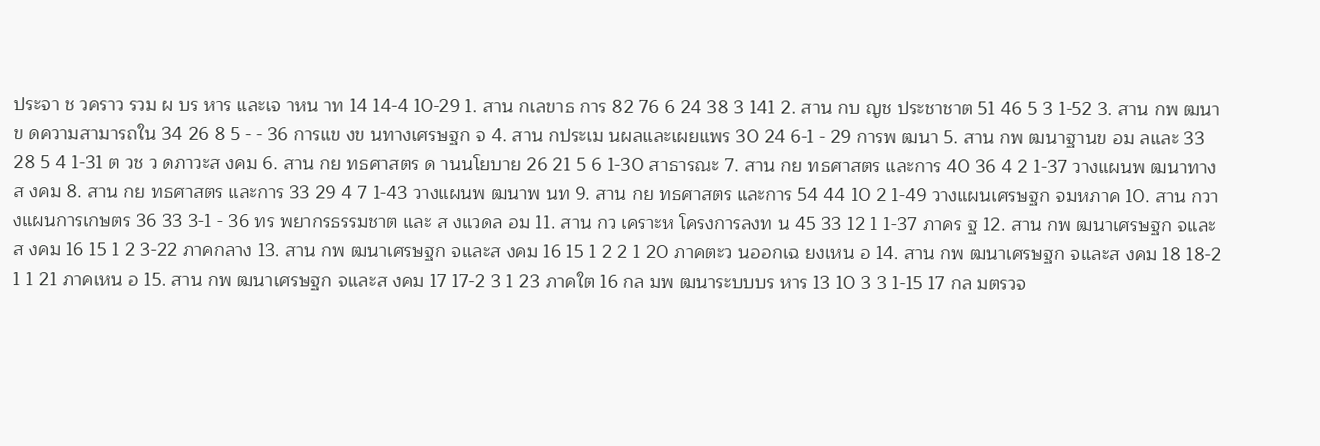ประจา ช วคราว รวม ผ บร หาร และเจ าหน าท 14 14-4 10-29 1. สาน กเลขาธ การ 82 76 6 24 38 3 141 2. สาน กบ ญช ประชาชาต 51 46 5 3 1-52 3. สาน กพ ฒนาข ดความสามารถใน 34 26 8 5 - - 36 การแข งข นทางเศรษฐก จ 4. สาน กประเม นผลและเผยแพร 30 24 6-1 - 29 การพ ฒนา 5. สาน กพ ฒนาฐานข อม ลและ 33 28 5 4 1-31 ต วช ว ดภาวะส งคม 6. สาน กย ทธศาสตร ด านนโยบาย 26 21 5 6 1-30 สาธารณะ 7. สาน กย ทธศาสตร และการ 40 36 4 2 1-37 วางแผนพ ฒนาทางส งคม 8. สาน กย ทธศาสตร และการ 33 29 4 7 1-43 วางแผนพ ฒนาพ นท 9. สาน กย ทธศาสตร และการ 54 44 10 2 1-49 วางแผนเศรษฐก จมหภาค 10. สาน กวางแผนการเกษตร 36 33 3-1 - 36 ทร พยากรธรรมชาต และ ส งแวดล อม 11. สาน กว เคราะห โครงการลงท น 45 33 12 1 1-37 ภาคร ฐ 12. สาน กพ ฒนาเศรษฐก จและส งคม 16 15 1 2 3-22 ภาคกลาง 13. สาน กพ ฒนาเศรษฐก จและส งคม 16 15 1 2 2 1 20 ภาคตะว นออกเฉ ยงเหน อ 14. สาน กพ ฒนาเศรษฐก จและส งคม 18 18-2 1 1 21 ภาคเหน อ 15. สาน กพ ฒนาเศรษฐก จและส งคม 17 17-2 3 1 23 ภาคใต 16 กล มพ ฒนาระบบบร หาร 13 10 3 3 1-15 17 กล มตรวจ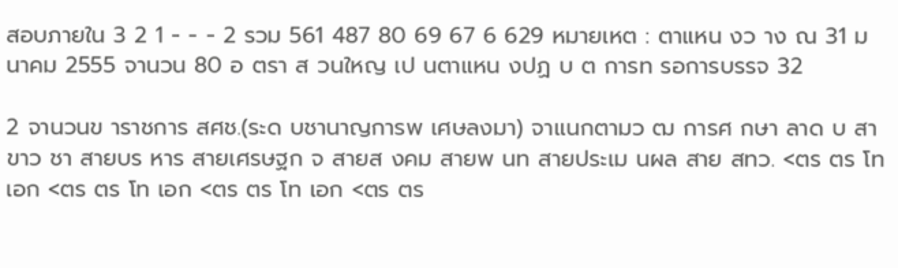สอบภายใน 3 2 1 - - - 2 รวม 561 487 80 69 67 6 629 หมายเหต : ตาแหน งว าง ณ 31 ม นาคม 2555 จานวน 80 อ ตรา ส วนใหญ เป นตาแหน งปฏ บ ต การท รอการบรรจ 32

2 จานวนข าราชการ สศช.(ระด บชานาญการพ เศษลงมา) จาแนกตามว ฒ การศ กษา ลาด บ สาขาว ชา สายบร หาร สายเศรษฐก จ สายส งคม สายพ นท สายประเม นผล สาย สทว. <ตร ตร โท เอก <ตร ตร โท เอก <ตร ตร โท เอก <ตร ตร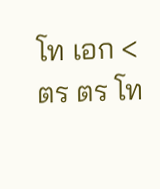โท เอก <ตร ตร โท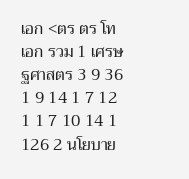เอก <ตร ตร โท เอก รวม 1 เศรษฐศาสตร 3 9 36 1 9 14 1 7 12 1 1 7 10 14 1 126 2 นโยบาย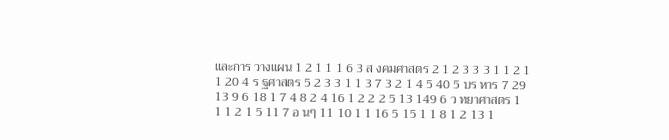และการ วางแผน 1 2 1 1 1 6 3 ส งคมศาสตร 2 1 2 3 3 3 1 1 2 1 1 20 4 ร ฐศาสตร 5 2 3 3 1 1 3 7 3 2 1 4 5 40 5 บร หาร 7 29 13 9 6 18 1 7 4 8 2 4 16 1 2 2 2 5 13 149 6 ว ทยาศาสตร 1 1 1 2 1 5 11 7 อ นๆ 11 10 1 1 16 5 15 1 1 8 1 2 13 1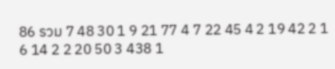86 รวม 7 48 30 1 9 21 77 4 7 22 45 4 2 19 42 2 1 6 14 2 2 20 50 3 438 1